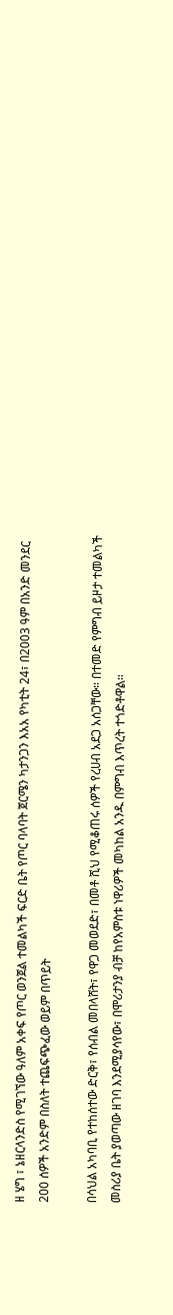ዘ ሄግ ፣ ኔዘርላንድስ የሚገኘው ዓለም አቀፍ የጦር ወንጀል ተመልካች ፍርድ ቤት የጦር ባላባት ጀርሜን ካታንጋን እአአ የካቲት 24፣ በ2003 ዓም በአንድ መንደር 200 ሰዎች አንድም በስለት ተጨፍጭፈው ወይም በጥይት

በሳህል አካባቢ የተከሰተው ድርቅ፣ የሰብል መበላሸት፣ የዋጋ መወደድ፣ በመቶ ሺህ የሚቆጠሩ ሰዎች የረሀብ አደጋ አሰጋቸው። በተመድ የምግብ ይዞታ ተመልካች መስሪያ ቤት ያወጣው ዘገባ እንደሚያሳየው፣ በሞሪታንያ ብቻ ከየአምስቱ ነዋሪዎች መካከል አንዱ በምግብ እጥረት ተጎድቶዋል።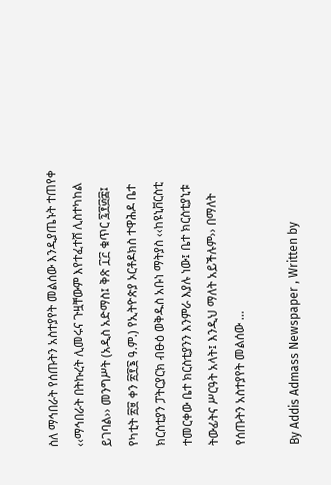ስለ ማኅበራት የሰጡትን አስተያየት መልሰው እንዲያጤኑት ተጠየቀ ‹‹ማኅበራት በትኩረት ሊመሩና ጉዟቸውም እየተፈተሸ ሊስተካከል ይገባል›› መንግሥት (አዲስ አድማስ፤ ቅጽ ፲፫ ቁጥር ፯፻፴፰፤ የካቲት ፳፱ ቀን ፳፻፮ ዓ.ም.) የኢትዮጵያ ኦርቶዶክስ ተዋሕዶ ቤተ ክርስቲያን ፓትርያርክ ብፁዕ ወቅዱስ አቡነ ማትያስ ‹‹ከዩኒቨርስቲ ተመርቀው ቤተ ክርስቲያንን እንምራ እያሉ ነው፤ ቤተ ክርስቲያኒቱ ትውፊትና ሥርዓት አላት፤ እንዲህ ማለት አይችሉም›› በማለት የሰጡትን አስተያየት መልሰው …

By Addis Admass Newspaper , Written by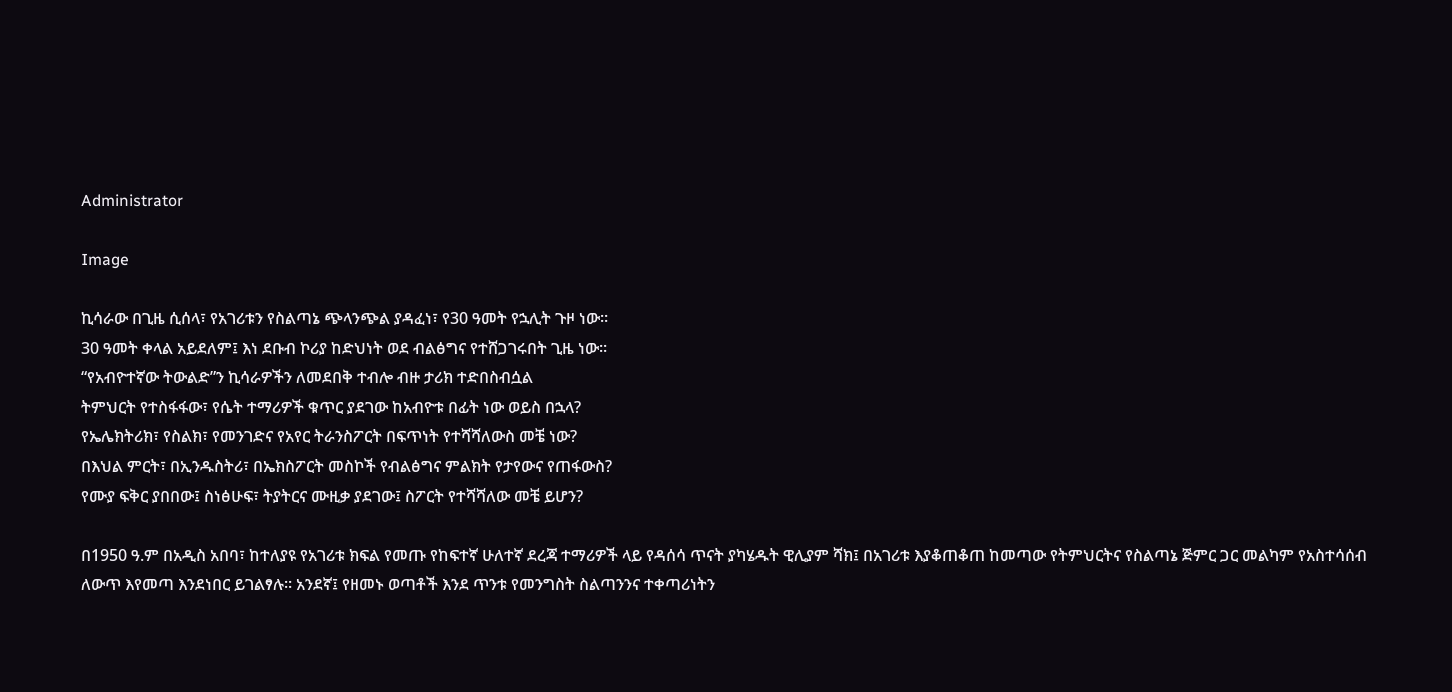Administrator

Image

ኪሳራው በጊዜ ሲሰላ፣ የአገሪቱን የስልጣኔ ጭላንጭል ያዳፈነ፣ የ30 ዓመት የኋሊት ጉዞ ነው።
30 ዓመት ቀላል አይደለም፤ እነ ደቡብ ኮሪያ ከድህነት ወደ ብልፅግና የተሸጋገሩበት ጊዜ ነው።
“የአብዮተኛው ትውልድ”ን ኪሳራዎችን ለመደበቅ ተብሎ ብዙ ታሪክ ተድበስብሷል
ትምህርት የተስፋፋው፣ የሴት ተማሪዎች ቁጥር ያደገው ከአብዮቱ በፊት ነው ወይስ በኋላ?
የኤሌክትሪክ፣ የስልክ፣ የመንገድና የአየር ትራንስፖርት በፍጥነት የተሻሻለውስ መቼ ነው?
በእህል ምርት፣ በኢንዱስትሪ፣ በኤክስፖርት መስኮች የብልፅግና ምልክት የታየውና የጠፋውስ?
የሙያ ፍቅር ያበበው፤ ስነፅሁፍ፣ ትያትርና ሙዚቃ ያደገው፤ ስፖርት የተሻሻለው መቼ ይሆን?

በ1950 ዓ.ም በአዲስ አበባ፣ ከተለያዩ የአገሪቱ ክፍል የመጡ የከፍተኛ ሁለተኛ ደረጃ ተማሪዎች ላይ የዳሰሳ ጥናት ያካሄዱት ዊሊያም ሻክ፤ በአገሪቱ እያቆጠቆጠ ከመጣው የትምህርትና የስልጣኔ ጅምር ጋር መልካም የአስተሳሰብ ለውጥ እየመጣ እንደነበር ይገልፃሉ። አንደኛ፤ የዘመኑ ወጣቶች እንደ ጥንቱ የመንግስት ስልጣንንና ተቀጣሪነትን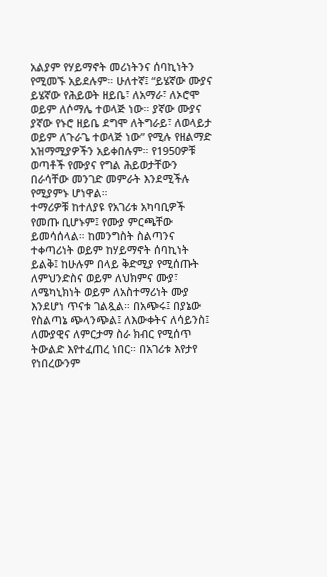አልያም የሃይማኖት መሪነትንና ሰባኪነትን የሚመኙ አይደሉም። ሁለተኛ፤ “ይሄኛው ሙያና ይሄኛው የሕይወት ዘይቤ፣ ለአማራ፣ ለኦሮሞ ወይም ለሶማሌ ተወላጅ ነው። ያኛው ሙያና ያኛው የኑሮ ዘይቤ ደግሞ ለትግራይ፣ ለወላይታ ወይም ለጉራጌ ተወላጅ ነው” የሚሉ የዘልማድ አዝማሚያዎችን አይቀበሉም። የ1950ዎቹ ወጣቶች የሙያና የግል ሕይወታቸውን በራሳቸው መንገድ መምራት እንደሚችሉ የሚያምኑ ሆነዋል።
ተማሪዎቹ ከተለያዩ የአገሪቱ አካባቢዎች የመጡ ቢሆኑም፤ የሙያ ምርጫቸው ይመሳሰላል። ከመንግስት ስልጣንና ተቀጣሪነት ወይም ከሃይማኖት ሰባኪነት ይልቅ፤ ከሁሉም በላይ ቅድሚያ የሚሰጡት ለምህንድስና ወይም ለህክምና ሙያ፣ ለሜካኒክነት ወይም ለአስተማሪነት ሙያ እንደሆነ ጥናቱ ገልጿል። በአጭሩ፤ በያኔው የስልጣኔ ጭላንጭል፤ ለእውቀትና ለሳይንስ፤ ለሙያዊና ለምርታማ ስራ ክብር የሚሰጥ ትውልድ እየተፈጠረ ነበር። በአገሪቱ እየታየ የነበረውንም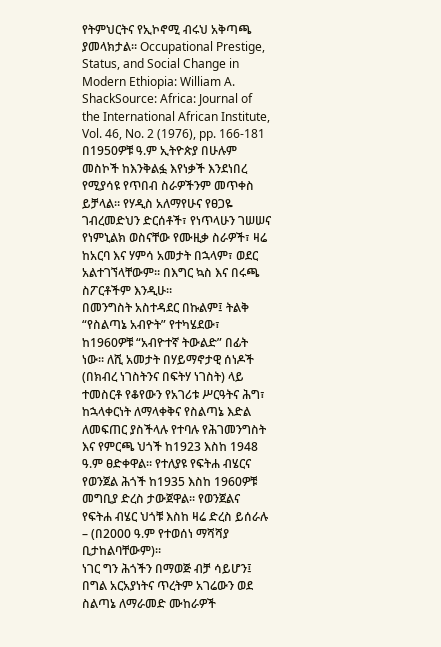የትምህርትና የኢኮኖሚ ብሩህ አቅጣጫ ያመላክታል። Occupational Prestige, Status, and Social Change in Modern Ethiopia: William A. ShackSource: Africa: Journal of the International African Institute, Vol. 46, No. 2 (1976), pp. 166-181
በ1950ዎቹ ዓ.ም ኢትዮጵያ በሁሉም መስኮች ከእንቅልፏ እየነቃች እንደነበረ የሚያሳዩ የጥበብ ስራዎችንም መጥቀስ ይቻላል። የሃዲስ አለማየሁና የፀጋዬ ገብረመድህን ድርሰቶች፣ የነጥላሁን ገሠሠና የነምኒልክ ወስናቸው የሙዚቃ ስራዎች፣ ዛሬ ከአርባ እና ሃምሳ አመታት በኋላም፣ ወደር አልተገኘላቸውም። በእግር ኳስ እና በሩጫ ስፖርቶችም እንዲሁ።
በመንግስት አስተዳደር በኩልም፤ ትልቅ “የስልጣኔ አብዮት” የተካሄደው፣ ከ1960ዎቹ “አብዮተኛ ትውልድ” በፊት ነው። ለሺ አመታት በሃይማኖታዊ ሰነዶች (በክብረ ነገስትንና በፍትሃ ነገስት) ላይ ተመስርቶ የቆየውን የአገሪቱ ሥርዓትና ሕግ፣ ከኋላቀርነት ለማላቀቅና የስልጣኔ እድል ለመፍጠር ያስችላሉ የተባሉ የሕገመንግስት እና የምርጫ ህጎች ከ1923 እስከ 1948 ዓ.ም ፀድቀዋል። የተለያዩ የፍትሐ ብሄርና የወንጀል ሕጎች ከ1935 እስከ 1960ዎቹ መግቢያ ድረስ ታውጀዋል። የወንጀልና የፍትሐ ብሄር ህጎቹ እስከ ዛሬ ድረስ ይሰራሉ – (በ2000 ዓ.ም የተወሰነ ማሻሻያ ቢታከልባቸውም)።
ነገር ግን ሕጎችን በማወጅ ብቻ ሳይሆን፤ በግል አርአያነትና ጥረትም አገሬውን ወደ ስልጣኔ ለማራመድ ሙከራዎች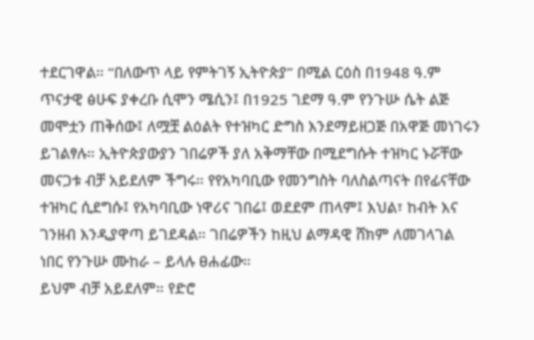ተደርገዋል። “በለውጥ ላይ የምትገኝ ኢትዮጵያ” በሚል ርዕስ በ1948 ዓ.ም ጥናታዊ ፅሁፍ ያቀረቡ ሲሞን ሜሲን፤ በ1925 ገደማ ዓ.ም የንጉሡ ሴት ልጅ መሞቷን ጠቅሰው፤ ለሟቿ ልዕልት የተዝካር ድግስ እንደማይዘጋጅ በአዋጅ መነገሩን ይገልፃሉ። ኢትዮጵያውያን ገበሬዎች ያለ አቅማቸው በሚደግሱት ተዝካር ኑሯቸው መናጋቱ ብቻ አይደለም ችግሩ። የየአካባቢው የመንግስት ባለስልጣናት በየፊናቸው ተዝካር ሲደግሱ፤ የአካባቢው ነዋሪና ገበሬ፤ ወደደም ጠላም፤ እህል፣ ከብት እና ገንዘብ እንዲያዋጣ ይገደዳል። ገበሬዎችን ከዚህ ልማዳዊ ሸክም ለመገላገል ነበር የንጉሡ ሙከራ – ይላሉ ፀሐፊው።
ይህም ብቻ አይደለም። የድሮ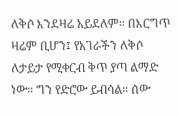ለቅሶ እንደዛሬ አይደለም። በእርግጥ ዛሬም ቢሆን፤ የአገራችን ለቅሶ ለታይታ የሚቀርብ ቅጥ ያጣ ልማድ ነው። ግን የድሮው ይብሳል። ሰው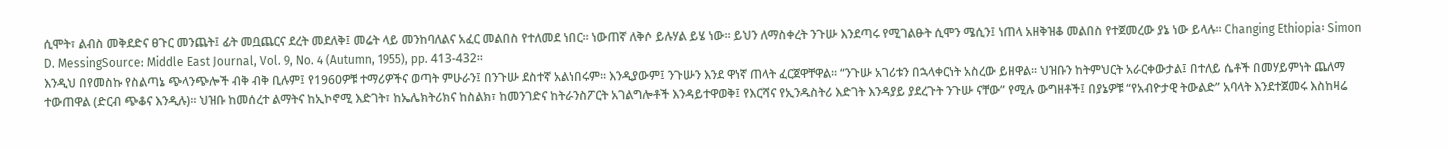ሲሞት፣ ልብስ መቅደድና ፀጉር መንጨት፤ ፊት መቧጨርና ደረት መደለቅ፤ መሬት ላይ መንከባለልና አፈር መልበስ የተለመደ ነበር። ነውጠኛ ለቅሶ ይሉሃል ይሄ ነው። ይህን ለማስቀረት ንጉሡ እንደጣሩ የሚገልፁት ሲሞን ሜሲን፤ ነጠላ አዘቅዝቆ መልበስ የተጀመረው ያኔ ነው ይላሉ። Changing Ethiopia፡ Simon D. MessingSource: Middle East Journal, Vol. 9, No. 4 (Autumn, 1955), pp. 413-432።
እንዲህ በየመስኩ የስልጣኔ ጭላንጭሎች ብቅ ብቅ ቢሉም፤ የ1960ዎቹ ተማሪዎችና ወጣት ምሁራን፤ በንጉሡ ደስተኛ አልነበሩም። እንዲያውም፤ ንጉሡን እንደ ዋነኛ ጠላት ፈርጀዋቸዋል። “ንጉሡ አገሪቱን በኋላቀርነት አስረው ይዘዋል። ህዝቡን ከትምህርት አራርቀውታል፤ በተለይ ሴቶች በመሃይምነት ጨለማ ተውጠዋል (ድርብ ጭቆና እንዲሉ)። ህዝቡ ከመሰረተ ልማትና ከኢኮኖሚ እድገት፣ ከኤሌክትሪክና ከስልክ፣ ከመንገድና ከትራንስፖርት አገልግሎቶች እንዳይተዋወቅ፤ የእርሻና የኢንዱስትሪ እድገት እንዳያይ ያደረጉት ንጉሡ ናቸው” የሚሉ ውግዘቶች፤ በያኔዎቹ “የአብዮታዊ ትውልድ” አባላት እንደተጀመሩ እስከዛሬ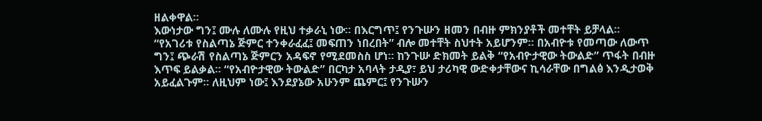ዘልቀዋል።
እውነታው ግን፤ ሙሉ ለሙሉ የዚህ ተቃራኒ ነው። በእርግጥ፤ የንጉሡን ዘመን በብዙ ምክንያቶች መተቸት ይቻላል። “የአገሪቱ የስልጣኔ ጅምር ተንቀራፈፈ፤ መፍጠን ነበረበት” ብሎ መተቸት ስህተት አይሆንም። በአብዮቱ የመጣው ለውጥ ግን፤ ጭራሽ የስልጣኔ ጅምርን አዳፍኖ የሚደመስስ ሆነ። ከንጉሡ ድክመት ይልቅ “የአብዮታዊው ትውልድ” ጥፋት በብዙ እጥፍ ይልቃል። “የአብዮታዊው ትውልድ” በርካታ አባላት ታዲያ፣ ይህ ታሪካዊ ውድቀታቸውና ኪሳራቸው በግልፅ እንዲታወቅ አይፈልጉም። ለዚህም ነው፤ እንደያኔው አሁንም ጨምር፤ የንጉሡን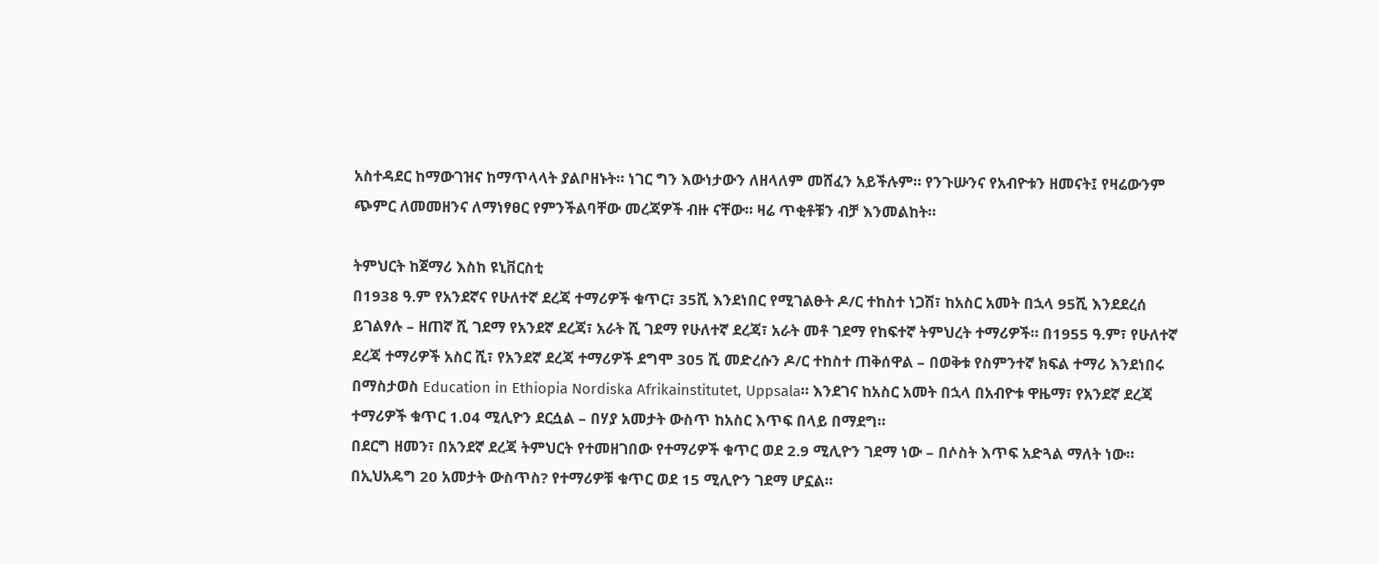አስተዳደር ከማውገዝና ከማጥላላት ያልቦዘኑት። ነገር ግን እውነታውን ለዘላለም መሸፈን አይችሉም። የንጉሡንና የአብዮቱን ዘመናት፤ የዛሬውንም ጭምር ለመመዘንና ለማነፃፀር የምንችልባቸው መረጃዎች ብዙ ናቸው። ዛሬ ጥቂቶቹን ብቻ እንመልከት።

ትምህርት ከጀማሪ እስከ ዩኒቨርስቲ
በ1938 ዓ.ም የአንደኛና የሁለተኛ ደረጃ ተማሪዎች ቁጥር፣ 35ሺ እንደነበር የሚገልፁት ዶ/ር ተከስተ ነጋሽ፣ ከአስር አመት በኋላ 95ሺ እንደደረሰ ይገልፃሉ – ዘጠኛ ሺ ገደማ የአንደኛ ደረጃ፣ አራት ሺ ገደማ የሁለተኛ ደረጃ፣ አራት መቶ ገደማ የከፍተኛ ትምህረት ተማሪዎች። በ1955 ዓ.ም፣ የሁለተኛ ደረጃ ተማሪዎች አስር ሺ፣ የአንደኛ ደረጃ ተማሪዎች ደግሞ 305 ሺ መድረሱን ዶ/ር ተከስተ ጠቅሰዋል – በወቅቱ የስምንተኛ ክፍል ተማሪ እንደነበሩ በማስታወስ Education in Ethiopia Nordiska Afrikainstitutet, Uppsala። እንደገና ከአስር አመት በኋላ በአብዮቱ ዋዜማ፣ የአንደኛ ደረጃ ተማሪዎች ቁጥር 1.04 ሚሊዮን ደርሷል – በሃያ አመታት ውስጥ ከአስር እጥፍ በላይ በማደግ።
በደርግ ዘመን፣ በአንደኛ ደረጃ ትምህርት የተመዘገበው የተማሪዎች ቁጥር ወደ 2.9 ሚሊዮን ገደማ ነው – በሶስት እጥፍ አድጓል ማለት ነው። በኢህአዴግ 20 አመታት ውስጥስ? የተማሪዎቹ ቁጥር ወደ 15 ሚሊዮን ገደማ ሆኗል።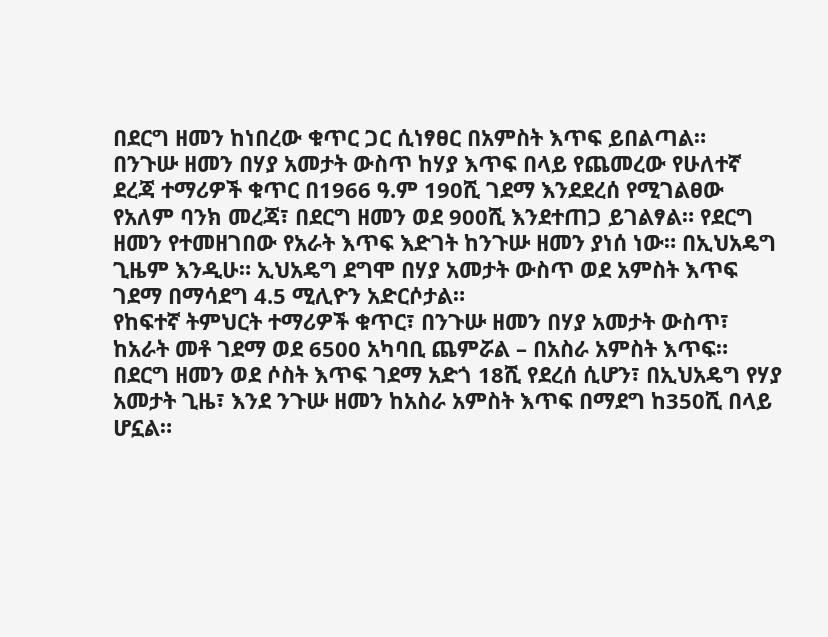በደርግ ዘመን ከነበረው ቁጥር ጋር ሲነፃፀር በአምስት እጥፍ ይበልጣል።
በንጉሡ ዘመን በሃያ አመታት ውስጥ ከሃያ እጥፍ በላይ የጨመረው የሁለተኛ ደረጃ ተማሪዎች ቁጥር በ1966 ዓ.ም 190ሺ ገደማ እንደደረሰ የሚገልፀው የአለም ባንክ መረጃ፣ በደርግ ዘመን ወደ 900ሺ እንደተጠጋ ይገልፃል። የደርግ ዘመን የተመዘገበው የአራት እጥፍ እድገት ከንጉሡ ዘመን ያነሰ ነው። በኢህአዴግ ጊዜም እንዲሁ። ኢህአዴግ ደግሞ በሃያ አመታት ውስጥ ወደ አምስት እጥፍ ገደማ በማሳደግ 4.5 ሚሊዮን አድርሶታል።
የከፍተኛ ትምህርት ተማሪዎች ቁጥር፣ በንጉሡ ዘመን በሃያ አመታት ውስጥ፣ ከአራት መቶ ገደማ ወደ 6500 አካባቢ ጨምሯል – በአስራ አምስት እጥፍ። በደርግ ዘመን ወደ ሶስት እጥፍ ገደማ አድጎ 18ሺ የደረሰ ሲሆን፣ በኢህአዴግ የሃያ አመታት ጊዜ፣ እንደ ንጉሡ ዘመን ከአስራ አምስት እጥፍ በማደግ ከ350ሺ በላይ ሆኗል።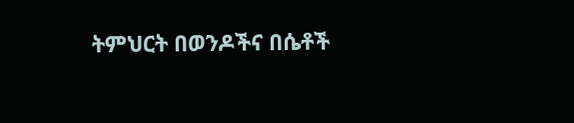ትምህርት በወንዶችና በሴቶች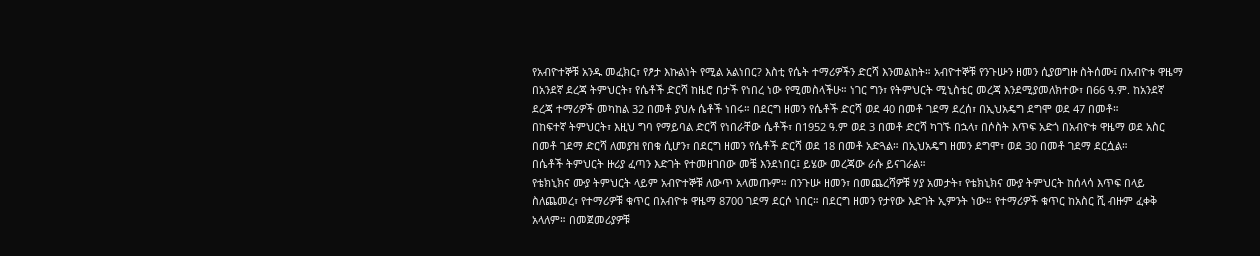የአብዮተኞቹ አንዱ መፈክር፣ የፆታ እኩልነት የሚል አልነበር? እስቲ የሴት ተማሪዎችን ድርሻ እንመልከት። አብዮተኞቹ የንጉሡን ዘመን ሲያወግዙ ስትሰሙ፤ በአብዮቱ ዋዜማ በአንደኛ ደረጃ ትምህርት፣ የሴቶች ድርሻ ከዜሮ በታች የነበረ ነው የሚመስላችሁ። ነገር ግን፣ የትምህርት ሚኒስቴር መረጃ እንደሚያመለክተው፣ በ66 ዓ.ም. ከአንደኛ ደረጃ ተማሪዎች መካከል 32 በመቶ ያህሉ ሴቶች ነበሩ። በደርግ ዘመን የሴቶች ድርሻ ወደ 40 በመቶ ገደማ ደረሰ፣ በኢህአዴግ ደግሞ ወደ 47 በመቶ።
በከፍተኛ ትምህርት፣ እዚህ ግባ የማይባል ድርሻ የነበራቸው ሴቶች፣ በ1952 ዓ.ም ወደ 3 በመቶ ድርሻ ካገኙ በኋላ፣ በሶስት እጥፍ አድጎ በአብዮቱ ዋዜማ ወደ አስር በመቶ ገደማ ድርሻ ለመያዝ የበቁ ሲሆን፣ በደርግ ዘመን የሴቶች ድርሻ ወደ 18 በመቶ አድጓል። በኢህአዴግ ዘመን ደግሞ፣ ወደ 30 በመቶ ገደማ ደርሷል።
በሴቶች ትምህርት ዙሪያ ፈጣን እድገት የተመዘገበው መቼ እንደነበር፤ ይሄው መረጃው ራሱ ይናገራል።
የቴክኒክና ሙያ ትምህርት ላይም አብዮተኞቹ ለውጥ አላመጡም። በንጉሡ ዘመን፣ በመጨረሻዎቹ ሃያ አመታት፣ የቴክኒክና ሙያ ትምህርት ከሰላሳ እጥፍ በላይ ስለጨመረ፣ የተማሪዎቹ ቁጥር በአብዮቱ ዋዜማ 8700 ገደማ ደርሶ ነበር። በደርግ ዘመን የታየው እድገት ኢምንት ነው። የተማሪዎች ቁጥር ከአስር ሺ ብዙም ፈቀቅ አላለም። በመጀመሪያዎቹ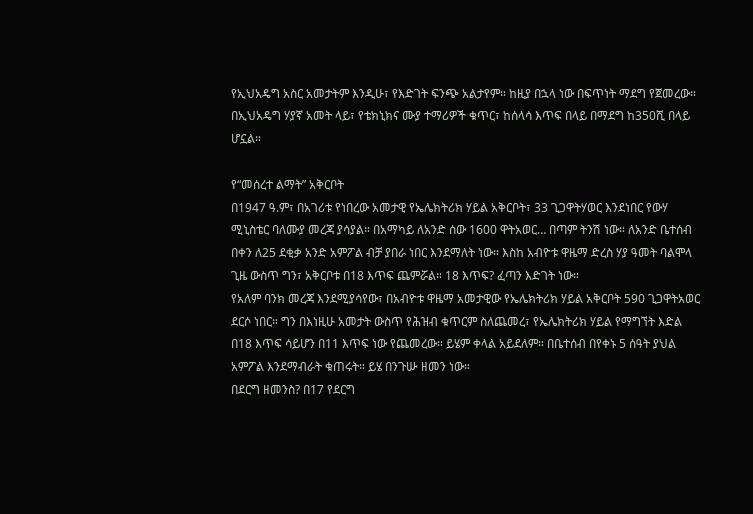የኢህአዴግ አስር አመታትም እንዲሁ፣ የእድገት ፍንጭ አልታየም። ከዚያ በኋላ ነው በፍጥነት ማደግ የጀመረው። በኢህአዴግ ሃያኛ አመት ላይ፣ የቴክኒክና ሙያ ተማሪዎች ቁጥር፣ ከሰላሳ እጥፍ በላይ በማደግ ከ350ሺ በላይ ሆኗል።

የ“መሰረተ ልማት” አቅርቦት
በ1947 ዓ.ም፣ በአገሪቱ የነበረው አመታዊ የኤሌክትሪክ ሃይል አቅርቦት፣ 33 ጊጋዋትሃወር እንደነበር የውሃ ሚኒስቴር ባለሙያ መረጃ ያሳያል። በአማካይ ለአንድ ሰው 1600 ዋትአወር… በጣም ትንሽ ነው። ለአንድ ቤተሰብ በቀን ለ25 ደቂቃ አንድ አምፖል ብቻ ያበራ ነበር እንደማለት ነው። እስከ አብዮቱ ዋዜማ ድረስ ሃያ ዓመት ባልሞላ ጊዜ ውስጥ ግን፣ አቅርቦቱ በ18 እጥፍ ጨምሯል። 18 እጥፍ? ፈጣን እድገት ነው።
የአለም ባንክ መረጃ እንደሚያሳየው፣ በአብዮቱ ዋዜማ አመታዊው የኤሌክትሪክ ሃይል አቅርቦት 590 ጊጋዋትአወር ደርሶ ነበር። ግን በእነዚሁ አመታት ውስጥ የሕዝብ ቁጥርም ስለጨመረ፣ የኤሌክትሪክ ሃይል የማግኘት እድል በ18 እጥፍ ሳይሆን በ11 እጥፍ ነው የጨመረው። ይሄም ቀላል አይደለም። በቤተሰብ በየቀኑ 5 ሰዓት ያህል አምፖል እንደማብራት ቁጠሩት። ይሄ በንጉሡ ዘመን ነው።
በደርግ ዘመንስ? በ17 የደርግ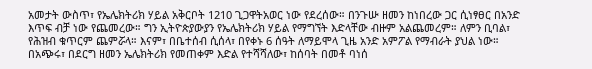አመታት ውስጥ፣ የኤሌክትሪክ ሃይል አቅርቦት 1210 ጊጋዋትአወር ነው የደረሰው። በንጉሡ ዘመን ከነበረው ጋር ሲነፃፀር በአንድ እጥፍ ብቻ ነው የጨመረው። ግን ኢትዮጵያውያን የኤሌክትሪክ ሃይል የማግኘት እድላቸው ብዙም አልጨመረም። ለምን ቢባል፣ የሕዝብ ቁጥርም ጨምሯላ። እናም፣ በቤተሰብ ሲሰላ፣ በየቀኑ 6 ሰዓት ለማይሞላ ጊዜ አንድ አምፖል የማብራት ያህል ነው። በአጭሩ፣ በደርግ ዘመን ኤሌክትሪክ የመጠቀም እድል የተሻሻለው፣ ከሰባት በመቶ ባነሰ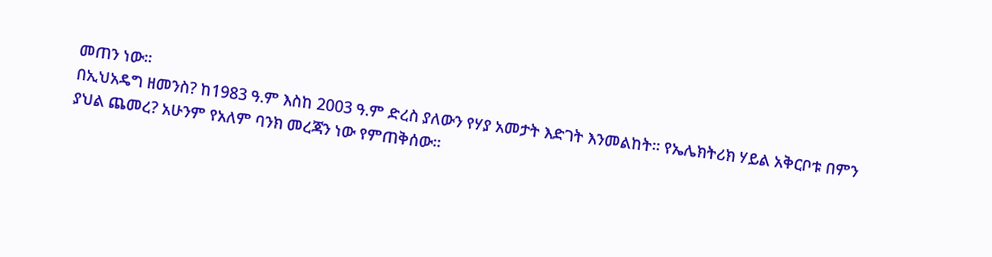መጠን ነው።
በኢህአዴግ ዘመንስ? ከ1983 ዓ.ም እስከ 2003 ዓ.ም ድረስ ያለውን የሃያ አመታት እድገት እንመልከት። የኤሌክትሪክ ሃይል አቅርቦቱ በምን ያህል ጨመረ? አሁንም የአለም ባንክ መረጃን ነው የምጠቅሰው።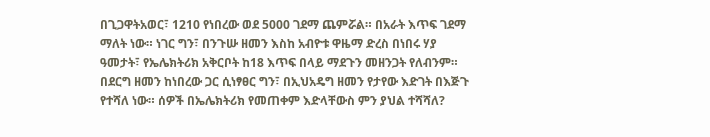በጊጋዋትአወር፣ 1210 የነበረው ወደ 5000 ገደማ ጨምሯል። በአራት እጥፍ ገደማ ማለት ነው። ነገር ግን፣ በንጉሡ ዘመን እስከ አብዮቱ ዋዜማ ድረስ በነበሩ ሃያ ዓመታት፣ የኤሌክትሪክ አቅርቦት ከ18 እጥፍ በላይ ማደጉን መዘንጋት የለብንም። በደርግ ዘመን ከነበረው ጋር ሲነፃፀር ግን፣ በኢህአዴግ ዘመን የታየው እድገት በእጅጉ የተሻለ ነው። ሰዎች በኤሌክትሪክ የመጠቀም እድላቸውስ ምን ያህል ተሻሻለ?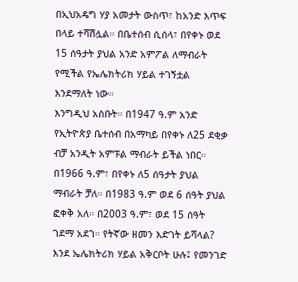በኢህአዴግ ሃያ አመታት ውስጥ፣ ከአንድ እጥፍ በላይ ተሻሽሏል። በቤተሰብ ሲሰላ፣ በየቀኑ ወደ 15 ሰዓታት ያህል አንድ አምፖል ለማብራት የሚችል የኤሌክትሪክ ሃይል ተገኝቷል እንደማለት ነው።
እንግዲህ አስቡት። በ1947 ዓ.ም አንድ የኢትዮጵያ ቤተሰብ በአማካይ በየቀኑ ለ25 ደቂቃ ብቻ አንዲት አምፑል ማብራት ይችል ነበር። በ1966 ዓ.ም፣ በየቀኑ ለ5 ሰዓታት ያህል ማብራት ቻለ። በ1983 ዓ.ም ወደ 6 ሰዓት ያህል ፎቀቅ አለ። በ2003 ዓ.ም፣ ወደ 15 ሰዓት ገደማ አደገ። የትኛው ዘመን እድገት ይሻላል?
እንደ ኤሌክትሪክ ሃይል አቅርቦት ሁሉ፤ የመንገድ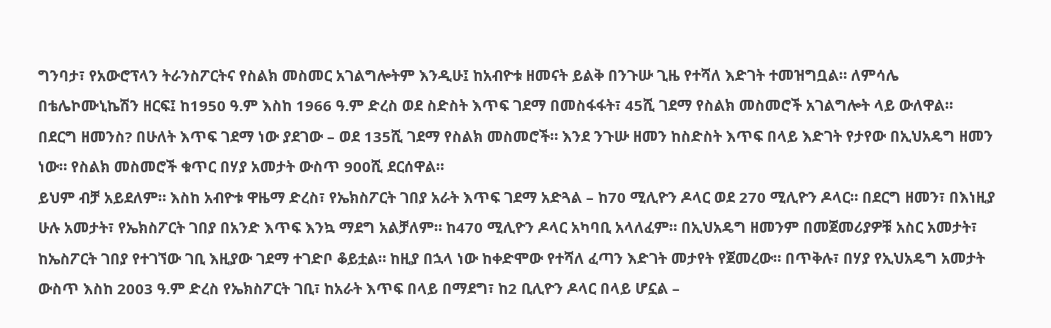ግንባታ፣ የአውሮፕላን ትራንስፖርትና የስልክ መስመር አገልግሎትም እንዲሁ፤ ከአብዮቱ ዘመናት ይልቅ በንጉሡ ጊዜ የተሻለ እድገት ተመዝግቧል። ለምሳሌ በቴሌኮሙኒኬሽን ዘርፍ፤ ከ1950 ዓ.ም እስከ 1966 ዓ.ም ድረስ ወደ ስድስት እጥፍ ገደማ በመስፋፋት፣ 45ሺ ገደማ የስልክ መስመሮች አገልግሎት ላይ ውለዋል።
በደርግ ዘመንስ? በሁለት እጥፍ ገደማ ነው ያደገው – ወደ 135ሺ ገደማ የስልክ መስመሮች። እንደ ንጉሡ ዘመን ከስድስት እጥፍ በላይ እድገት የታየው በኢህአዴግ ዘመን ነው። የስልክ መስመሮች ቁጥር በሃያ አመታት ውስጥ 900ሺ ደርሰዋል።
ይህም ብቻ አይደለም። እስከ አብዮቱ ዋዜማ ድረስ፣ የኤክስፖርት ገበያ አራት እጥፍ ገደማ አድጓል – ከ70 ሚሊዮን ዶላር ወደ 270 ሚሊዮን ዶላር። በደርግ ዘመን፣ በእነዚያ ሁሉ አመታት፣ የኤክስፖርት ገበያ በአንድ እጥፍ እንኳ ማደግ አልቻለም። ከ470 ሚሊዮን ዶላር አካባቢ አላለፈም። በኢህአዴግ ዘመንም በመጀመሪያዎቹ አስር አመታት፣ ከኤስፖርት ገበያ የተገኘው ገቢ እዚያው ገደማ ተገድቦ ቆይቷል። ከዚያ በኋላ ነው ከቀድሞው የተሻለ ፈጣን እድገት መታየት የጀመረው። በጥቅሉ፣ በሃያ የኢህአዴግ አመታት ውስጥ እስከ 2003 ዓ.ም ድረስ የኤክስፖርት ገቢ፣ ከአራት እጥፍ በላይ በማደግ፣ ከ2 ቢሊዮን ዶላር በላይ ሆኗል –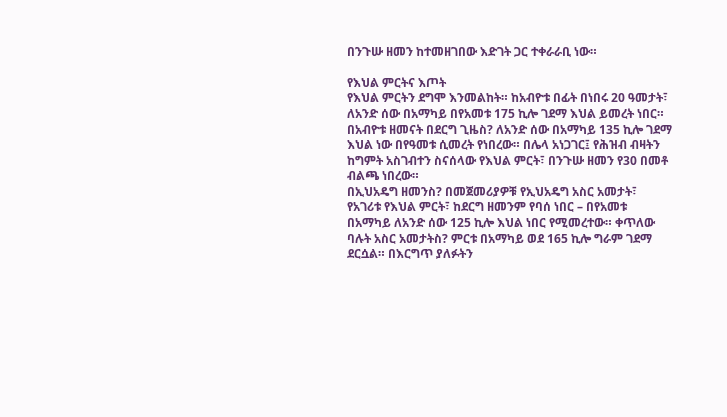በንጉሡ ዘመን ከተመዘገበው እድገት ጋር ተቀራራቢ ነው።

የእህል ምርትና እጦት
የእህል ምርትን ደግሞ እንመልከት። ከአብዮቱ በፊት በነበሩ 20 ዓመታት፣ ለአንድ ሰው በአማካይ በየአመቱ 175 ኪሎ ገደማ እህል ይመረት ነበር። በአብዮቱ ዘመናት በደርግ ጊዜስ? ለአንድ ሰው በአማካይ 135 ኪሎ ገደማ እህል ነው በየዓመቱ ሲመረት የነበረው። በሌላ አነጋገር፤ የሕዝብ ብዛትን ከግምት አስገብተን ስናሰላው የእህል ምርት፣ በንጉሡ ዘመን የ30 በመቶ ብልጫ ነበረው።
በኢህአዴግ ዘመንስ? በመጀመሪያዎቹ የኢህአዴግ አስር አመታት፣ የአገሪቱ የእህል ምርት፣ ከደርግ ዘመንም የባሰ ነበር – በየአመቱ በአማካይ ለአንድ ሰው 125 ኪሎ እህል ነበር የሚመረተው። ቀጥለው ባሉት አስር አመታትስ? ምርቱ በአማካይ ወደ 165 ኪሎ ግራም ገደማ ደርሷል። በእርግጥ ያለፉትን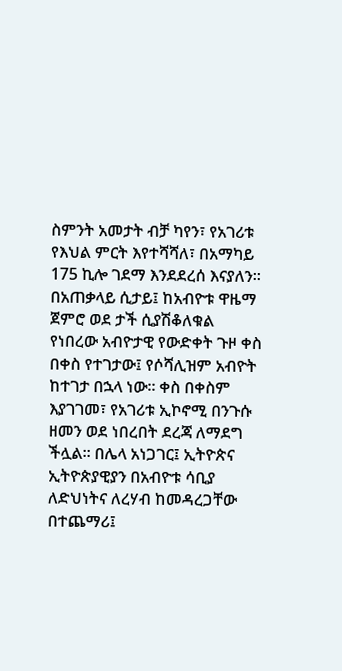ስምንት አመታት ብቻ ካየን፣ የአገሪቱ የእህል ምርት እየተሻሻለ፣ በአማካይ 175 ኪሎ ገደማ እንደደረሰ እናያለን። በአጠቃላይ ሲታይ፤ ከአብዮቱ ዋዜማ ጀምሮ ወደ ታች ሲያሽቆለቁል የነበረው አብዮታዊ የውድቀት ጉዞ ቀስ በቀስ የተገታው፤ የሶሻሊዝም አብዮት ከተገታ በኋላ ነው። ቀስ በቀስም እያገገመ፣ የአገሪቱ ኢኮኖሚ በንጉሱ ዘመን ወደ ነበረበት ደረጃ ለማደግ ችሏል። በሌላ አነጋገር፤ ኢትዮጵና ኢትዮጵያዊያን በአብዮቱ ሳቢያ ለድህነትና ለረሃብ ከመዳረጋቸው በተጨማሪ፤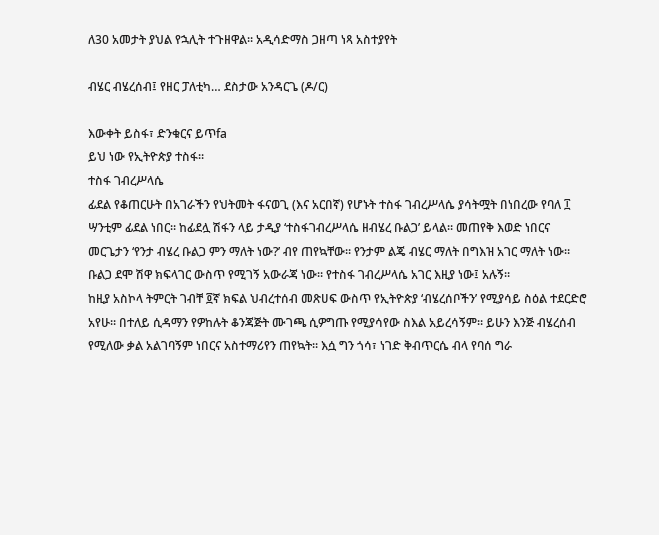ለ30 አመታት ያህል የኋሊት ተጉዘዋል። አዲሳድማስ ጋዘጣ ነጻ አስተያየት

ብሄር ብሄረሰብ፤ የዘር ፓለቲካ… ደስታው አንዳርጌ (ዶ/ር)

እውቀት ይስፋ፣ ድንቁርና ይጥfa
ይህ ነው የኢትዮጵያ ተስፋ።
ተስፋ ገብረሥላሴ
ፊደል የቆጠርሁት በአገራችን የህትመት ፋናወጊ (እና አርበኛ) የሆኑት ተስፋ ገብረሥላሴ ያሳትሟት በነበረው የባለ ፲ ሣንቲም ፊደል ነበር። ከፊደሏ ሽፋን ላይ ታዲያ ‘ተስፋገብረሥላሴ ዘብሄረ ቡልጋ’ ይላል። መጠየቅ እወድ ነበርና መርጌታን ‘የንታ ብሄረ ቡልጋ ምን ማለት ነው?’ ብየ ጠየኳቸው። የንታም ልጄ ብሄር ማለት በግእዝ አገር ማለት ነው። ቡልጋ ደሞ ሽዋ ክፍላገር ውስጥ የሚገኝ አውራጃ ነው። የተስፋ ገብረሥላሴ አገር እዚያ ነው፤ አሉኝ።
ከዚያ አስኮላ ትምርት ገብቸ ፬ኛ ክፍል ህብረተሰብ መጽሀፍ ውስጥ የኢትዮጵያ ‘ብሄረሰቦችን’ የሚያሳይ ስዕል ተደርድሮ አየሁ። በተለይ ሲዳማን የዎከሉት ቆንጃጅት ሙገጫ ሲዎግጡ የሚያሳየው ስእል አይረሳኝም። ይሁን እንጅ ብሄረሰብ የሚለው ቃል አልገባኝም ነበርና አስተማሪየን ጠየኳት። እሷ ግን ጎሳ፣ ነገድ ቅብጥርሴ ብላ የባሰ ግራ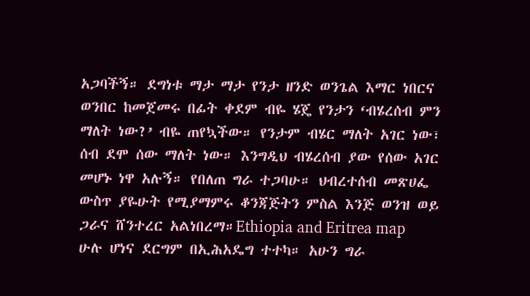አጋባችኝ። ደግነቱ ማታ ማታ የንታ ዘንድ ወንጌል እማር ነበርና ወንበር ከመጀመሩ በፊት ቀደም ብዬ ሄጄ የንታን ‘ብሄረሰብ ምን ማለት ነው?’ ብዬ ጠየኳችው። የንታም ብሄር ማለት አገር ነው፣ ሰብ ደሞ ሰው ማለት ነው። እንግዲህ ብሄረሰብ ያው የሰው አገር መሆኑ ነዋ አሉኝ። የበለጠ ግራ ተጋባሁ። ህብረተሰብ መጽሀፌ ውስጥ ያዬሁት የሚያማምሩ ቆንጃጅትን ምስል እንጅ ወንዝ ወይ ጋራና ሸንተረር አልነበረማ።Ethiopia and Eritrea map
ሁሉ ሆነና ደርግም በኢሕአዴግ ተተካ። አሁን ግራ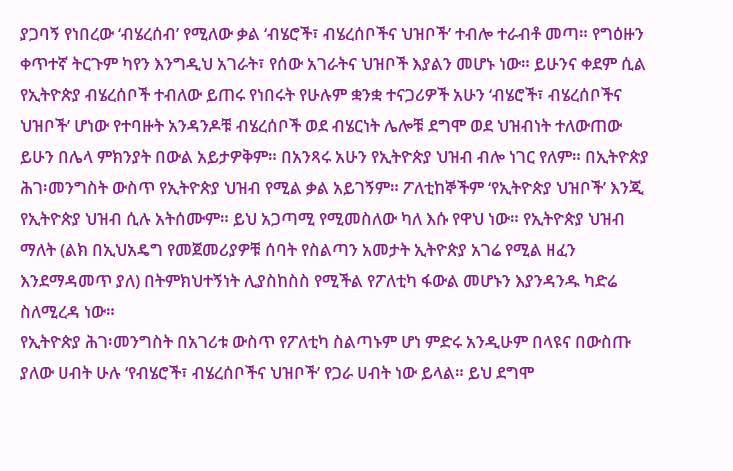ያጋባኝ የነበረው ‘ብሄረሰብ’ የሚለው ቃል ‘ብሄሮች፣ ብሄረሰቦችና ህዝቦች’ ተብሎ ተራብቶ መጣ። የግዕዙን ቀጥተኛ ትርጉም ካየን እንግዲህ አገራት፣ የሰው አገራትና ህዝቦች እያልን መሆኑ ነው። ይሁንና ቀደም ሲል የኢትዮጵያ ብሄረሰቦች ተብለው ይጠሩ የነበሩት የሁሉም ቋንቋ ተናጋሪዎች አሁን ‘ብሄሮች፣ ብሄረሰቦችና ህዝቦች’ ሆነው የተባዙት አንዳንዶቹ ብሄረሰቦች ወደ ብሄርነት ሌሎቹ ደግሞ ወደ ህዝብነት ተለውጠው ይሁን በሌላ ምክንያት በውል አይታዎቅም። በአንጻሩ አሁን የኢትዮጵያ ህዝብ ብሎ ነገር የለም። በኢትዮጵያ ሕገ፡መንግስት ውስጥ የኢትዮጵያ ህዝብ የሚል ቃል አይገኝም። ፖለቲከኞችም ‘የኢትዮጵያ ህዝቦች’ እንጂ የኢትዮጵያ ህዝብ ሲሉ አትሰሙም። ይህ አጋጣሚ የሚመስለው ካለ እሱ የዋህ ነው። የኢትዮጵያ ህዝብ ማለት (ልክ በኢህአዴግ የመጀመሪያዎቹ ሰባት የስልጣን አመታት ኢትዮጵያ አገሬ የሚል ዘፈን እንደማዳመጥ ያለ) በትምክህተኝነት ሊያስከስስ የሚችል የፖለቲካ ፋውል መሆኑን እያንዳንዱ ካድሬ ስለሚረዳ ነው።
የኢትዮጵያ ሕገ፡መንግስት በአገሪቱ ውስጥ የፖለቲካ ስልጣኑም ሆነ ምድሩ አንዲሁም በላዩና በውስጡ ያለው ሀብት ሁሉ ‘የብሄሮች፣ ብሄረሰቦችና ህዝቦች’ የጋራ ሀብት ነው ይላል። ይህ ደግሞ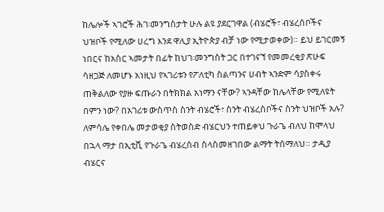ከሌሎች ኣገሮች ሕገ፡መንግስታት ሁሉ ልዩ ያደርገዋል (ብሄሮች፣ ብሄረሰቦችና ህዝቦች የሚለው ሀረግ እንደ ዋሊያ ኢትዮጵያ ብቻ ነው የሚታወቀው)። ይህ ይገርመኝ ነበርና ከአስር ኣመታት በፊት ከህገ፡መንግስት ጋር በተገናኘ የመመረቂያ ጽሁፍ ሳዘጋጅ ለመሆኑ አነዚህ የኣገሪቱን የፖለቲካ ስልጣንና ሀብት ኣንድም ሳያስቀሩ ጠቅልለው የያዙ ፍጡራን በትክክል አነማን ናቸው? ኣንዳቸው ከሌላቸው የሚለዩት በምን ነው? በአገሪቱ ውስጥስ ስንት ብሄሮች፣ ስንት ብሄረሰቦችና ስንት ህዝቦች አሉ? ለምሳሌ የቀበሌ መታወቂያ ስትወስድ ብሄርህን ተጠይቀህ ጉራጌ ብለህ ከሞላህ በኋላ ማታ በኢቲቪ የጉራጌ ብሄረሰብ ስላስመዘገበው ልማት ትሰማለህ። ታዲያ ብሄርና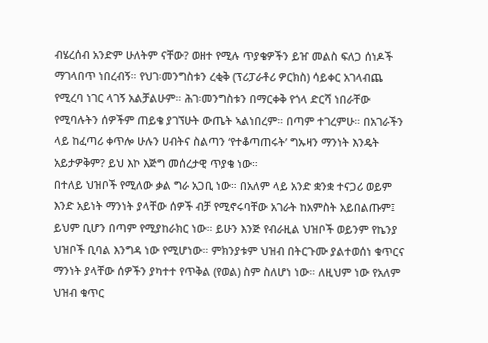ብሄረሰብ አንድም ሁለትም ናቸው? ወዘተ የሚሉ ጥያቄዎችን ይዠ መልስ ፍለጋ ሰነዶች ማገላበጥ ነበረብኝ። የህገ፡መንግስቱን ረቂቅ (ፕሪፓራቶሪ ዎርክስ) ሳይቀር አገላብጨ የሚረባ ነገር ላገኝ አልቻልሁም። ሕገ፡መንግስቱን በማርቀቅ የጎላ ድርሻ ነበራቸው የሚባሉትን ሰዎችም ጠይቄ ያገኘሁት ውጤት ኣልነበረም። በጣም ተገረምሁ። በአገራችን ላይ ከፈጣሪ ቀጥሎ ሁሉን ሀብትና ስልጣን ‘የተቆጣጠሩት’ ግኡዛን ማንነት እንዴት አይታዎቅም? ይህ እኮ እጅግ መሰረታዊ ጥያቄ ነው።
በተለይ ህዝቦች የሚለው ቃል ግራ አጋቢ ነው። በአለም ላይ አንድ ቋንቋ ተናጋሪ ወይም እንድ አይነት ማንነት ያላቸው ሰዎች ብቻ የሚኖሩባቸው አገራት ከአምስት አይበልጡም፤ ይህም ቢሆን በጣም የሚያከራክር ነው። ይሁን እንጅ የብራዚል ህዝቦች ወይንም የኬንያ ህዝቦች ቢባል እንግዳ ነው የሚሆነው። ምክንያቱም ህዝብ በትርጉሙ ያልተወሰነ ቁጥርና ማንነት ያላቸው ሰዎችን ያካተተ የጥቅል (የወል) ስም ስለሆነ ነው። ለዚህም ነው የአለም ህዝብ ቁጥር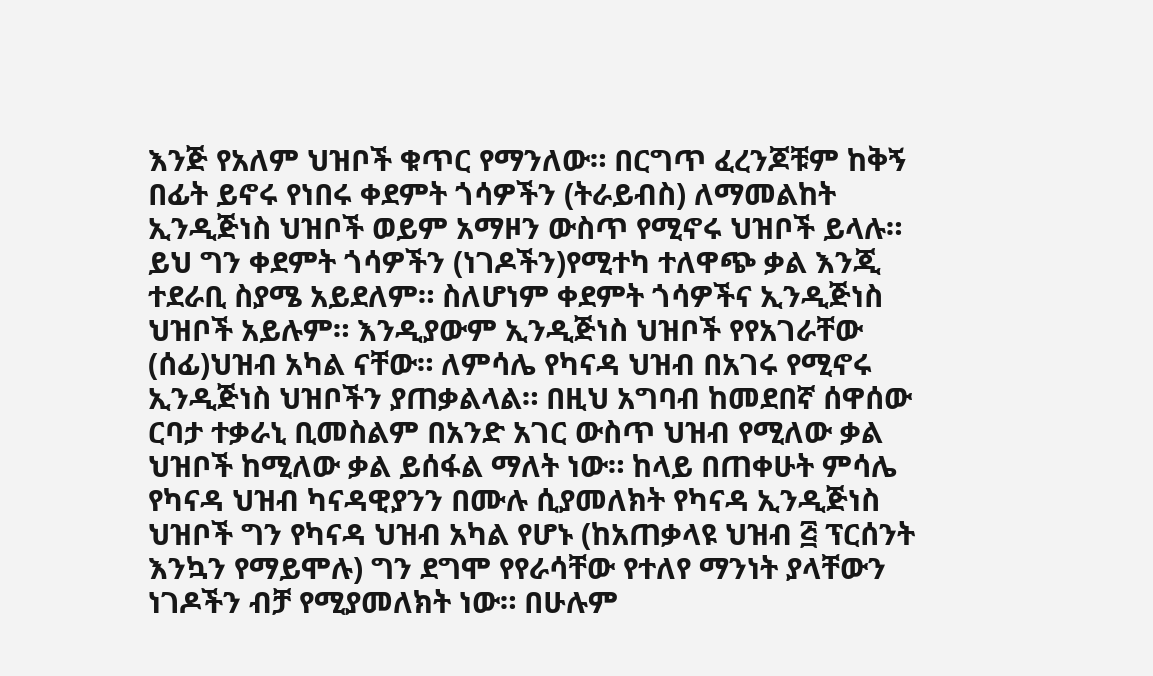እንጅ የአለም ህዝቦች ቁጥር የማንለው። በርግጥ ፈረንጆቹም ከቅኝ በፊት ይኖሩ የነበሩ ቀደምት ጎሳዎችን (ትራይብስ) ለማመልከት ኢንዲጅነስ ህዝቦች ወይም አማዞን ውስጥ የሚኖሩ ህዝቦች ይላሉ። ይህ ግን ቀደምት ጎሳዎችን (ነገዶችን)የሚተካ ተለዋጭ ቃል እንጂ ተደራቢ ስያሜ አይደለም። ስለሆነም ቀደምት ጎሳዎችና ኢንዲጅነስ ህዝቦች አይሉም። እንዲያውም ኢንዲጅነስ ህዝቦች የየአገራቸው (ሰፊ)ህዝብ አካል ናቸው። ለምሳሌ የካናዳ ህዝብ በአገሩ የሚኖሩ ኢንዲጅነስ ህዝቦችን ያጠቃልላል። በዚህ አግባብ ከመደበኛ ሰዋሰው ርባታ ተቃራኒ ቢመስልም በአንድ አገር ውስጥ ህዝብ የሚለው ቃል ህዝቦች ከሚለው ቃል ይሰፋል ማለት ነው። ከላይ በጠቀሁት ምሳሌ የካናዳ ህዝብ ካናዳዊያንን በሙሉ ሲያመለክት የካናዳ ኢንዲጅነስ ህዝቦች ግን የካናዳ ህዝብ አካል የሆኑ (ከአጠቃላዩ ህዝብ ፭ ፕርሰንት እንኳን የማይሞሉ) ግን ደግሞ የየራሳቸው የተለየ ማንነት ያላቸውን ነገዶችን ብቻ የሚያመለክት ነው። በሁሉም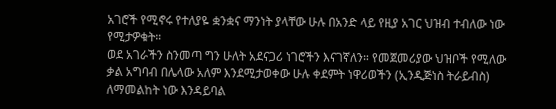አገሮች የሚኖሩ የተለያዬ ቋንቋና ማንነት ያላቸው ሁሉ በአንድ ላይ የዚያ አገር ህዝብ ተብለው ነው የሚታዎቁት።
ወደ አገራችን ስንመጣ ግን ሁለት አደናጋሪ ነገሮችን እናገኛለን። የመጀመሪያው ህዝቦች የሚለው ቃል አግባብ በሌላው አለም እንደሚታወቀው ሁሉ ቀደምት ነዋሪወችን (ኢንዲጅነስ ትራይብስ) ለማመልከት ነው እንዳይባል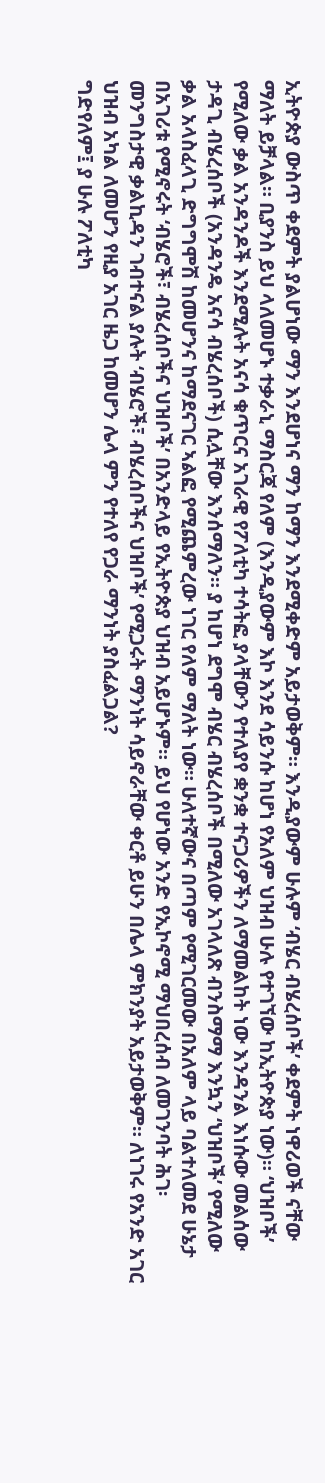ኢትዮጵያ ውስጥ ቀደምት ያልሆነው ማን እንደሆነና ማን ከማን እንደሚቀድም አይታወቅም። እንዲያውም ሁሉም ‘ብሄር ብሄረሰቦች’ ቀደምት ነዋሪወች ናቸው ማለት ይቻላል። ቢያንስ ይህ ላለመሆኑ ተቃራኒ ማስርጃ የለም (እንዲያውም እኮ እንደ ሳይንሱ ከሆነ የአለም ህዝብ ሁሉ የተገኘው ከኢትዮጵያ ነው)። ‘ህዝቦች’ የሚለው ቃል አንዳንዶች እንደሚሉት አናሳ ቁጥርና አገራዊ የፖለቲካ ተሳትፎ ያላቸውን የተለያየ ቋንቋ ተናጋሪዎችን ለማመልከት ነው እንዳንል እነሱው መልሰው ታዳጊ ብሄረሰቦች (አንዳንዴ አናሳ ብሄረሰቦች) ሲሏቸው እንሰማለን። ያ ከሆነ ደግሞ ብሄር ብሄረሰቦች በሚለው አገላለጽ ብንስማማ እንኳን ‘ህዝቦች’ የሚለው ቃል አላስፈላጊ ድግግሞሽ ከመሆንና ከማደናገር ኣልፎ የሚጨምረው ነገር የለም ማለት ነው። ሁለተኛውና በጣም የሚገርመው በአለም ላይ ባልተለመደ ሁኔታ በአገሪቱ የሚኖሩት ‘ብሄሮች፣ ብሄረሰቦችና ህዝቦች’ በአንድላይ የኢትዮጵያ ህዝብ አይሆኑም። ይህ የሆነው አንድ የኢኮኖሚ ማህበረሰብ ለመገንባት ሕገ፡ መንግስታዊ ቃልኪዳን ገብተናል ያሉት ‘ብሄሮች፣ ብሄረሰቦችና ህዝቦች’ የሚጋሩት ማንነት ሳይኖራቸው ቀርቶ ይሁን በሌላ ምክንያት አይታወቅም። ለነገሩ የአንድ አገር ህዝብ አካል ለመሆን የዚያ አገር ዜጋ ከመሆን ሌላ ምን የተለየ የጋራ ማንነት ያስፈልጋል?
ግድየለም፤ ያ ሁሉ ፖለቲካ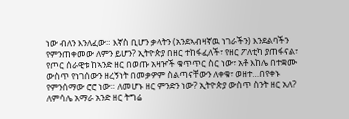ነው ብለን እንለፈው። እኛስ ቢሆን ቃላትን (አንደኣብዛኛዉ ነገራችን) እንደልባችን የምንጠቀመው ለምን ይሆን? ኢትዮጵያ በዘር ተከፋፈለች፣ የዘር ፖለቲካ ያጠፋናል፣ የጦር ሰራዊቱ ከኣንድ ዘር በወጡ አዛዦች ቁጥጥር ስር ነው፣ አቶ እከሌ በተቋሙ ውስጥ የነገሰውን ዘረኝነት በመቃዎም ስልጣናቸውን ለቀቁ፣ ወዘተ…በየቀኑ የምንሰማው ሮሮ ነው። ለመሆኑ ዘር ምንድን ነው? ኢትዮጵያ ውስጥ ስንት ዘር አለ? ለምሳሌ አማራ አንድ ዘር ትግሬ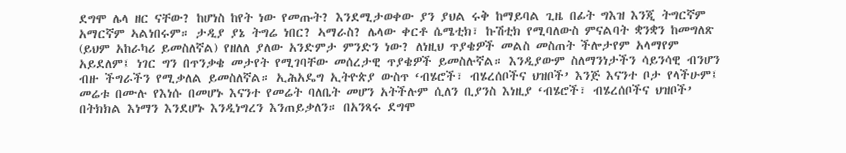ደግሞ ሌላ ዘር ናቸው? ከሆነስ ከየት ነው የመጡት? እንደሚታወቀው ያን ያህል ሩቅ ከማይባል ጊዜ በፊት ግእዝ እንጂ ትግርኛም አማርኛም ኣልነበሩም። ታዲያ ያኔ ትግሬ ነበር? ኣማራስ? ሌላው ቀርቶ ሴሜቲክ፣ ኩሽቲክ የሚባለውስ ምናልባት ቋንቋን ከመግለጽ (ይህም አከራካሪ ይመስለኛል) የዘለለ ያለው አንድምታ ምንድን ነው? ለነዚህ ጥያቄዎች መልስ መስጠት ችሎታየም አላማየም አይደለም፤ ነገር ግን በጥንቃቄ መታየት የሚገባቸው መሰረታዊ ጥያቄዎች ይመስሉኛል። እንዲያውም ስለማንነታችን ሳይንሳዊ ብንሆን ብዙ ችግራችን የሚቃለል ይመስለኛል። ኢሕአዴግ ኢትዮጵያ ውስጥ ‘ብሄሮች፣ ብሄረሰቦችና ህዝቦች’ እንጅ እናንተ ቦታ የላችሁም፤ መሬቱ በሙሉ የእነሱ በመሆኑ እናንተ የመሬት ባለቤት መሆን አትችሉም ሲለን ቢያንስ እነዚያ ‘ብሄሮች፣ ብሄረሰቦችና ህዝቦች’ በትክክል እነማን እንደሆኑ እንዲነግረን እንጠይቃለን። በአንጻሩ ደግሞ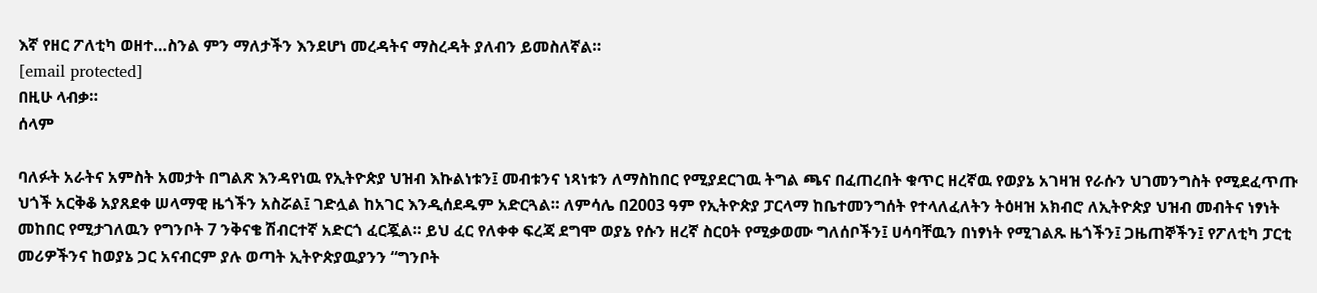እኛ የዘር ፖለቲካ ወዘተ…ስንል ምን ማለታችን እንደሆነ መረዳትና ማስረዳት ያለብን ይመስለኛል።
[email protected]
በዚሁ ላብቃ።
ሰላም

ባለፉት አራትና አምስት አመታት በግልጽ እንዳየነዉ የኢትዮጵያ ህዝብ እኩልነቱን፤ መብቱንና ነጻነቱን ለማስከበር የሚያደርገዉ ትግል ጫና በፈጠረበት ቁጥር ዘረኛዉ የወያኔ አገዛዝ የራሱን ህገመንግስት የሚደፈጥጡ ህጎች አርቅቆ አያጸደቀ ሠላማዊ ዜጎችን አስሯል፤ ገድሏል ከአገር እንዲሰደዱም አድርጓል። ለምሳሌ በ2003 ዓም የኢትዮጵያ ፓርላማ ከቤተመንግሰት የተላለፈለትን ትዕዛዝ አክብሮ ለኢትዮጵያ ህዝብ መብትና ነፃነት መከበር የሚታገለዉን የግንቦት 7 ንቅናቄ ሽብርተኛ አድርጎ ፈርጇል። ይህ ፈር የለቀቀ ፍረጃ ደግሞ ወያኔ የሱን ዘረኛ ስርዐት የሚቃወሙ ግለሰቦችን፤ ሀሳባቸዉን በነፃነት የሚገልጹ ዜጎችን፤ ጋዜጠኞችን፤ የፖለቲካ ፓርቲ መሪዎችንና ከወያኔ ጋር አናብርም ያሉ ወጣት ኢትዮጵያዉያንን “ግንቦት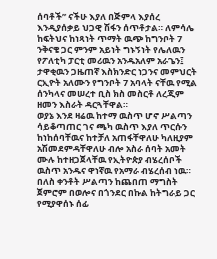ሰባቶች” ናችሁ እያለ በጅምላ እያሰረ እንዲያሰቃይ ህጋዊ ሽፋን ሰጥቶታል። ለምሳሌ ከፍትህና ከነጻነት ጥማት ዉጭ ከግንቦት 7 ንቅናቄ ጋር ምንም አይነት ግኑኝነት የሌለዉን የፖለቲካ ፓርቲ መሪዉን አንዱአለም አራጌን፤ ታዋቂዉን ጋዜጠኛ እስክንድር ነጋንና መምህርት ርኢዮት አለሙን የግንቦት 7 አባላት ናቸዉ የሚል ሰንካላና መሠረተ ቢስ ክስ መስርቶ ለረጂም ዘመን እስራት ዳርጓቸዋል።
ወያኔ እንደ ዛሬዉ ከተማ ዉስጥ ሆኖ ሥልጣን ሳይቆጣጠር ገና ጫካ ዉስጥ እያለ ጥርሱን ከነከሰባቸዉና ከተቻለ አጠፋቸዋለሁ ካለዚያም አሽመደምዳቸዋለሁ ብሎ አስራ ሰባት አመት ሙሉ ከተዘጋጀላቸዉ የኢትዮጵያ ብሄረሰቦች ዉስጥ አንዱና ዋነኛዉ የአማራ ብሄረሰብ ነዉ። በለስ ቀንቶት ሥልጣን ከጨበጠ ማግስት ጀምሮም በወሎና በጎንደር በኩል ከትግራይ ጋር የሚያዋሰኑ ሰፊ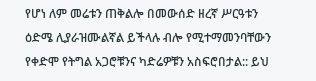የሆነ ለም መሬቱን ጠቅልሎ በመውሰድ ዘረኛ ሥርዓቱን ዕድሜ ሊያራዝሙልኛል ይችላሉ ብሎ የሚተማመንባቸውን የቀድሞ የትግል አጋሮቹንና ካድሬዎቹን አስፍሮበታል:: ይህ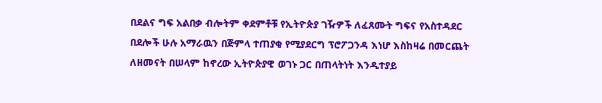በደልና ግፍ አልበቃ ብሎትም ቀደምቶቹ የኢትዮጵያ ገዥዎች ለፈጸሙት ግፍና የአስተዳደር በደሎች ሁሉ አማራዉን በጅምላ ተጠያቂ የሚያደርግ ፕሮፖጋንዳ እነሆ እስከዛሬ በመርጨት ለዘመናት በሠላም ከኖረው ኢትዮጵያዊ ወገኑ ጋር በጠላትነት እንዲተያይ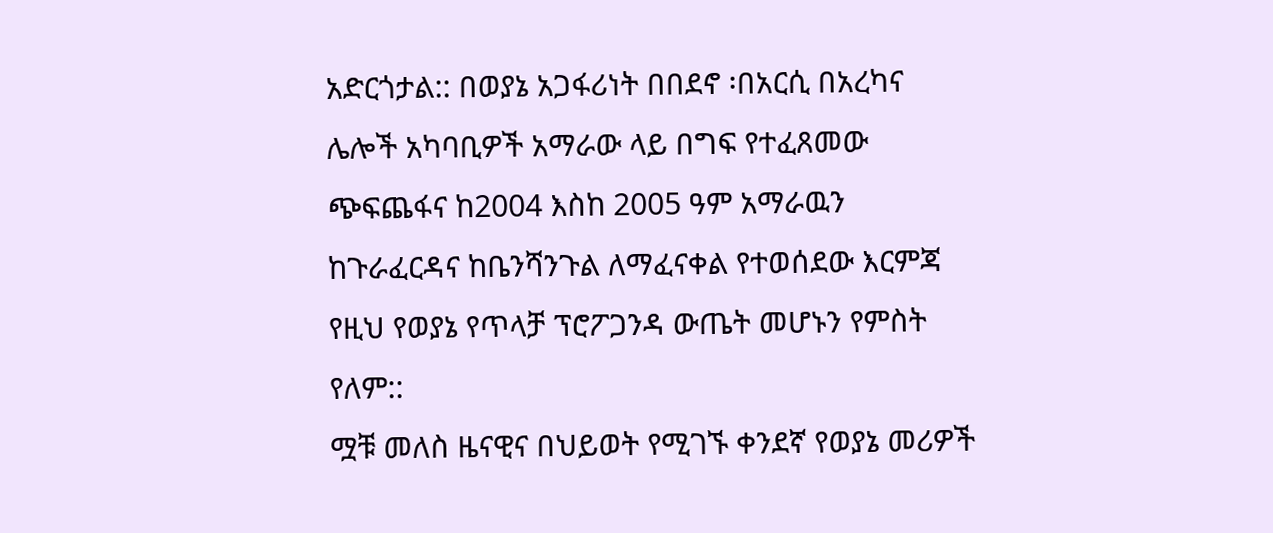አድርጎታል:: በወያኔ አጋፋሪነት በበደኖ ፡በአርሲ በአረካና ሌሎች አካባቢዎች አማራው ላይ በግፍ የተፈጸመው ጭፍጨፋና ከ2004 እስከ 2005 ዓም አማራዉን ከጉራፈርዳና ከቤንሻንጉል ለማፈናቀል የተወሰደው እርምጃ የዚህ የወያኔ የጥላቻ ፕሮፖጋንዳ ውጤት መሆኑን የምስት የለም::
ሟቹ መለስ ዜናዊና በህይወት የሚገኙ ቀንደኛ የወያኔ መሪዎች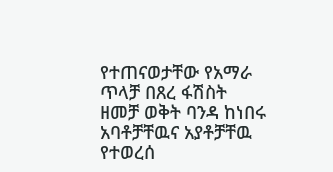የተጠናወታቸው የአማራ ጥላቻ በጸረ ፋሽስት ዘመቻ ወቅት ባንዳ ከነበሩ አባቶቻቸዉና አያቶቻቸዉ የተወረሰ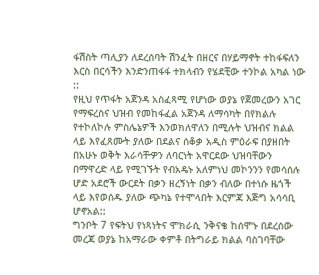ፋሽስት ጣሊያን ለደረሰባት ሽንፈት በዘርና በሃይማኖት ተከፋፍለን እርስ በርሳችን እንድንጠፋፋ ተክላብን የሄደቺው ተንኮል አካል ነው ::
የዚህ የጥፋት አጀንዳ አስፈጻሚ የሆነው ወያኔ የጀመረውን አገር የማፍረስና ህዝብ የመከፋፈል አጀንዳ ለማሳካት በየክልሉ የተኮለኮሉ ምስሌኔዎች እንወክለዋለን በሚሉት ህዝብና ክልል ላይ እየፈጸሙት ያለው በደልና ሰቆቃ አዲስ ምዕራፍ በያዘበት በአሁኑ ወቅት እራሳቸዏን ለባርነት አዋርደው ህዝባቸውን በማዋረድ ላይ የሚገኙት የብአዴኑ አለምነህ መኮንንን የመሳሰሉ ሆድ አደሮች ውርደት በቃን ዘረኝነት በቃን ብለው በተነሱ ዜጎች ላይ እየወሰዱ ያለው ጭካኔ የተሞላበት እርምጃ እጅግ አሳሳቢ ሆኖአል::
ግንቦት 7 የፍትህ የነጻነትና ሞክራሲ ንቅናቄ ከሰሞኑ በደረሰው መረጃ ወያኔ ከአማራው ቀምቶ በትግራይ ክልል ባስገባቸው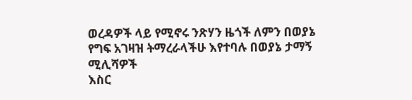ወረዳዎች ላይ የሚኖሩ ንጽሃን ዜጎች ለምን በወያኔ የግፍ አገዛዝ ትማረራላችሁ እየተባሉ በወያኔ ታማኝ ሚሊሻዎች
እስር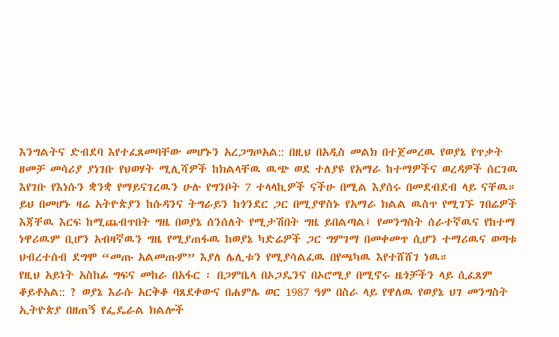እንግልትና ድብደባ እየተፈጸመባቸው መሆኑን አረጋግጦአል:: በዚህ በአዲስ መልክ በተጀመረዉ የወያኔ የጥቃት ዘመቻ መሳሪያ ያነገቡ የህወሃት ሚሊሻዎች ከክልላቸዉ ዉጭ ወደ ተለያዩ የአማራ ከተማዎችና ወረዳዎች ሰርገዉ እየገቡ የእነሱን ቋንቋ የማይናገረዉን ሁሉ የግንቦት 7 ተላላኪዎች ናችሁ በሚል እያሰሩ በመደብደብ ላይ ናቸዉ።
ይህ በመሆኑ ዛሬ አትዮጵያን ከሱዳንና ትግራይን ከጎንደር ጋር በሚያዋስኑ የአማራ ክልል ዉስጥ የሚገኙ ገበሬዎች እጃቸዉ እርፍ ከሚጨብጥበት ግዜ በወያኔ ሰንሰለት የሚታሽበት ግዜ ይበልጣል፤ የመንግስት ሰራተኛዉና የከተማ ነዋሪዉም ቢሆን አብዛኛዉን ግዜ የሚያጠፋዉ ከወያኔ ካድሬዎች ጋር ግምገማ በመቀመጥ ሲሆን ተማሪዉና ወጣቱ ህብረተሰብ ደግሞ “መጡ አልመጡም” እያለ ሌሊቱን የሚያሳልፈዉ በየጫካዉ እየተሸሸገ ነዉ።
የዚህ አይነት አስከፊ ግፍና መከራ በአፋር ፡ በጋምቤላ በኦጋዴንና በኦሮሚያ በሚኖሩ ዜጎቻችን ላይ ሲፈጸም ቆይቶአል:: ? ወያኔ እራሱ አርቅቆ ባጸደቀውና በሐምሌ ወር 1987 ዓም በስራ ላይ የዋለዉ የወያኔ ህገ መንግስት ኢትዮጵያ በዘጠኝ የፌዴራል ክልሎች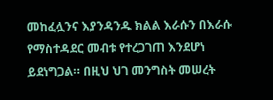መከፈሏንና እያንዳንዱ ክልል እራሱን በእራሱ የማስተዳደር መብቱ የተረጋገጠ እንደሆነ ይደነግጋል። በዚህ ህገ መንግስት መሠረት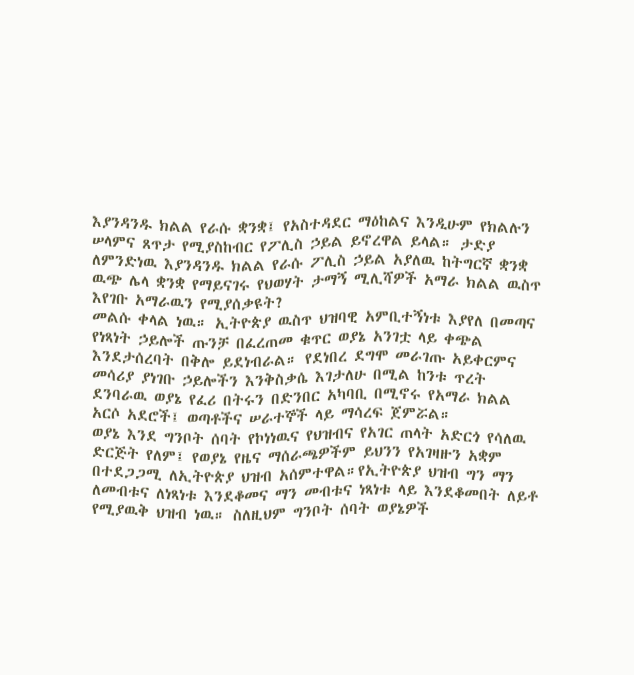እያንዳንዱ ክልል የራሱ ቋንቋ፤ የአስተዳደር ማዕከልና እንዲሁም የክልሉን ሠላምና ጸጥታ የሚያስከብር የፖሊስ ኃይል ይኖረዋል ይላል። ታድያ ለምንድነዉ እያንዳንዱ ክልል የራሱ ፖሊስ ኃይል አያለዉ ከትግርኛ ቋንቋ ዉጭ ሌላ ቋንቋ የማይናገሩ የህወሃት ታማኝ ሚሊሻዎች አማራ ክልል ዉስጥ እየገቡ አማራዉን የሚያሰቃዩት?
መልሱ ቀላል ነዉ። ኢትዮጵያ ዉስጥ ህዝባዊ አምቢተኝነቱ እያየለ በመጣና የነጻነት ኃይሎች ጡንቻ በፈረጠመ ቁጥር ወያኔ አንገቷ ላይ ቀጭል እንደታሰረባት በቅሎ ይደነብራል። የደነበረ ደግሞ መራገጡ አይቀርምና መሳሪያ ያነገቡ ኃይሎችን እንቅስቃሴ እገታለሁ በሚል ከንቱ ጥረት ደንባራዉ ወያኔ የፈሪ በትሩን በድንበር አካባቢ በሚኖሩ የአማራ ክልል አርሶ አደሮች፤ ወጣቶችና ሠራተኞች ላይ ማሳረፍ ጀምሯል።
ወያኔ እንደ ግንቦት ሰባት የኮነነዉና የህዝብና የአገር ጠላት አድርጎ የሳለዉ ድርጅት የለም፤ የወያኔ የዜና ማሰራጫዎችም ይህንን የአገዛዙን አቋም በተደጋጋሚ ለኢትዮጵያ ህዝብ አሰምተዋል።የኢትዮጵያ ህዝብ ግን ማን ለመብቱና ለነጻነቱ እንደቆመና ማን መብቱና ነጻነቱ ላይ እንደቆመበት ለይቶ የሚያዉቅ ህዝብ ነዉ። ስለዚህም ግንቦት ሰባት ወያኔዎች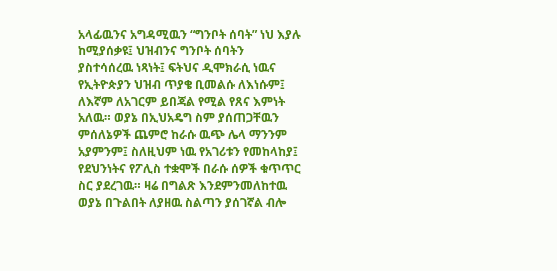አላፊዉንና አግዳሚዉን “ግንቦት ሰባት” ነህ እያሉ ከሚያሰቃዩ፤ ህዝብንና ግንቦት ሰባትን ያስተሳሰረዉ ነጻነት፤ ፍትህና ዲሞክራሲ ነዉና የኢትዮጵያን ህዝብ ጥያቄ ቢመልሱ ለእነሱም፤ ለእኛም ለአገርም ይበጃል የሚል የጸና እምነት አለዉ። ወያኔ በኢህአዴግ ስም ያሰጠጋቸዉን ምሰለኔዎች ጨምሮ ከራሱ ዉጭ ሌላ ማንንም አያምንም፤ ስለዚህም ነዉ የአገሪቱን የመከላከያ፤ የደህንነትና የፖሊስ ተቋሞች በራሱ ሰዎች ቁጥጥር ስር ያደረገዉ። ዛሬ በግልጽ እንደምንመለከተዉ ወያኔ በጉልበት ለያዘዉ ስልጣን ያሰገኛል ብሎ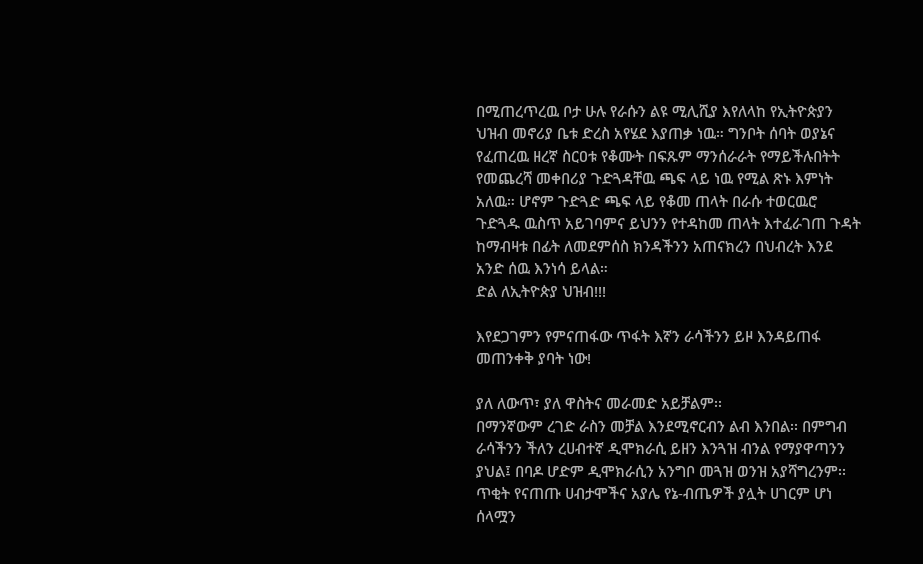በሚጠረጥረዉ ቦታ ሁሉ የራሱን ልዩ ሚሊሺያ እየለላከ የኢትዮጵያን ህዝብ መኖሪያ ቤቱ ድረስ አየሄደ እያጠቃ ነዉ። ግንቦት ሰባት ወያኔና የፈጠረዉ ዘረኛ ስርዐቱ የቆሙት በፍጹም ማንሰራራት የማይችሉበትት የመጨረሻ መቀበሪያ ጉድጓዳቸዉ ጫፍ ላይ ነዉ የሚል ጽኑ እምነት አለዉ። ሆኖም ጉድጓድ ጫፍ ላይ የቆመ ጠላት በራሱ ተወርዉሮ ጉድጓዱ ዉስጥ አይገባምና ይህንን የተዳከመ ጠላት እተፈራገጠ ጉዳት ከማብዛቱ በፊት ለመደምሰስ ክንዳችንን አጠናክረን በህብረት እንደ አንድ ሰዉ እንነሳ ይላል።
ድል ለኢትዮጵያ ህዝብ!!!

እየደጋገምን የምናጠፋው ጥፋት እኛን ራሳችንን ይዞ እንዳይጠፋ መጠንቀቅ ያባት ነው!

ያለ ለውጥ፣ ያለ ዋስትና መራመድ አይቻልም፡፡
በማንኛውም ረገድ ራስን መቻል እንደሚኖርብን ልብ እንበል፡፡ በምግብ ራሳችንን ችለን ረሀብተኛ ዲሞክራሲ ይዘን እንጓዝ ብንል የማያዋጣንን ያህል፤ በባዶ ሆድም ዲሞክራሲን አንግቦ መጓዝ ወንዝ አያሻግረንም፡፡ ጥቂት የናጠጡ ሀብታሞችና አያሌ የኔ-ብጤዎች ያሏት ሀገርም ሆነ ሰላሟን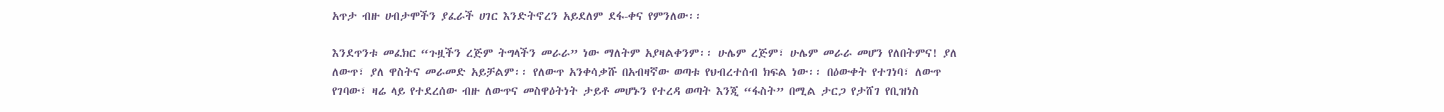አጥታ ብዙ ሀብታሞችን ያፈራች ሀገር እንድትኖረን አይደለም ደፋ-ቀና የምንለው፡፡

እንደጥንቱ መፈክር “ጉዟችን ረጅም ትግላችን መራራ” ነው ማለትም አያዛልቀንም፡፡ ሁሌም ረጅም፣ ሁሌም መራራ መሆን የለበትምና! ያለ ለውጥ፣ ያለ ዋስትና መራመድ አይቻልም፡፡ የለውጥ አንቀሳቃሹ በአብዛኛው ወጣቱ የህብረተሰብ ክፍል ነው፡፡ በዕውቀት የተገነባ፣ ለውጥ የገባው፣ ዛሬ ላይ የተደረሰው ብዙ ለውጥና መስዋዕትነት ታይቶ መሆኑን የተረዳ ወጣት እንጂ “ፋስት” በሚል ታርጋ የታሸገ የቢዝነስ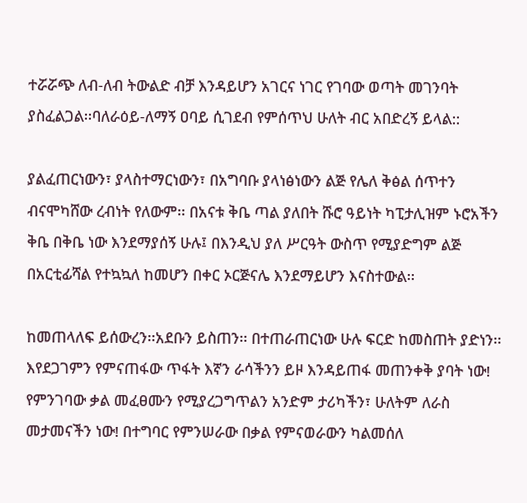ተሯሯጭ ለብ-ለብ ትውልድ ብቻ እንዳይሆን አገርና ነገር የገባው ወጣት መገንባት ያስፈልጋል፡፡ባለራዕይ-ለማኝ ዐባይ ሲገደብ የምሰጥህ ሁለት ብር አበድረኝ ይላል::

ያልፈጠርነውን፣ ያላስተማርነውን፣ በአግባቡ ያላነፅነውን ልጅ የሌለ ቅፅል ሰጥተን ብናሞካሸው ረብነት የለውም፡፡ በአናቱ ቅቤ ጣል ያለበት ሹሮ ዓይነት ካፒታሊዝም ኑሮአችን ቅቤ በቅቤ ነው እንደማያሰኝ ሁሉ፤ በእንዲህ ያለ ሥርዓት ውስጥ የሚያድግም ልጅ በአርቲፊሻል የተኳኳለ ከመሆን በቀር ኦርጅናሌ እንደማይሆን እናስተውል፡፡

ከመጠላለፍ ይሰውረን፡፡አደቡን ይስጠን፡፡ በተጠራጠርነው ሁሉ ፍርድ ከመስጠት ያድነን፡፡ እየደጋገምን የምናጠፋው ጥፋት እኛን ራሳችንን ይዞ እንዳይጠፋ መጠንቀቅ ያባት ነው! የምንገባው ቃል መፈፀሙን የሚያረጋግጥልን አንድም ታሪካችን፣ ሁለትም ለራስ መታመናችን ነው! በተግባር የምንሠራው በቃል የምናወራውን ካልመሰለ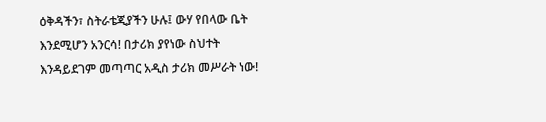ዕቅዳችን፣ ስትራቴጂያችን ሁሉ፤ ውሃ የበላው ቤት እንደሚሆን አንርሳ! በታሪክ ያየነው ስህተት እንዳይደገም መጣጣር አዲስ ታሪክ መሥራት ነው!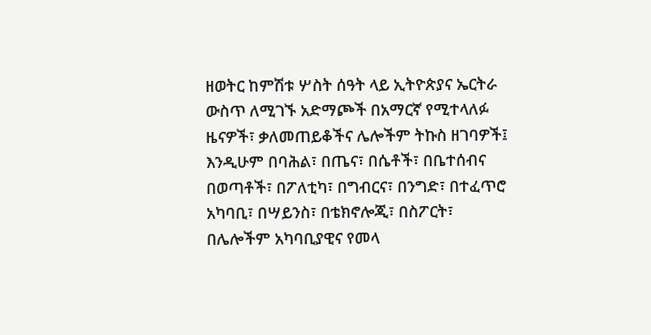ዘወትር ከምሽቱ ሦስት ሰዓት ላይ ኢትዮጵያና ኤርትራ ውስጥ ለሚገኙ አድማጮች በአማርኛ የሚተላለፉ ዜናዎች፣ ቃለመጠይቆችና ሌሎችም ትኩስ ዘገባዎች፤ እንዲሁም በባሕል፣ በጤና፣ በሴቶች፣ በቤተሰብና በወጣቶች፣ በፖለቲካ፣ በግብርና፣ በንግድ፣ በተፈጥሮ አካባቢ፣ በሣይንስ፣ በቴክኖሎጂ፣ በስፖርት፣ በሌሎችም አካባቢያዊና የመላ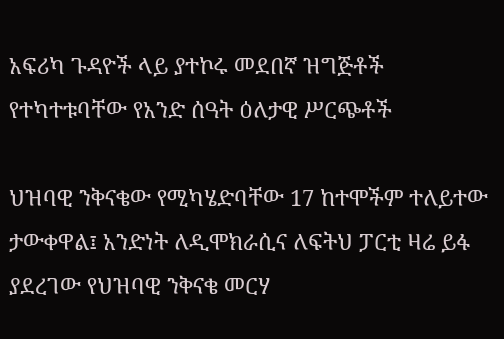አፍሪካ ጉዳዮች ላይ ያተኮሩ መደበኛ ዝግጅቶች የተካተቱባቸው የአንድ ሰዓት ዕለታዊ ሥርጭቶች

ህዝባዊ ንቅናቄው የሚካሄድባቸው 17 ከተሞችም ተለይተው ታውቀዋል፤ አንድነት ለዲሞክራሲና ለፍትህ ፓርቲ ዛሬ ይፋ ያደረገው የህዝባዊ ንቅናቄ መርሃ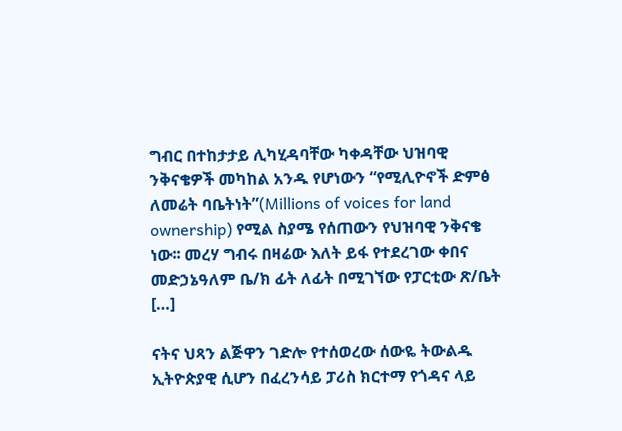ግብር በተከታታይ ሊካሂዳባቸው ካቀዳቸው ህዝባዊ ንቅናቄዎች መካከል አንዱ የሆነውን “የሚሊዮኖች ድምፅ ለመሬት ባቤትነት”(Millions of voices for land ownership) የሚል ስያሜ የሰጠውን የህዝባዊ ንቅናቄ ነው፡፡ መረሃ ግብሩ በዛሬው እለት ይፋ የተደረገው ቀበና መድኃኔዓለም ቤ/ክ ፊት ለፊት በሚገኘው የፓርቲው ጽ/ቤት […]

ናትና ህጻን ልጅዋን ገድሎ የተሰወረው ሰውዬ ትውልዱ ኢትዮጵያዊ ሲሆን በፈረንሳይ ፓሪስ ክርተማ የጎዳና ላይ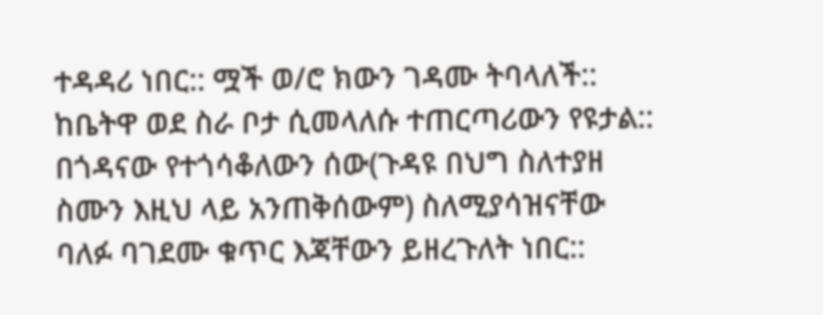ተዳዳሪ ነበር:: ሟች ወ/ሮ ክውን ገዳሙ ትባላለች:: ከቤትዋ ወደ ስራ ቦታ ሲመላለሱ ተጠርጣሪውን የዩታል:: በጎዳናው የተጎሳቆለውን ሰው(ጉዳዩ በህግ ስለተያዘ ስሙን እዚህ ላይ አንጠቅሰውም) ስለሚያሳዝናቸው ባለፉ ባገደሙ ቁጥር እጃቸውን ይዘረጉለት ነበር::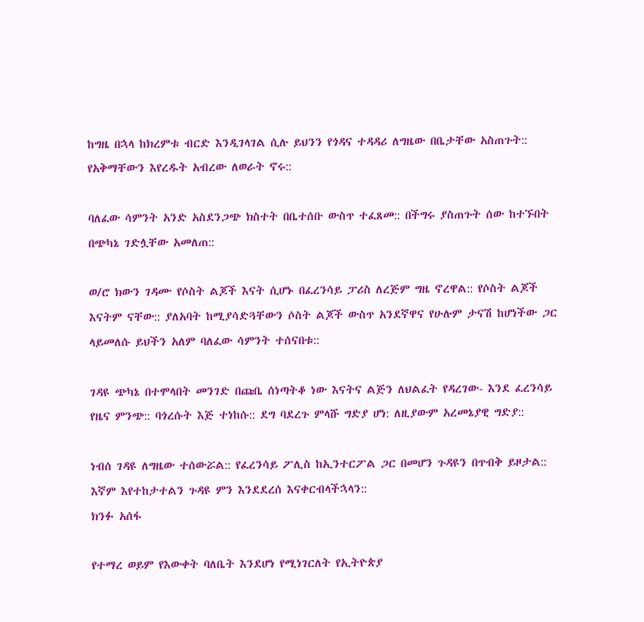ከግዜ በኋላ ከክረምቱ ብርድ እንዲገላገል ሲሉ ይህንን የጎዳና ተዳዳሪ ለግዜው በቤታቸው አስጠጉት:: የአቅማቸውን እየረዱት አብረው ለወራት ኖሩ::

ባለፈው ሳምንት አንድ አስደንጋጭ ክስተት በቤተሰቡ ውስጥ ተፈጸመ:: በችግሩ ያስጠጉት ሰው ከተኙበት በጭካኔ ገድሏቸው አመለጠ::

ወ/ሮ ክውን ገዳሙ የሶስት ልጆች እናት ሲሆኑ በፈረንሳይ ፓሪስ ለረጅም ግዜ ኖረዋል:: የሶስት ልጆች እናትም ናቸው:: ያለአባት ከሚያሳድጓቸውን ሶስት ልጆች ውስጥ አንደኛዋና የሁሉም ታናሽ ከሆነችው ጋር ላይመለሱ ይህችን አለም ባለፈው ሳምንት ተሰናበቱ::

ገዳዩ ጭካኔ በተሞላበት መንገድ በጩቤ ሰነጣትቆ ነው እናትና ልጅን ለህልፈት የዳረገው- እንደ ፈረንሳይ የዜና ምንጭ:: ባጎረሱት እጅ ተነከሱ:: ደግ ባደረጉ ምላሹ ግድያ ሆነ: ለዚያውም አረመኔያዊ ግድያ::

ነብሰ ገዳዩ ለግዜው ተሰውሯል:: የፈረንሳይ ፖሊስ ከኢንተርፖል ጋር በመሆን ጉዳዩን በጥብቅ ይዞታል:: እኛም እየተከታተልን ጉዳዩ ምን እንደደረሰ እናቀርብላችኋላን::
ክንፉ አሰፋ

የተማረ ወይም የእውቀት ባለቤት እንደሆነ የሚነገርለት የኢትዮጵያ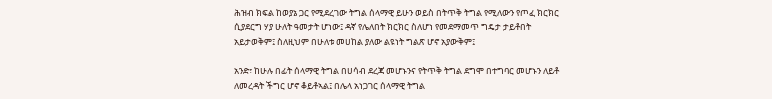ሕዝብ ክፍል ከወያኔ ጋር የሚደረገው ትግል ሰላማዊ ይሁን ወይስ በትጥቅ ትግል የሚለውን የጦፈ ክርክር ሲያደርግ ሃያ ሁለት ዓመታት ሆነው፤ ዳኛ የሌለበት ክርክር ስለሆነ የመደማመጥ ግዴታ ታይቶበት አይታወቅም፤ ስለዚህም በሁለቱ መሀከል ያለው ልዩነት ግልጽ ሆኖ አያውቅም፤

አንድ፣ ከሁሉ በፊት ሰላማዊ ትግል በሀሳብ ደረጃ መሆኑንና የትጥቅ ትግል ደግሞ በተግባር መሆኑን ለይቶ ለመረዳት ችግር ሆኖ ቆይቶኣል፤ በሌላ አነጋገር ሰላማዊ ትግል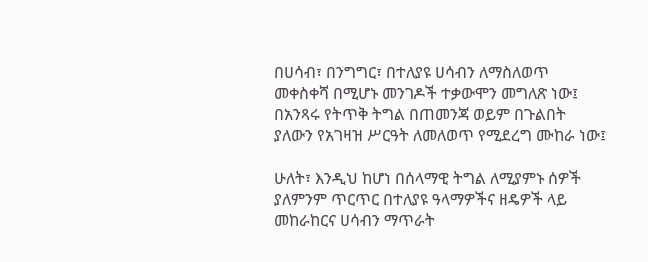በሀሳብ፣ በንግግር፣ በተለያዩ ሀሳብን ለማስለወጥ መቀስቀሻ በሚሆኑ መንገዶች ተቃውሞን መግለጽ ነው፤ በአንጻሩ የትጥቅ ትግል በጠመንጃ ወይም በጉልበት ያለውን የአገዛዝ ሥርዓት ለመለወጥ የሚደረግ ሙከራ ነው፤

ሁለት፣ እንዲህ ከሆነ በሰላማዊ ትግል ለሚያምኑ ሰዎች ያለምንም ጥርጥር በተለያዩ ዓላማዎችና ዘዴዎች ላይ መከራከርና ሀሳብን ማጥራት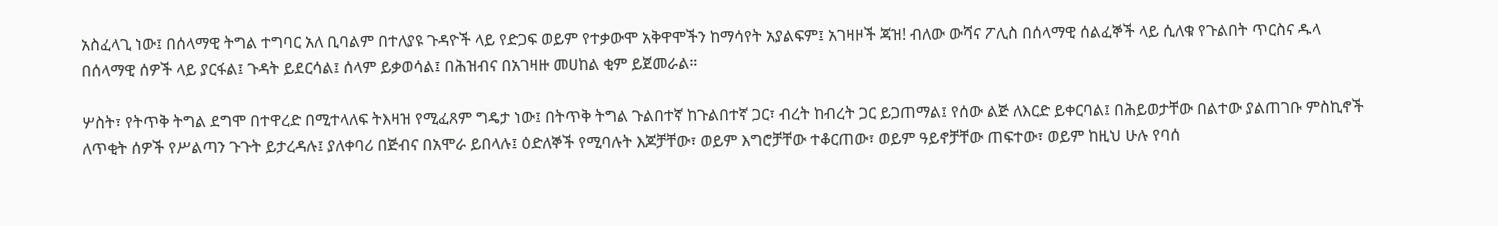አስፈላጊ ነው፤ በሰላማዊ ትግል ተግባር አለ ቢባልም በተለያዩ ጉዳዮች ላይ የድጋፍ ወይም የተቃውሞ አቅዋሞችን ከማሳየት አያልፍም፤ አገዛዞች ጃዝ! ብለው ውሻና ፖሊስ በሰላማዊ ሰልፈኞች ላይ ሲለቁ የጉልበት ጥርስና ዱላ በሰላማዊ ሰዎች ላይ ያርፋል፤ ጉዳት ይደርሳል፤ ሰላም ይቃወሳል፤ በሕዝብና በአገዛዙ መሀከል ቂም ይጀመራል።

ሦስት፣ የትጥቅ ትግል ደግሞ በተዋረድ በሚተላለፍ ትእዛዝ የሚፈጸም ግዴታ ነው፤ በትጥቅ ትግል ጉልበተኛ ከጉልበተኛ ጋር፣ ብረት ከብረት ጋር ይጋጠማል፤ የሰው ልጅ ለእርድ ይቀርባል፤ በሕይወታቸው በልተው ያልጠገቡ ምስኪኖች ለጥቂት ሰዎች የሥልጣን ጉጉት ይታረዳሉ፤ ያለቀባሪ በጅብና በአሞራ ይበላሉ፤ ዕድለኞች የሚባሉት እጆቻቸው፣ ወይም እግሮቻቸው ተቆርጠው፣ ወይም ዓይኖቻቸው ጠፍተው፣ ወይም ከዚህ ሁሉ የባሰ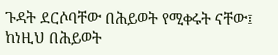ጉዳት ደርሶባቸው በሕይወት የሚቀሩት ናቸው፤ ከነዚህ በሕይወት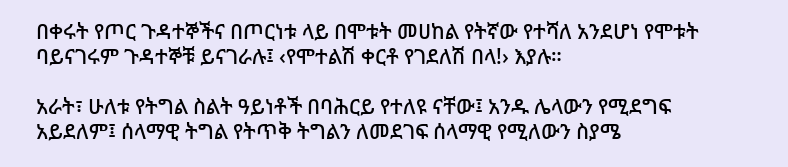በቀሩት የጦር ጉዳተኞችና በጦርነቱ ላይ በሞቱት መሀከል የትኛው የተሻለ አንደሆነ የሞቱት ባይናገሩም ጉዳተኞቹ ይናገራሉ፤ ‹የሞተልሽ ቀርቶ የገደለሽ በላ!› እያሉ።

አራት፣ ሁለቱ የትግል ስልት ዓይነቶች በባሕርይ የተለዩ ናቸው፤ አንዱ ሌላውን የሚደግፍ አይደለም፤ ሰላማዊ ትግል የትጥቅ ትግልን ለመደገፍ ሰላማዊ የሚለውን ስያሜ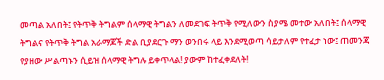መጣል አለበት፤ የትጥቅ ትግልም ሰላማዊ ትግልን ለመደገፍ ትጥቅ የሚለውን ስያሜ መተው አለበት፤ ሰላማዊ ትግልና የትጥቅ ትግል አራማጆች ድል ቢያደርጉ ማን ወንበሩ ላይ እንደሚወጣ ሳይታለም የተፈታ ነው፤ ጠመንጃ የያዘው ሥልጣኑን ሲይዝ ሰላማዊ ትግሉ ይቀጥላል! ያውም ከተፈቀደለት!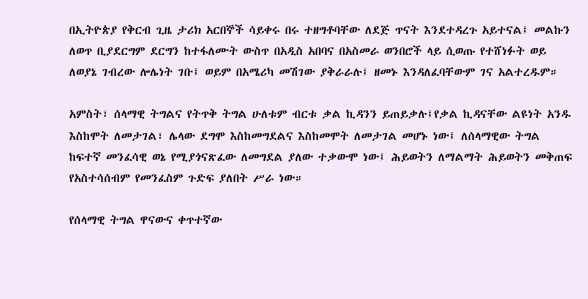በኢትዮጵያ የቅርብ ጊዜ ታሪክ አርበኞች ሳይቀሩ በሩ ተዘግቶባቸው ለደጅ ጥናት እንደተዳረጉ አይተናል፤ መልኩን ለወጥ ቢያደርግም ደርግን ከተፋለሙት ውስጥ በአዲስ አበባና በአስመራ ወንበሮች ላይ ሲወጡ የተሸነፉት ወይ ለወያኔ ገብረው ሎሌነት ገቡ፤ ወይም በአሜሪካ መሽገው ያቅራራሉ፤ ዘመኑ እንዳለፈባቸውም ገና አልተረዱም።

አምስት፣ ሰላማዊ ትግልና የትጥቅ ትግል ሁለቱም ብርቱ ቃል ኪዳንን ይጠይቃሉ፤የቃል ኪዳናቸው ልዩነት አንዱ እስከሞት ለመታገል፣ ሌላው ደግሞ እስከመግደልና እስከመሞት ለመታገል መሆኑ ነው፤ ለሰላማዊው ትግል ከፍተኛ መንፈሳዊ ወኔ የሚያጎናጽፈው ለመግደል ያለው ተቃውሞ ነው፤ ሕይወትን ለማልማት ሕይወትን መቅጠፍ የአስተሳሰብም የመንፈስም ጉድፍ ያለበት ሥራ ነው።

የሰላማዊ ትግል ዋናውና ቀጥተኛው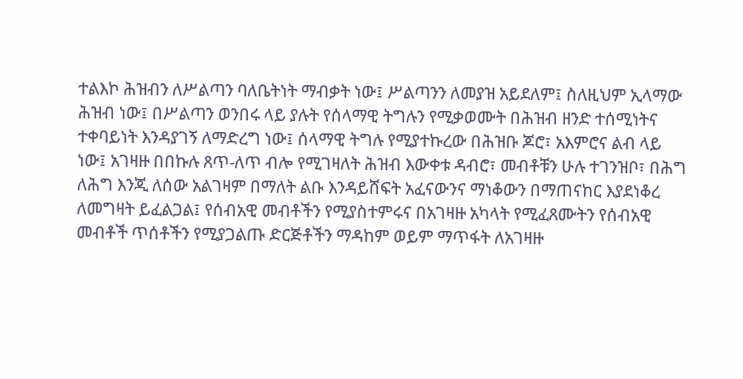ተልእኮ ሕዝብን ለሥልጣን ባለቤትነት ማብቃት ነው፤ ሥልጣንን ለመያዝ አይደለም፤ ስለዚህም ኢላማው ሕዝብ ነው፤ በሥልጣን ወንበሩ ላይ ያሉት የሰላማዊ ትግሉን የሚቃወሙት በሕዝብ ዘንድ ተሰሚነትና ተቀባይነት እንዳያገኝ ለማድረግ ነው፤ ሰላማዊ ትግሉ የሚያተኩረው በሕዝቡ ጆሮ፣ አእምሮና ልብ ላይ ነው፤ አገዛዙ በበኩሉ ጸጥ-ለጥ ብሎ የሚገዛለት ሕዝብ እውቀቱ ዳብሮ፣ መብቶቹን ሁሉ ተገንዝቦ፣ በሕግ ለሕግ እንጂ ለሰው አልገዛም በማለት ልቡ እንዳይሸፍት አፈናውንና ማነቆውን በማጠናከር እያደነቆረ ለመግዛት ይፈልጋል፤ የሰብአዊ መብቶችን የሚያስተምሩና በአገዛዙ አካላት የሚፈጸሙትን የሰብአዊ መብቶች ጥሰቶችን የሚያጋልጡ ድርጅቶችን ማዳከም ወይም ማጥፋት ለአገዛዙ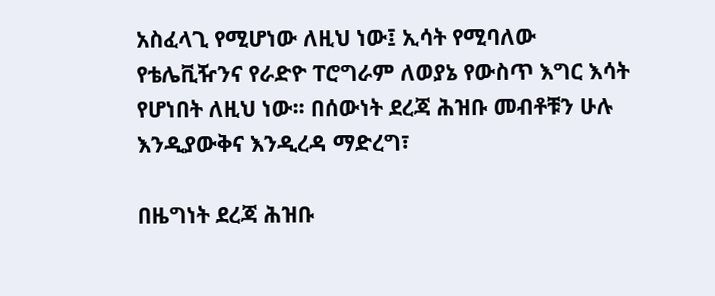አስፈላጊ የሚሆነው ለዚህ ነው፤ ኢሳት የሚባለው የቴሌቪዥንና የራድዮ ፐሮግራም ለወያኔ የውስጥ እግር እሳት የሆነበት ለዚህ ነው፡፡ በሰውነት ደረጃ ሕዝቡ መብቶቹን ሁሉ እንዲያውቅና እንዲረዳ ማድረግ፣

በዜግነት ደረጃ ሕዝቡ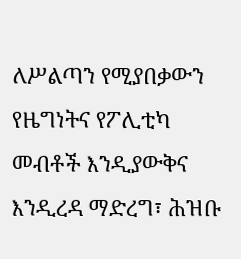ለሥልጣን የሚያበቃውን የዜግነትና የፖሊቲካ መብቶች እንዲያውቅና እንዲረዳ ማድረግ፣ ሕዝቡ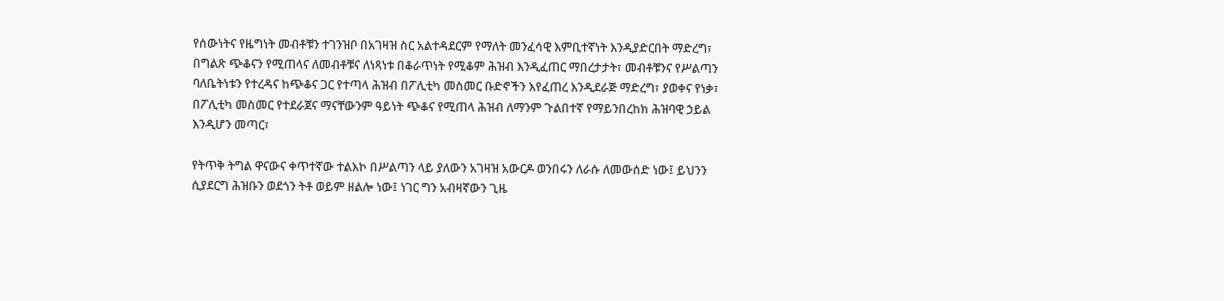የሰውነትና የዜግነት መብቶቹን ተገንዝቦ በአገዛዝ ስር አልተዳደርም የማለት መንፈሳዊ እምቢተኛነት እንዲያድርበት ማድረግ፣ በግልጽ ጭቆናን የሚጠላና ለመብቶቹና ለነጻነቱ በቆራጥነት የሚቆም ሕዝብ እንዲፈጠር ማበረታታት፣ መብቶቹንና የሥልጣን ባለቤትነቱን የተረዳና ከጭቆና ጋር የተጣላ ሕዝብ በፖሊቲካ መስመር ቡድኖችን እየፈጠረ እንዲደራጅ ማድረግ፣ ያወቀና የነቃ፣ በፖሊቲካ መስመር የተደራጀና ማናቸውንም ዓይነት ጭቆና የሚጠላ ሕዝብ ለማንም ጉልበተኛ የማይንበረከክ ሕዝባዊ ኃይል እንዲሆን መጣር፣

የትጥቅ ትግል ዋናውና ቀጥተኛው ተልእኮ በሥልጣን ላይ ያለውን አገዛዝ አውርዶ ወንበሩን ለራሱ ለመውሰድ ነው፤ ይህንን ሲያደርግ ሕዝቡን ወደጎን ትቶ ወይም ዘልሎ ነው፤ ነገር ግን አብዛኛውን ጊዜ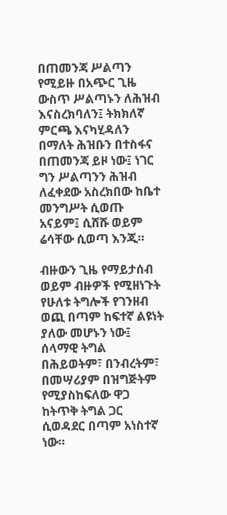በጠመንጃ ሥልጣን የሚይዙ በአጭር ጊዜ ውስጥ ሥልጣኑን ለሕዝብ እናስረክባለን፤ ትክክለኛ ምርጫ እናካሂዳለን በማለት ሕዝቡን በተስፋና በጠመንጃ ይዞ ነው፤ ነገር ግን ሥልጣንን ሕዝብ ለፈቀደው አስረክበው ከቤተ መንግሥት ሲወጡ አናይም፤ ሲሸሹ ወይም ሬሳቸው ሲወጣ እንጂ።

ብዙውን ጊዜ የማይታሰብ ወይም ብዙዎች የሚዘነጉት የሁለቱ ትግሎች የገንዘብ ወጪ በጣም ከፍተኛ ልዩነት ያለው መሆኑን ነው፤ ሰላማዊ ትግል በሕይወትም፣ በንብረትም፣ በመሣሪያም በዝግጅትም የሚያስከፍለው ዋጋ ከትጥቅ ትግል ጋር ሲወዳደር በጣም አነስተኛ ነው።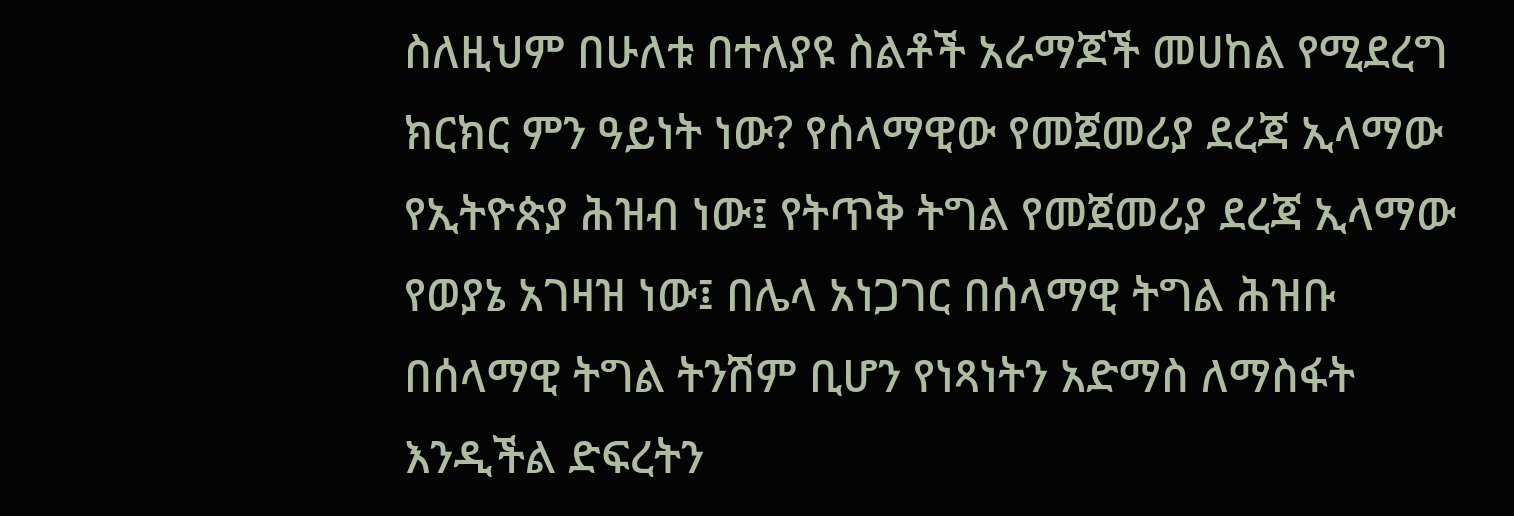ስለዚህም በሁለቱ በተለያዩ ስልቶች አራማጆች መሀከል የሚደረግ ክርክር ምን ዓይነት ነው? የሰላማዊው የመጀመሪያ ደረጃ ኢላማው የኢትዮጵያ ሕዝብ ነው፤ የትጥቅ ትግል የመጀመሪያ ደረጃ ኢላማው የወያኔ አገዛዝ ነው፤ በሌላ አነጋገር በሰላማዊ ትግል ሕዝቡ በሰላማዊ ትግል ትንሽም ቢሆን የነጻነትን አድማስ ለማስፋት እንዲችል ድፍረትን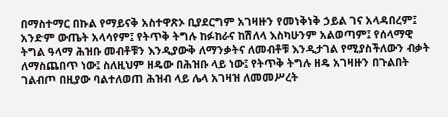በማስተማር በኩል የማይናቅ አስተዋጽኦ ቢያደርግም አገዛዙን የመነቅነቅ ኃይል ገና አላዳበረም፤ አንድም ውጤት አላሳየም፤ የትጥቅ ትግሉ ከፉከራና ከሽለላ እስካሁንም አልወጣም፤ የሰላማዊ ትግል ዓላማ ሕዝቡ መብቶቹን እንዲያውቅ ለማንቃትና ለመብቶቹ እንዲታገል የሚያስችለውን ብቃት ለማስጨበጥ ነው፤ ስለዚህም ዘዴው በሕዝቡ ላይ ነው፤ የትጥቅ ትግሉ ዘዴ አገዛዙን በጉልበት ገልብጦ በዚያው ባልተለወጠ ሕዝብ ላይ ሌላ አገዛዝ ለመመሥረት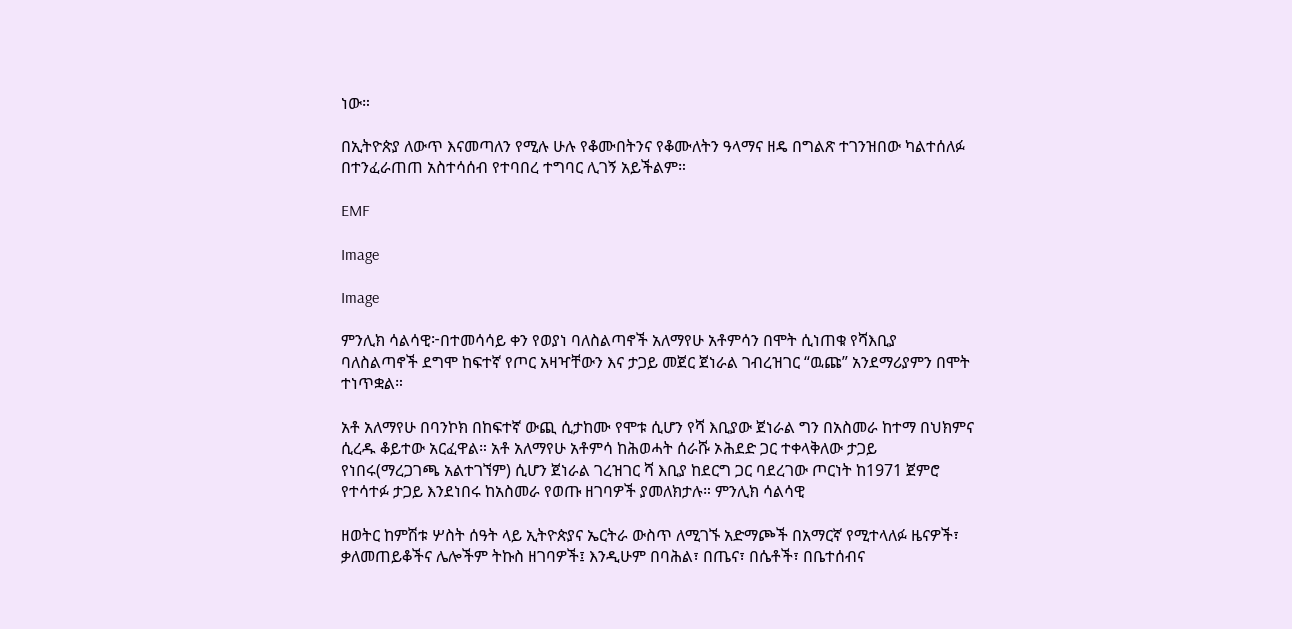ነው።

በኢትዮጵያ ለውጥ እናመጣለን የሚሉ ሁሉ የቆሙበትንና የቆሙለትን ዓላማና ዘዴ በግልጽ ተገንዝበው ካልተሰለፉ በተንፈራጠጠ አስተሳሰብ የተባበረ ተግባር ሊገኝ አይችልም።

EMF

Image

Image

ምንሊክ ሳልሳዊ፦በተመሳሳይ ቀን የወያነ ባለስልጣኖች አለማየሁ አቶምሳን በሞት ሲነጠቁ የሻእቢያ ባለስልጣኖች ደግሞ ከፍተኛ የጦር አዛዣቸውን እና ታጋይ መጀር ጀነራል ገብረዝገር “ዉጩ” አንደማሪያምን በሞት ተነጥቋል።

አቶ አለማየሁ በባንኮክ በከፍተኛ ውጪ ሲታከሙ የሞቱ ሲሆን የሻ እቢያው ጀነራል ግን በአስመራ ከተማ በህክምና ሲረዱ ቆይተው አርፈዋል። አቶ አለማየሁ አቶምሳ ከሕወሓት ሰራሹ ኦሕደድ ጋር ተቀላቅለው ታጋይ የነበሩ(ማረጋገጫ አልተገኘም) ሲሆን ጀነራል ገረዝገር ሻ እቢያ ከደርግ ጋር ባደረገው ጦርነት ከ1971 ጀምሮ የተሳተፉ ታጋይ እንደነበሩ ከአስመራ የወጡ ዘገባዎች ያመለክታሉ። ምንሊክ ሳልሳዊ

ዘወትር ከምሽቱ ሦስት ሰዓት ላይ ኢትዮጵያና ኤርትራ ውስጥ ለሚገኙ አድማጮች በአማርኛ የሚተላለፉ ዜናዎች፣ ቃለመጠይቆችና ሌሎችም ትኩስ ዘገባዎች፤ እንዲሁም በባሕል፣ በጤና፣ በሴቶች፣ በቤተሰብና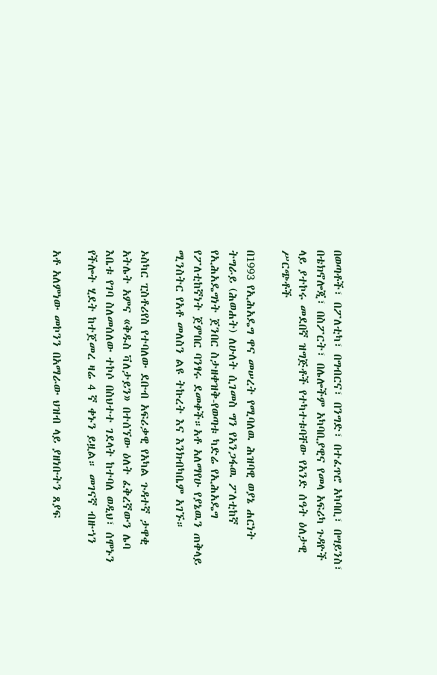በወጣቶች፣ በፖለቲካ፣ በግብርና፣ በንግድ፣ በተፈጥሮ አካባቢ፣ በሣይንስ፣ በቴክኖሎጂ፣ በስፖርት፣ በሌሎችም አካባቢያዊና የመላ አፍሪካ ጉዳዮች ላይ ያተኮሩ መደበኛ ዝግጅቶች የተካተቱባቸው የአንድ ሰዓት ዕለታዊ ሥርጭቶች

በ1993 የኢሕአዴግ ዋና መሠረት የሚባለዉ ሕዝባዊ ወያኔ ሐርነት ትግራይ (ሕወሐት) ለሁለት ሲገመስ ግን የአንጋፋዉ ፖለቲከኛ የኢሕአዴግነት ጀንበር ስታዘቀዝቅ-የወጣቱ ካድሬ የኢሕአዴግ የፖለቲከኛነት ጀምበር ባንፃሩ ደመቀች።አቶ አለማየሁ የያኔዉን ጠቅላይ ሚንስትር የአቶ መለስን ልዩ ትኩረት እና እንክብካቤም አገኙ።

ኦስካር ፒስቶሪየስ የተባለው ደቡብ አፍሪቃዊ የአካል ጉዳተኛ ታዋቂ አትሌት አምና «ቅዱስ ቫለታይን» በተሰኘው ዕለት ፈቅረኛውን ሌባ እቤቱ የገባ ስለመሰለው ተኮሶ በስህተተ ገደላት ከተባለ ወዲህ፣ ሰሞኑን የችሎት ሂደት ከተጀመረ ዛሬ 4 ኛ ቀኑን ይዟል። መገናኛ ብዙኀን

አቶ አለምነው መኮንን በአማራው ህዝብ ላይ ያዘነቡትን ጸያፍ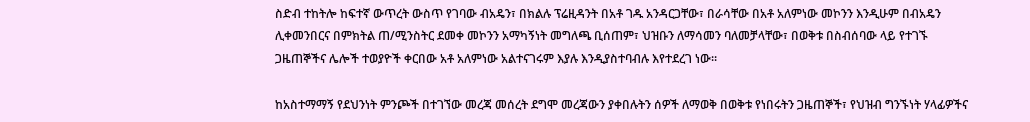ስድብ ተከትሎ ከፍተኛ ውጥረት ውስጥ የገባው ብአዴን፣ በክልሉ ፕሬዚዳንት በአቶ ገዱ አንዳርጋቸው፣ በራሳቸው በአቶ አለምነው መኮንን እንዲሁም በብአዴን ሊቀመንበርና በምክትል ጠ/ሚንስትር ደመቀ መኮንን አማካኝነት መግለጫ ቢሰጠም፣ ህዝቡን ለማሳመን ባለመቻላቸው፣ በወቅቱ በስብሰባው ላይ የተገኙ ጋዜጠኞችና ሌሎች ተወያዮች ቀርበው አቶ አለምነው አልተናገሩም እያሉ እንዲያስተባብሉ እየተደረገ ነው።

ከአስተማማኝ የደህንነት ምንጮች በተገኘው መረጃ መሰረት ደግሞ መረጃውን ያቀበሉትን ሰዎች ለማወቅ በወቅቱ የነበሩትን ጋዜጠኞች፣ የህዝብ ግንኙነት ሃላፊዎችና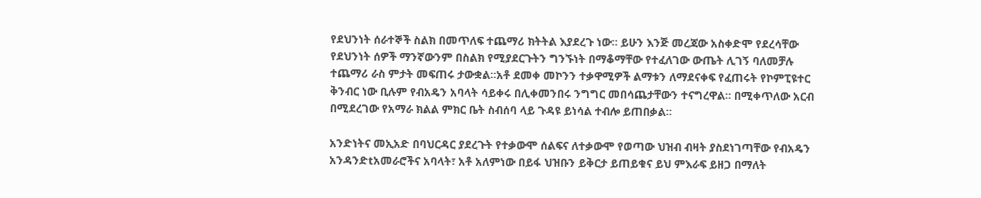የደህንነት ሰራተኞች ስልክ በመጥለፍ ተጨማሪ ክትትል እያደረጉ ነው። ይሁን እንጅ መረጃው አስቀድሞ የደረሳቸው የደህንነት ሰዎች ማንኛውንም በስልክ የሚያደርጉትን ግንኙነት በማቆማቸው የተፈለገው ውጤት ሊገኝ ባለመቻሉ ተጨማሪ ራስ ምታት መፍጠሩ ታውቋል።አቶ ደመቀ መኮንን ተቃዋሚዎች ልማቱን ለማደናቀፍ የፈጠሩት የኮምፒዩተር ቅንብር ነው ቢሉም የብአዴን አባላት ሳይቀሩ በሊቀመንበሩ ንግግር መበሳጨታቸውን ተናግረዋል። በሚቀጥለው አርብ በሚደረገው የአማራ ክልል ምክር ቤት ስብሰባ ላይ ጉዳዩ ይነሳል ተብሎ ይጠበቃል።

አንድነትና መኢአድ በባህርዳር ያደረጉት የተቃውሞ ሰልፍና ለተቃውሞ የወጣው ህዝብ ብዛት ያስደነገጣቸው የብአዴን አንዳንድtአመራሮችና አባላት፣ አቶ አለምነው በይፋ ህዝቡን ይቅርታ ይጠይቁና ይህ ምእራፍ ይዘጋ በማለት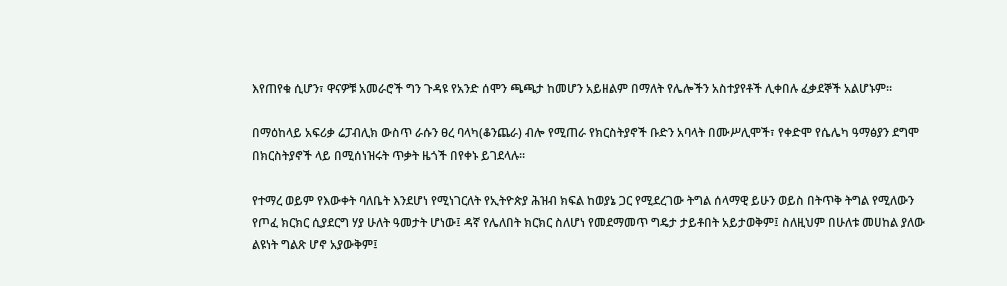እየጠየቁ ሲሆን፣ ዋናዎቹ አመራሮች ግን ጉዳዩ የአንድ ሰሞን ጫጫታ ከመሆን አይዘልም በማለት የሌሎችን አስተያየቶች ሊቀበሉ ፈቃደኞች አልሆኑም።

በማዕከላይ አፍሪቃ ሬፓብሊክ ውስጥ ራሱን ፀረ ባላካ(ቆንጨራ) ብሎ የሚጠራ የክርስትያኖች ቡድን አባላት በሙሥሊሞች፣ የቀድሞ የሴሌካ ዓማፅያን ደግሞ በክርስትያኖች ላይ በሚሰነዝሩት ጥቃት ዜጎች በየቀኑ ይገደላሉ።

የተማረ ወይም የእውቀት ባለቤት እንደሆነ የሚነገርለት የኢትዮጵያ ሕዝብ ክፍል ከወያኔ ጋር የሚደረገው ትግል ሰላማዊ ይሁን ወይስ በትጥቅ ትግል የሚለውን የጦፈ ክርክር ሲያደርግ ሃያ ሁለት ዓመታት ሆነው፤ ዳኛ የሌለበት ክርክር ስለሆነ የመደማመጥ ግዴታ ታይቶበት አይታወቅም፤ ስለዚህም በሁለቱ መሀከል ያለው ልዩነት ግልጽ ሆኖ አያውቅም፤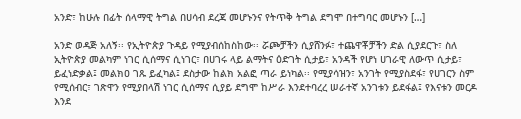አንድ፣ ከሁሉ በፊት ሰላማዊ ትግል በሀሳብ ደረጃ መሆኑንና የትጥቅ ትግል ደግሞ በተግባር መሆኑን […]

አንድ ወዳጅ አለኝ፡፡ የኢትዮጵያ ጉዳይ የሚያብሰከስከው፡፡ ሯጮቻችን ሲያሸንፉ፣ ተጨዋቾቻችን ድል ሲያደርጉ፣ ስለ ኢትዮጵያ መልካም ነገር ሲሰማና ሲነገር፣ በሀገሩ ላይ ልማትና ዕድገት ሲታይ፣ አንዳች የሆነ ሀገራዊ ለውጥ ሲታይ፣ ይፈነድቃል፤ መልክዐ ገጹ ይፈካል፤ ደስታው ከልክ አልፎ ጣራ ይነካል፡፡ የሚያሳዝን፣ አንገት የሚያስደፋ፣ የሀገርን ስም የሚሰብር፣ ገጽዋን የሚያበላሽ ነገር ሲሰማና ሲያይ ደግሞ ከሥራ እንደተባረረ ሠራተኛ አንገቱን ይደፋል፤ የእናቱን መርዶ እንደ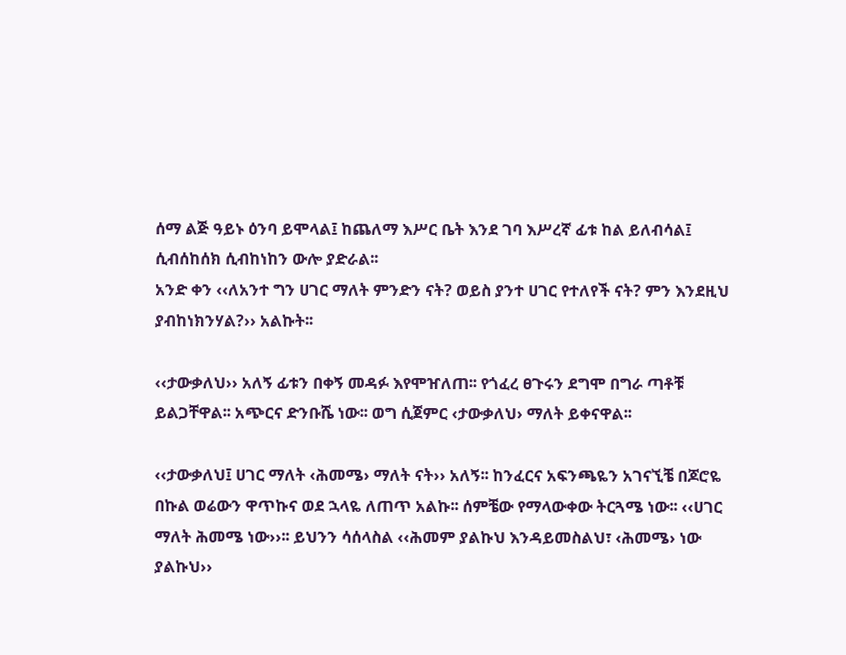ሰማ ልጅ ዓይኑ ዕንባ ይሞላል፤ ከጨለማ እሥር ቤት እንደ ገባ እሥረኛ ፊቱ ከል ይለብሳል፤ ሲብሰከሰክ ሲብከነከን ውሎ ያድራል፡፡
አንድ ቀን ‹‹ለአንተ ግን ሀገር ማለት ምንድን ናት? ወይስ ያንተ ሀገር የተለየች ናት? ምን እንደዚህ ያብከነክንሃል?›› አልኩት፡፡

‹‹ታውቃለህ›› አለኝ ፊቱን በቀኝ መዳፉ እየሞዠለጠ፡፡ የጎፈረ ፀጉሩን ደግሞ በግራ ጣቶቹ ይልጋቸዋል፡፡ አጭርና ድንቡሼ ነው፡፡ ወግ ሲጀምር ‹ታውቃለህ› ማለት ይቀናዋል፡፡

‹‹ታውቃለህ፤ ሀገር ማለት ‹ሕመሜ› ማለት ናት›› አለኝ፡፡ ከንፈርና አፍንጫዬን አገናኚቼ በጆሮዬ በኩል ወሬውን ዋጥኩና ወደ ኋላዬ ለጠጥ አልኩ፡፡ ሰምቼው የማላውቀው ትርጓሜ ነው፡፡ ‹‹ሀገር ማለት ሕመሜ ነው››፡፡ ይህንን ሳሰላስል ‹‹ሕመም ያልኩህ እንዳይመስልህ፣ ‹ሕመሜ› ነው ያልኩህ››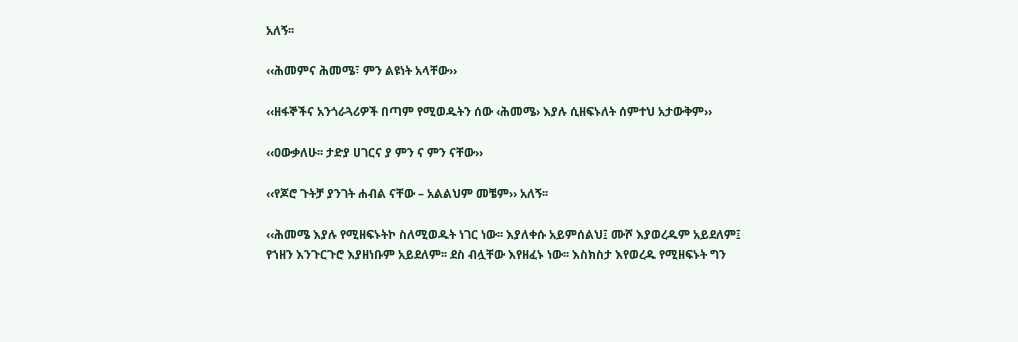አለኝ፡፡

‹‹ሕመምና ሕመሜ፣ ምን ልዩነት አላቸው››

‹‹ዘፋኞችና አንጎራጓሪዎች በጣም የሚወዱትን ሰው ‹ሕመሜ› እያሉ ሲዘፍኑለት ሰምተህ አታውቅም››

‹‹ዐውቃለሁ፡፡ ታድያ ሀገርና ያ ምን ና ምን ናቸው››

‹‹የጆሮ ጉትቻ ያንገት ሐብል ናቸው – አልልህም መቼም›› አለኝ፡፡

‹‹ሕመሜ እያሉ የሚዘፍኑትኮ ስለሚወዱት ነገር ነው፡፡ እያለቀሱ አይምሰልህ፤ ሙሾ እያወረዱም አይደለም፤ የኀዘን እንጉርጉሮ እያዘነቡም አይደለም፡፡ ደስ ብሏቸው እየዘፈኑ ነው፡፡ እስክስታ እየወረዱ የሚዘፍኑት ግን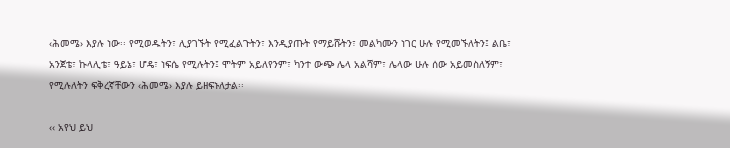‹ሕመሜ› እያሉ ነው፡፡ የሚወዱትን፣ ሊያገኙት የሚፈልጉትን፣ እንዲያጡት የማይሹትን፣ መልካሙን ነገር ሁሉ የሚመኙለትን፤ ልቤ፣ አንጀቴ፣ ኩላሊቴ፣ ዓይኔ፣ ሆዴ፣ ነፍሴ የሚሉትን፤ ሞትም አይለየንም፣ ካንተ ውጭ ሌላ አልሻም፣ ሌላው ሁሉ ሰው አይመስለኝም፣ የሚሉለትን ፍቅረኛቸውን ‹ሕመሜ› እያሉ ይዘፍኑለታል፡፡

‹‹ አየህ ይህ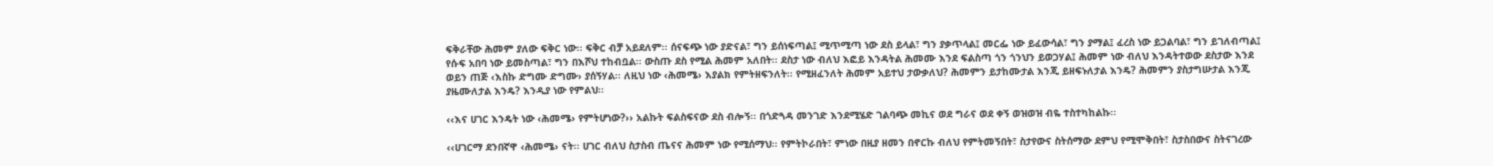ፍቅራቸው ሕመም ያለው ፍቅር ነው፡፡ ፍቅር ብቻ አይደለም፡፡ ሰናፍጭ ነው ያድናል፣ ግን ይሰነፍጣል፤ ሚጥሚጣ ነው ደስ ይላል፣ ግን ያቃጥላል፤ መርፌ ነው ይፈውሳል፣ ግን ያማል፤ ፈረስ ነው ይጋልባል፣ ግን ይገለብጣል፤ የሱፍ አበባ ነው ይመስጣል፣ ግን በእሾህ ተከብቧል፡፡ ውስጡ ደስ የሚል ሕመም አለበት፡፡ ደስታ ነው ብለህ እፎይ እንዳትል ሕመሙ እንደ ፍልስጣ ጎን ጎንህን ይወጋሃል፤ ሕመም ነው ብለህ እንዳትተወው ደስታው እንደ ወይን ጠጅ ‹እስኩ ድግሙ ድግሙ› ያሰኝሃል፡፡ ለዚህ ነው ‹ሕመሜ› እያልክ የምትዘፍንለት፡፡ የሚዘፈንለት ሕመም አይተህ ታውቃለህ? ሕመምን ይታከሙታል እንጂ ይዘፍኑለታል እንዴ? ሕመምን ያስታግሡታል እንጂ ያዜሙለታል እንዴ? እንዲያ ነው የምልህ፡፡

‹‹እና ሀገር እንዴት ነው ‹ሕመሜ› የምትሆነው?›› አልኩት ፍልስፍናው ደስ ብሎኝ፡፡ በጎድጓዳ መንገድ እንደሚሄድ ገልባጭ መኪና ወደ ግራና ወደ ቀኝ ወዝወዝ ብዬ ተስተካከልኩ፡፡

‹‹ሀገርማ ደንበኛዋ ‹ሕመሜ› ናት፡፡ ሀገር ብለህ ስታስብ ጤናና ሕመም ነው የሚሰማህ፡፡ የምትኮራበት፣ ምነው በዚያ ዘመን በኖርኩ ብለህ የምትመኝበት፣ ስታየውና ስትሰማው ደምህ የሚሞቅበት፣ ስታስበውና ስትናገረው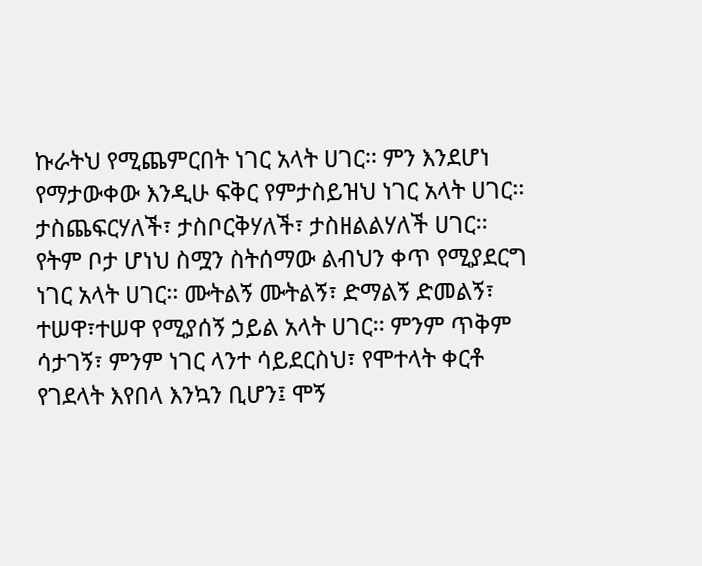ኩራትህ የሚጨምርበት ነገር አላት ሀገር፡፡ ምን እንደሆነ የማታውቀው እንዲሁ ፍቅር የምታስይዝህ ነገር አላት ሀገር፡፡ ታስጨፍርሃለች፣ ታስቦርቅሃለች፣ ታስዘልልሃለች ሀገር፡፡ የትም ቦታ ሆነህ ስሟን ስትሰማው ልብህን ቀጥ የሚያደርግ ነገር አላት ሀገር፡፡ ሙትልኝ ሙትልኝ፣ ድማልኝ ድመልኝ፣ ተሠዋ፣ተሠዋ የሚያሰኝ ኃይል አላት ሀገር፡፡ ምንም ጥቅም ሳታገኝ፣ ምንም ነገር ላንተ ሳይደርስህ፣ የሞተላት ቀርቶ የገደላት እየበላ እንኳን ቢሆን፤ ሞኝ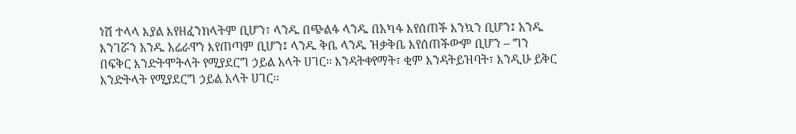ነሽ ተላላ እያል እየዘፈንክላትም ቢሆን፣ ላንዱ በጭልፋ ላንዱ በአካፋ እየሰጠች እንኳን ቢሆን፤ አንዱ እንገሯን አንዱ አሬራዋን እየጠጣም ቢሆን፤ ላንዱ ቅቤ ላንዱ ዝቃቅቤ እየሰጠችውም ቢሆን – ግን በፍቅር እንድትሞትላት የሚያደርግ ኃይል አላት ሀገር፡፡ እንዳትቀየማት፣ ቂም እንዳትይዝባት፣ እንዲሁ ይቅር እንድትላት የሚያደርግ ኃይል አላት ሀገር፡፡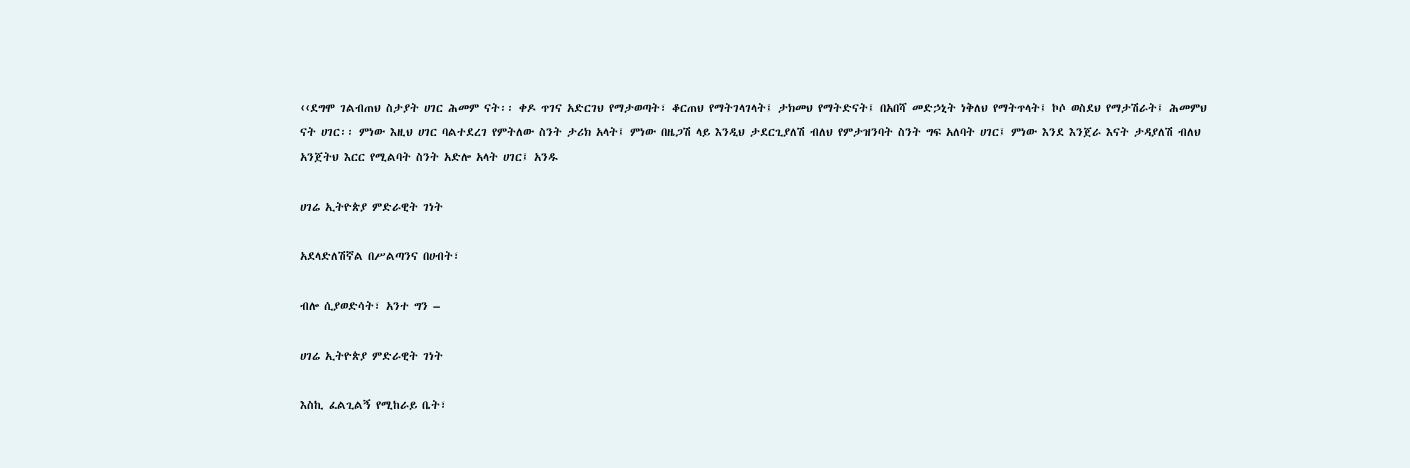‹‹ደግሞ ገልብጠህ ስታያት ሀገር ሕመም ናት፡፡ ቀዶ ጥገና አድርገህ የማታወጣት፣ ቆርጠህ የማትገላገላት፤ ታክመህ የማትድናት፤ በአበሻ መድኃኒት ነቅለህ የማትጥላት፤ ኮሶ ወስደህ የማታሽራት፤ ሕመምህ ናት ሀገር፡፡ ምነው እዚህ ሀገር ባልተደረገ የምትለው ስንት ታሪክ አላት፤ ምነው በዜጋሽ ላይ እንዲህ ታደርጊያለሽ ብለህ የምታዝንባት ስንት ግፍ አለባት ሀገር፤ ምነው እንደ እንጀራ እናት ታዳያለሽ ብለህ አንጀትህ እርር የሚልባት ስንት አድሎ አላት ሀገር፤ አንዱ

ሀገሬ ኢትዮጵያ ምድራዊት ገነት

አደላድለሽኛል በሥልጣንና በሀብት፣

ብሎ ሲያወድሳት፣ አንተ ግን –

ሀገሬ ኢትዮጵያ ምድራዊት ገነት

እስኪ ፈልጊልኝ የሚከራይ ቤት፣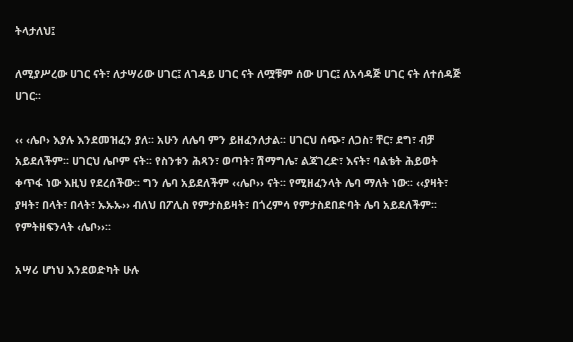ትላታለህ፤

ለሚያሥረው ሀገር ናት፣ ለታሣሪው ሀገር፤ ለገዳይ ሀገር ናት ለሟቹም ሰው ሀገር፤ ለአሳዳጅ ሀገር ናት ለተሰዳጅ ሀገር፡፡

‹‹ ‹ሌቦ› እያሉ እንደመዝፈን ያለ፡፡ አሁን ለሌባ ምን ይዘፈንለታል፡፡ ሀገርህ ሰጭ፣ ለጋስ፣ ቸር፣ ደግ፣ ብቻ አይደለችም፡፡ ሀገርህ ሌቦም ናት፡፡ የስንቱን ሕጻን፣ ወጣት፣ ሽማግሌ፣ ልጃገረድ፣ እናት፣ ባልቴት ሕይወት ቀጥፋ ነው እዚህ የደረሰችው፡፡ ግን ሌባ አይደለችም ‹‹ሌቦ›› ናት፡፡ የሚዘፈንላት ሌባ ማለት ነው፡፡ ‹‹ያዛት፣ ያዛት፣ በላት፣ በላት፣ ኡኡኡ›› ብለህ በፖሊስ የምታስይዛት፣ በጎረምሳ የምታስደበድባት ሌባ አይደለችም፡፡የምትዘፍንላት ‹ሌቦ››፡፡

አሣሪ ሆነህ እንደወድካት ሁሉ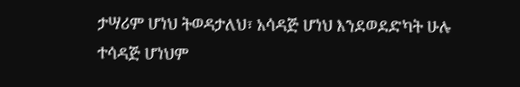ታሣሪም ሆነህ ትወዳታለህ፣ አሳዳጅ ሆነህ እንደወደድካት ሁሉ ተሳዳጅ ሆነህም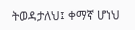ትወዳታለህ፤ ቀማኛ ሆነህ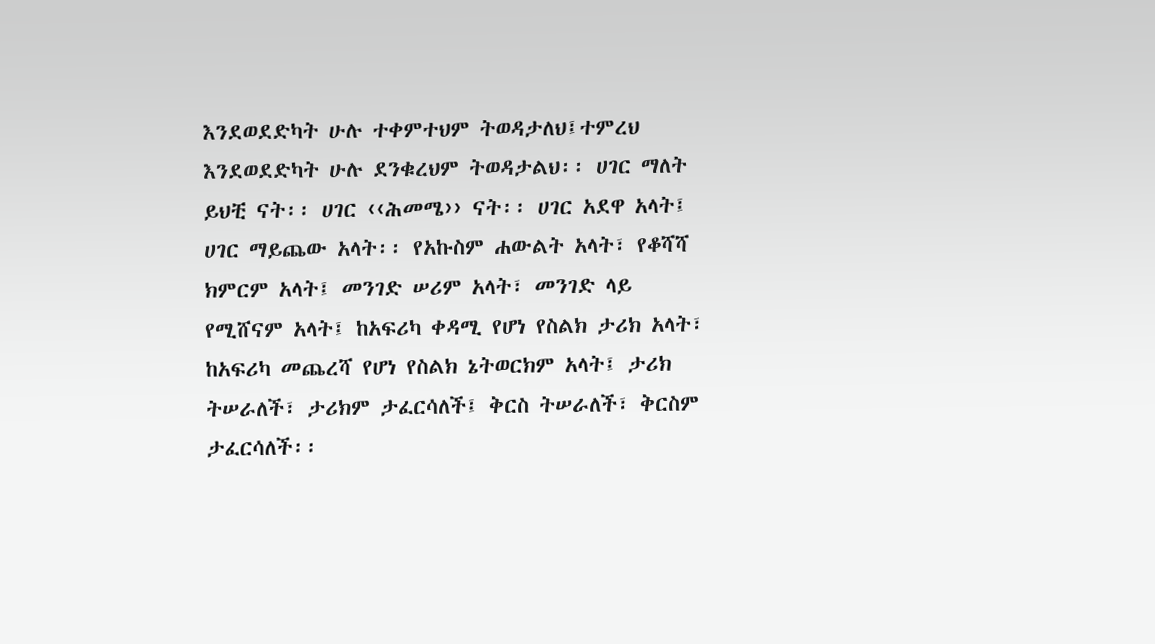እንደወደድካት ሁሉ ተቀምተህም ትወዳታለህ፤ተምረህ እንደወደድካት ሁሉ ደንቁረህም ትወዳታልህ፡፡ ሀገር ማለት ይህቺ ናት፡፡ ሀገር ‹‹ሕመሜ›› ናት፡፡ ሀገር አደዋ አላት፤ ሀገር ማይጨው አላት፡፡ የአኩስም ሐውልት አላት፣ የቆሻሻ ክምርም አላት፤ መንገድ ሠሪም አላት፣ መንገድ ላይ የሚሸናም አላት፤ ከአፍሪካ ቀዳሚ የሆነ የስልክ ታሪክ አላት፣ ከአፍሪካ መጨረሻ የሆነ የስልክ ኔትወርክም አላት፤ ታሪክ ትሠራለች፣ ታሪክም ታፈርሳለች፤ ቅርስ ትሠራለች፣ ቅርስም ታፈርሳለች፡፡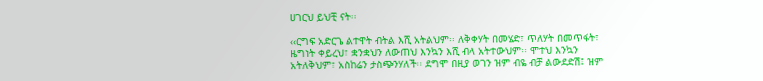ሀገርህ ይህቺ ናት፡፡

‹‹ርግፍ አድርጌ ልተዋት ብትል እሺ አትልህም፡፡ ለቅቀሃት በመሄድ፣ ጥለሃት በመጥፋት፣ ዜግነት ቀይረህ፣ ቋንቋህን ለውጠህ እንኳን እሺ ብላ አትተውህም፡፡ ሞተህ እንኳን አትለቅህም፣ አስከሬን ታስጭንሃለች፡፡ ደግሞ በዚያ ወገን ዝም ብዬ ብቻ ልውደድሽ፤ ዝም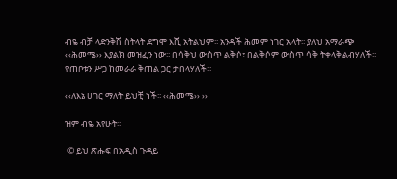ብዬ ብቻ ላድንቅሽ ስትላት ደግሞ እሺ አትልህም፡፡ አንዳች ሕመም ነገር አላት፡፡ ያለህ አማራጭ ‹‹ሕመሜ›› እያልክ መዝፈን ነው፡፡ በሳቅህ ውስጥ ልቅሶ፣ በልቅሶም ውስጥ ሳቅ ትቀላቅልብሃለች፡፡ የጠቦቱን ሥጋ ከመራራ ቅጠል ጋር ታበላሃለች፡፡

‹‹ለእኔ ሀገር ማለት ይህቺ ነች፡፡ ‹‹ሕመሜ›› ››

ዝም ብዬ አየሁት፡፡

 © ይህ ጽሑፍ በአዲስ ጉዳይ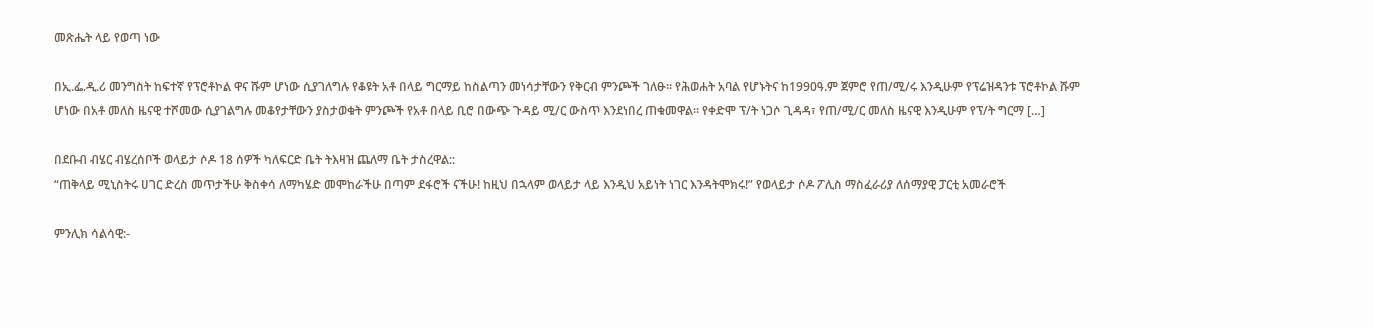መጽሔት ላይ የወጣ ነው

በኢ.ፌ.ዲ.ሪ መንግስት ከፍተኛ የፕሮቶኮል ዋና ሹም ሆነው ሲያገለግሉ የቆዩት አቶ በላይ ግርማይ ከስልጣን መነሳታቸውን የቅርብ ምንጮች ገለፁ። የሕወሐት አባል የሆኑትና ከ1990ዓ.ም ጀምሮ የጠ/ሚ/ሩ እንዲሁም የፕሬዝዳንቱ ፕሮቶኮል ሹም ሆነው በአቶ መለስ ዜናዊ ተሾመው ሲያገልግሉ መቆየታቸውን ያስታወቁት ምንጮች የአቶ በላይ ቢሮ በውጭ ጉዳይ ሚ/ር ውስጥ እንደነበረ ጠቁመዋል። የቀድሞ ፕ/ት ነጋሶ ጊዳዳ፣ የጠ/ሚ/ር መለስ ዜናዊ እንዲሁም የፕ/ት ግርማ […]

በደቡብ ብሄር ብሄረሰቦች ወላይታ ሶዶ 18 ሰዎች ካለፍርድ ቤት ትእዛዝ ጨለማ ቤት ታስረዋል::
“ጠቅላይ ሚኒስትሩ ሀገር ድረስ መጥታችሁ ቅስቀሳ ለማካሄድ መሞከራችሁ በጣም ደፋሮች ናችሁ! ከዚህ በኋላም ወላይታ ላይ እንዲህ አይነት ነገር እንዳትሞክሩ!” የወላይታ ሶዶ ፖሊስ ማስፈራሪያ ለሰማያዊ ፓርቲ አመራሮች

ምንሊክ ሳልሳዊ:-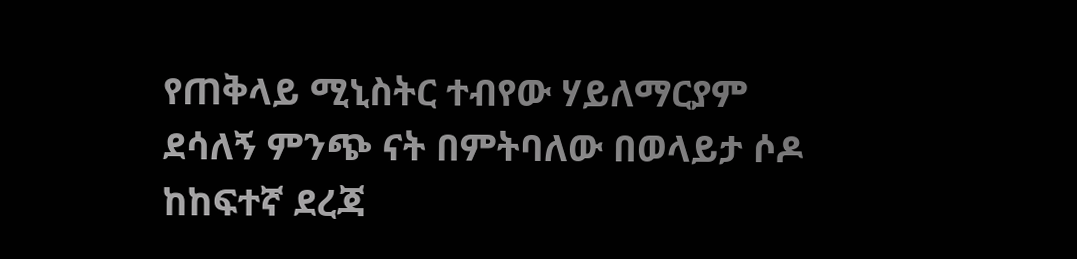የጠቅላይ ሚኒስትር ተብየው ሃይለማርያም ደሳለኝ ምንጭ ናት በምትባለው በወላይታ ሶዶ ከከፍተኛ ደረጃ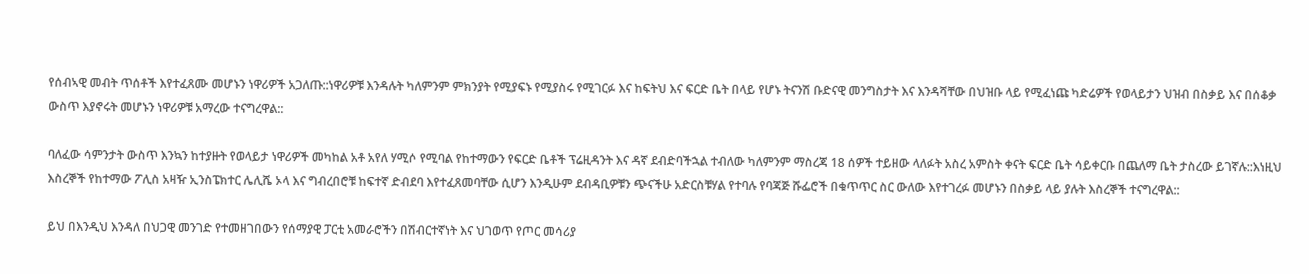የሰብኣዊ መብት ጥሰቶች እየተፈጸሙ መሆኑን ነዋሪዎች አጋለጡ::ነዋሪዎቹ እንዳሉት ካለምንም ምክንያት የሚያፍኑ የሚያስሩ የሚገርፉ እና ከፍትህ እና ፍርድ ቤት በላይ የሆኑ ትናንሽ ቡድናዊ መንግስታት እና እንዳሻቸው በህዝቡ ላይ የሚፈነጩ ካድሬዎች የወላይታን ህዝብ በስቃይ እና በሰቆቃ ውስጥ እያኖሩት መሆኑን ነዋሪዎቹ አማረው ተናግረዋል::

ባለፈው ሳምንታት ውስጥ እንኳን ከተያዙት የወላይታ ነዋሪዎች መካከል አቶ አየለ ሃሚሶ የሚባል የከተማውን የፍርድ ቤቶች ፕሬዚዳንት እና ዳኛ ደብድባችኋል ተብለው ካለምንም ማስረጃ 18 ሰዎች ተይዘው ላለፉት አስረ አምስት ቀናት ፍርድ ቤት ሳይቀርቡ በጨለማ ቤት ታስረው ይገኛሉ::እነዚህ እስረኞች የከተማው ፖሊስ አዛዥ ኢንስፔክተር ሌሊሼ ኦላ እና ግብረበሮቹ ከፍተኛ ድብደባ እየተፈጸመባቸው ሲሆን እንዲሁም ደብዳቢዎቹን ጭናችሁ አድርስቹሃል የተባሉ የባጃጅ ሹፌሮች በቁጥጥር ስር ውለው እየተገረፉ መሆኑን በስቃይ ላይ ያሉት እስረኞች ተናግረዋል::

ይህ በእንዲህ እንዳለ በህጋዊ መንገድ የተመዘገበውን የሰማያዊ ፓርቲ አመራሮችን በሽብርተኛነት እና ህገወጥ የጦር መሳሪያ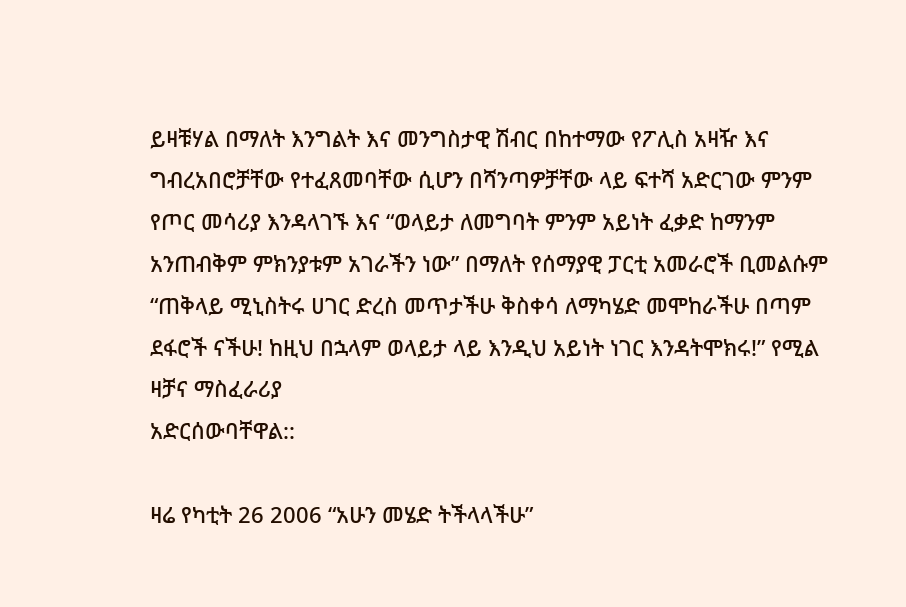ይዛቹሃል በማለት እንግልት እና መንግስታዊ ሽብር በከተማው የፖሊስ አዛዥ እና ግብረአበሮቻቸው የተፈጸመባቸው ሲሆን በሻንጣዎቻቸው ላይ ፍተሻ አድርገው ምንም የጦር መሳሪያ እንዳላገኙ እና “ወላይታ ለመግባት ምንም አይነት ፈቃድ ከማንም አንጠብቅም ምክንያቱም አገራችን ነው” በማለት የሰማያዊ ፓርቲ አመራሮች ቢመልሱም “ጠቅላይ ሚኒስትሩ ሀገር ድረስ መጥታችሁ ቅስቀሳ ለማካሄድ መሞከራችሁ በጣም ደፋሮች ናችሁ! ከዚህ በኋላም ወላይታ ላይ እንዲህ አይነት ነገር እንዳትሞክሩ!” የሚል ዛቻና ማስፈራሪያ
አድርሰውባቸዋል::

ዛሬ የካቲት 26 2006 “አሁን መሄድ ትችላላችሁ”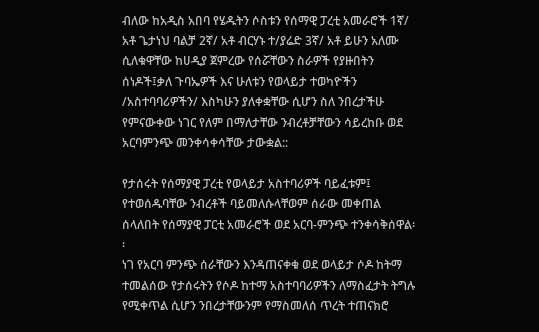ብለው ከአዲስ አበባ የሄዱትን ሶስቱን የሰማዊ ፓረቲ አመራሮች 1ኛ/ አቶ ጌታነህ ባልቻ 2ኛ/ አቶ ብርሃኑ ተ/ያሬድ 3ኛ/ አቶ ይሁን አለሙ ሲለቁዋቸው ከሀዲያ ጀምረው የሰሯቸውን ስራዎች የያዙበትን ሰነዶች፤ቃለ ጉባኤዎች እና ሁለቱን የወላይታ ተወካዮችን /አስተባባሪዎችን/ እስካሁን ያለቀቋቸው ሲሆን ስለ ንበረታችሁ የምናውቀው ነገር የለም በማለታቸው ንብረቶቻቸውን ሳይረከቡ ወደ አርባምንጭ መንቀሳቀሳቸው ታውቋል::

የታሰሩት የሰማያዊ ፓረቲ የወላይታ አስተባሪዎች ባይፈቱም፤ የተወሰዱባቸው ንብረቶች ባይመለሱላቸወም ሰራው መቀጠል ሰላለበት የሰማያዊ ፓርቲ አመራሮች ወደ አርባ-ምንጭ ተንቀሳቅሰዋል፡፡
ነገ የአርባ ምንጭ ሰራቸውን እንዳጠናቀቁ ወደ ወላይታ ሶዶ ከትማ ተመልሰው የታሰሩትን የሶዶ ከተማ አስተባባሪዎችን ለማስፈታት ትግሉ የሚቀጥል ሲሆን ንበረታቸውንም የማስመለሰ ጥረት ተጠናክሮ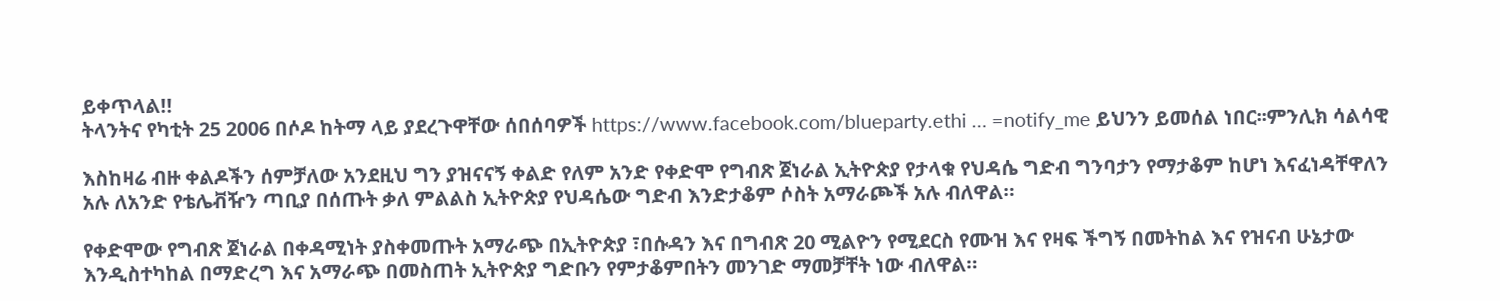ይቀጥላል!!
ትላንትና የካቲት 25 2006 በሶዶ ከትማ ላይ ያደረጉዋቸው ሰበሰባዎች https://www.facebook.com/blueparty.ethi … =notify_me ይህንን ይመሰል ነበር፡፡ምንሊክ ሳልሳዊ

እስከዛሬ ብዙ ቀልዶችን ሰምቻለው አንደዚህ ግን ያዝናናኝ ቀልድ የለም አንድ የቀድሞ የግብጽ ጀነራል ኢትዮጵያ የታላቁ የህዳሴ ግድብ ግንባታን የማታቆም ከሆነ እናፈነዳቸዋለን አሉ ለአንድ የቴሌቭዥን ጣቢያ በሰጡት ቃለ ምልልስ ኢትዮጵያ የህዳሴው ግድብ እንድታቆም ሶስት አማራጮች አሉ ብለዋል።

የቀድሞው የግብጽ ጀነራል በቀዳሚነት ያስቀመጡት አማራጭ በኢትዮጵያ ፣በሱዳን እና በግብጽ 20 ሚልዮን የሚደርስ የሙዝ እና የዛፍ ችግኝ በመትከል እና የዝናብ ሁኔታው እንዲስተካከል በማድረግ እና አማራጭ በመስጠት ኢትዮጵያ ግድቡን የምታቆምበትን መንገድ ማመቻቸት ነው ብለዋል።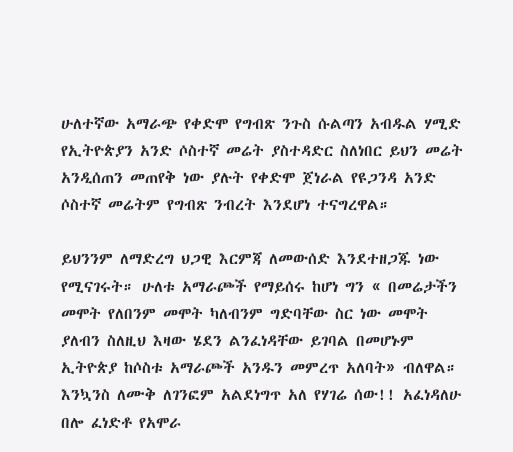ሁለተኛው አማራጭ የቀድሞ የግብጽ ንጉስ ሱልጣን አብዱል ሃሚድ የኢትዮጵያን አንድ ሶስተኛ መሬት ያስተዳድር ስለነበር ይህን መሬት አንዲሰጠን መጠየቅ ነው ያሉት የቀድሞ ጀነራል የዩጋንዳ አንድ ሶስተኛ መሬትም የግብጽ ንብረት እንደሆነ ተናግረዋል።

ይህንንም ለማድረግ ህጋዊ እርምጃ ለመውሰድ እንደተዘጋጁ ነው የሚናገሩት። ሁለቱ አማራጮች የማይሰሩ ከሆነ ግን « በመሬታችን መሞት የለበንም መሞት ካለብንም ግድባቸው ስር ነው መሞት ያለብን ስለዚህ እዛው ሄደን ልንፈነዳቸው ይገባል በመሆኑም ኢትዮጵያ ከሶስቱ አማራጮች አንዱን መምረጥ አለባት» ብለዋል።
እንኳንስ ለሙቅ ለገንፎም አልደነግጥ አለ የሃገሬ ሰው!! አፈነዳለሁ በሎ ፈነድቶ የአሞራ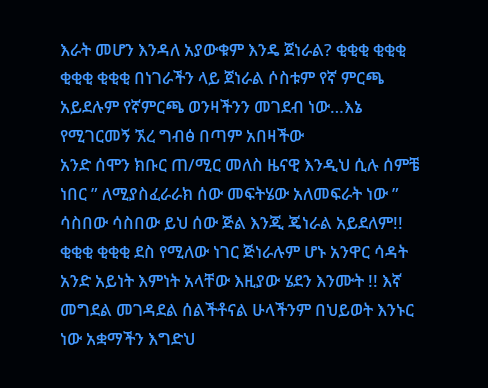እራት መሆን እንዳለ አያውቁም እንዴ ጀነራል? ቂቂቂ ቂቂቂ ቂቂቂ ቂቂቂ በነገራችን ላይ ጀነራል ሶስቱም የኛ ምርጫ አይደሉም የኛምርጫ ወንዛችንን መገደብ ነው…እኔ የሚገርመኝ ኧረ ግብፅ በጣም አበዛችው
አንድ ሰሞን ክቡር ጠ/ሚር መለስ ዜናዊ እንዲህ ሲሉ ሰምቼ ነበር ” ለሚያስፈራራክ ሰው መፍትሄው አለመፍራት ነው ” ሳስበው ሳስበው ይህ ሰው ጅል እንጂ ጄነራል አይደለም!! ቂቂቂ ቂቂቂ ደስ የሚለው ነገር ጅነራሉም ሆኑ አንዋር ሳዳት አንድ አይነት እምነት አላቸው እዚያው ሄደን እንሙት !! እኛ መግደል መገዳደል ሰልችቶናል ሁላችንም በህይወት እንኑር ነው አቋማችን እግድህ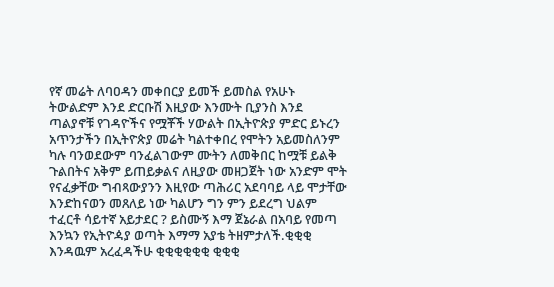የኛ መሬት ለባዐዳን መቀበርያ ይመች ይመስል የአሁኑ ትውልድም እንደ ድርቡሽ እዚያው እንሙት ቢያንስ እንደ ጣልያኖቹ የገዳዮችና የሟቾች ሃውልት በኢትዮጵያ ምድር ይኑረን አጥንታችን በኢትዮጵያ መሬት ካልተቀበረ የሞትን አይመስለንም ካሉ ባንወደውም ባንፈልገውም ሙትን ለመቅበር ከሟቹ ይልቅ ጉልበትና አቅም ይጠይቃልና ለዚያው መዘጋጀት ነው አንድም ሞት የናፈቃቸው ግብጻውያንን እዚየው ጣሕሪር አደባባይ ላይ ሞታቸው እንድከናወን መጸለይ ነው ካልሆን ግን ምን ይደረግ ህልም ተፈርቶ ሳይተኛ አይታደር ? ይስሙኝ እማ ጀኔራል በአባይ የመጣ እንኳን የኢትዮዻያ ወጣት እማማ አያቴ ትዘምታለች.ቂቂቂ እንዳዉም አረፈዳችሁ ቂቂቂቂቂቂ ቂቂቂ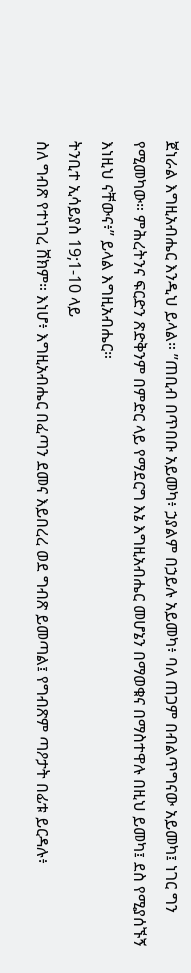ጀነራል እግዚአብሔር እንዲህ ይላል። ”ጠቢብ በጥበቡ አይመካ፥ ኃያልም በኃይሉ አይመካ፥ ባለ ጠጋም በብልጥግናው አይመካ፤ ነገር ግን የሚመካው። ምሕረትንና ፍርድን ጽድቅንም በምድር ላይ የማደርግ እኔ እግዚአብሔር መሆኔን በማወቁና በማስተዋሉ በዚህ ይመካ፤ ደስ የሚያሰኙኝ እነዚህ ናቸውና፥” ይላል እግዚአብሔር።
ትንቢተ ኢሳይያስ 19;1-10 ላይ
ስለ ግብጽ የተነገረ ሸክም። እነሆ፥ እግዚአብሔር በፈጣን ደመና እይበረረ ወደ ግብጽ ይመጣል፤ የግብጽም ጣዖታት በፊቱ ይርዳሉ፥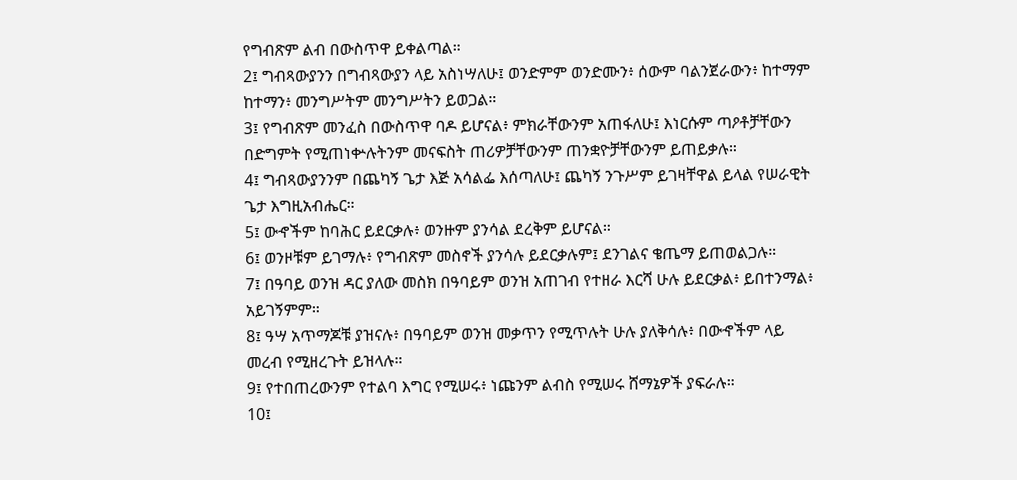የግብጽም ልብ በውስጥዋ ይቀልጣል።
2፤ ግብጻውያንን በግብጻውያን ላይ አስነሣለሁ፤ ወንድምም ወንድሙን፥ ሰውም ባልንጀራውን፥ ከተማም ከተማን፥ መንግሥትም መንግሥትን ይወጋል።
3፤ የግብጽም መንፈስ በውስጥዋ ባዶ ይሆናል፥ ምክራቸውንም አጠፋለሁ፤ እነርሱም ጣዖቶቻቸውን በድግምት የሚጠነቍሉትንም መናፍስት ጠሪዎቻቸውንም ጠንቋዮቻቸውንም ይጠይቃሉ።
4፤ ግብጻውያንንም በጨካኝ ጌታ እጅ አሳልፌ እሰጣለሁ፤ ጨካኝ ንጉሥም ይገዛቸዋል ይላል የሠራዊት ጌታ እግዚአብሔር።
5፤ ውኆችም ከባሕር ይደርቃሉ፥ ወንዙም ያንሳል ደረቅም ይሆናል።
6፤ ወንዞቹም ይገማሉ፥ የግብጽም መስኖች ያንሳሉ ይደርቃሉም፤ ደንገልና ቄጤማ ይጠወልጋሉ።
7፤ በዓባይ ወንዝ ዳር ያለው መስክ በዓባይም ወንዝ አጠገብ የተዘራ እርሻ ሁሉ ይደርቃል፥ ይበተንማል፥ አይገኝምም።
8፤ ዓሣ አጥማጆቹ ያዝናሉ፥ በዓባይም ወንዝ መቃጥን የሚጥሉት ሁሉ ያለቅሳሉ፥ በውኆችም ላይ መረብ የሚዘረጉት ይዝላሉ።
9፤ የተበጠረውንም የተልባ እግር የሚሠሩ፥ ነጩንም ልብስ የሚሠሩ ሸማኔዎች ያፍራሉ።
10፤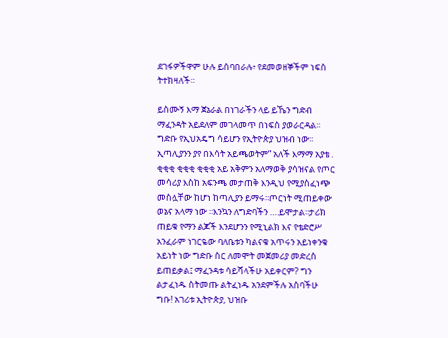ደገፋዎችዋም ሁሉ ይሰባበራሉ፥ የደመወዘኞችም ነፍስ ትተክዛለች።

ይስሙኝ እማ ጀኔራል በነገራችን ላይ ይኼን ግድብ ማፈንዳት አይደለም መገላመጥ በነፍስ ያወራርዳል፡፡ግድቡ የኢህአዴግ ሳይሆን የኢትዮጵያ ህዝብ ነው፡፡ ኢጣሊያንን ያየ በእሳት አይጫወትም” አለች እማማ አያቴ . ቂቂቂ ቂቂቂ ቂቂቂ አይ አቅምን አለማወቅ ያሳዝናል የጦር መሳሪያ እስከ አፍንጫ መታጠቅ እንዲህ የሚያስፈነጭ መስሏቸው ከሆነ ከጣሊያን ይማሩ፡፡ጦርነት ሚጠይቀው ወኔና አላማ ነው ፡፡እንኳን ለግድባችን ….ይሞታል፡፡ታሪክ ጠይቁ የማን ልጆች እንደሆንን የሚኒልክ እና የቴድሮሥ አንፈራም ነገርዬው ባለቤቱን ካልናቁ አጥሩን አይነቀንቁ አይነት ነው ግድቡ ስር ለመሞት መጀመሪያ መድረስ ይጠይቃል፤ ማፈንዳቱ ሳይሻላችሁ አይቀርም? ግን ልታፈነዱ ስትመጡ ልትፈነዱ አንደምችሉ አስባችሁ ግቡ! አገሪቱ ኢትዮጵያ, ህዝቡ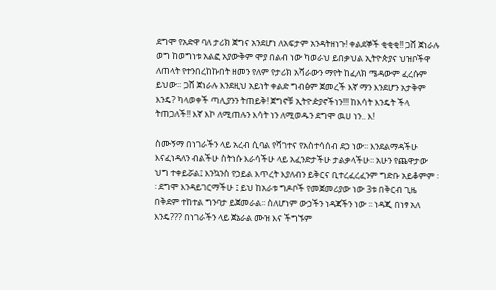ደግሞ የአድዋ ባለ ታሪክ ጀግና አንደሆነ ለአፍታም አንዳትዘነጉ! ቀልደኞች ቂቂቂ!! ጋሸ ጀነራሉ ወግ ከወግነቱ አልፎ አያውቅም ሞያ በልብ ነው ካወራህ ይበቃህል ኢትዮጵያና ህዝቦችዋ ለጠላት የተንበረከኩበት ዘመን የለም የታሪክ አሻራውን ማየት ከፈለክ ሜዳውም ፈረሱም ይህው። ጋሸ ጀነራሉ እንደዚህ አይነት ቀልድ ግብፅም ጀመረች እኛ ማን እንደሆን አታቅም እንዴ? ካላወቀች ጣሊያንን ትጠይቅ! ጀግኖቹ ኢትዮዽያኖችነን!!! ከእሳት እንዴት ችላ ትጠጋለች!! እኛ እኮ ለሚጠሉን እሳት ነን ለሚወዱን ደግሞ ዉሀ ነን.. እ!

ስሙኝማ በነገራችን ላይ አረብ ሲባል የሻገተና የአስተሳሰብ ደኃ ነው፡፡ እንደልማዳችሁ እናፈነዳለን ብልችሁ ስትነሱ እራሳችሁ ላይ አፈንድታችሁ ታልቃላችሁ፡፡ አሁን የጨዋታው ህግ ተቀይሯል፤ እንኳንስ የኃይል እጥረት እያለብን ይቅርና ቢተረፈረፈንም ግድቡ አይቆምም ፡፡ ደግሞ እንዳይገርማችሁ ፤ ይህ ከአራቱ ግዶቦች የመጀመሪያው ነው 3ቱ በቅርብ ጊዜ በቅደም ተከተል ግንባታ ይጀመራል፡፡ ስለሆነም ውኃችን ነዳጃችን ነው ፡፡ ነዳጂ በነፃ አለ እንዴ??? በነገራችን ላይ ጀኔራል ሙዝ እና ችግኙም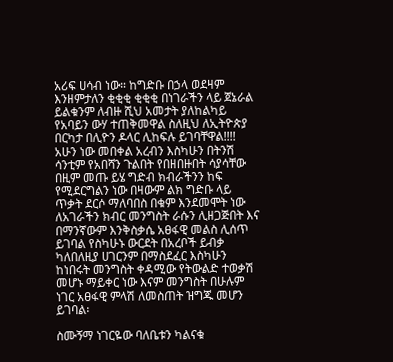አሪፍ ሀሳብ ነው። ከግድቡ በኃላ ወደዛም እንዘምታለን ቂቂቂ ቂቂቂ በነገራችን ላይ ጀኔራል ይልቁንም ለብዙ ሺህ አመታት ያለከልካይ የአባይን ውሃ ተጠቅመዋል ስለዚህ ለኢትዮጵያ በርካታ በሊዮን ዶላር ሊከፍሉ ይገባቸዋል!!!!
አሁን ነው መበቀል አረብን እስካሁን በትንሽ ሳንቲም የአበሻን ጉልበት የበዘበዙበት ሳያሳቸው በዚም መጡ ይሄ ግድብ ክብራችንን ከፍ የሚደርግልን ነው በዛውም ልክ ግድቡ ላይ ጥቃት ደርሶ ማለባበስ በቁም እንደመሞት ነው ለአገራችን ክብር መንግስት ራሱን ሊዘጋጅበት እና በማንኛውም እንቅስቃሴ አፀፋዊ መልስ ሊሰጥ ይገባል የስካሁኑ ውርደት በአረቦች ይብቃ ካለበለዚያ ሀገርንም በማስደፈር እስካሁን ከነበሩት መንግስት ቀዳሚው የትውልድ ተወቃሽ መሆኑ ማይቀር ነው እናም መንግስት በሁሉም ነገር አፀፋዊ ምላሽ ለመስጠት ዝግጁ መሆን ይገባል፡

ስሙኝማ ነገርዬው ባለቤቱን ካልናቁ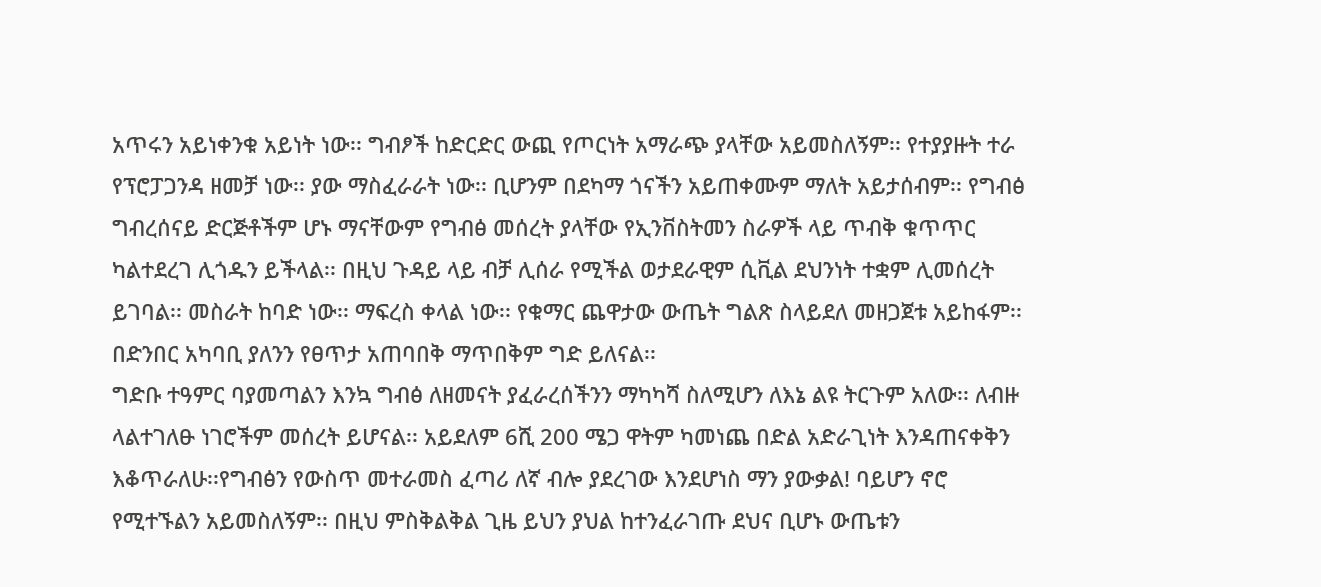አጥሩን አይነቀንቁ አይነት ነው፡፡ ግብፆች ከድርድር ውጪ የጦርነት አማራጭ ያላቸው አይመስለኝም፡፡ የተያያዙት ተራ የፕሮፓጋንዳ ዘመቻ ነው፡፡ ያው ማስፈራራት ነው፡፡ ቢሆንም በደካማ ጎናችን አይጠቀሙም ማለት አይታሰብም፡፡ የግብፅ ግብረሰናይ ድርጅቶችም ሆኑ ማናቸውም የግብፅ መሰረት ያላቸው የኢንቨስትመን ስራዎች ላይ ጥብቅ ቁጥጥር ካልተደረገ ሊጎዱን ይችላል፡፡ በዚህ ጉዳይ ላይ ብቻ ሊሰራ የሚችል ወታደራዊም ሲቪል ደህንነት ተቋም ሊመሰረት ይገባል፡፡ መስራት ከባድ ነው፡፡ ማፍረስ ቀላል ነው፡፡ የቁማር ጨዋታው ውጤት ግልጽ ስላይደለ መዘጋጀቱ አይከፋም፡፡ በድንበር አካባቢ ያለንን የፀጥታ አጠባበቅ ማጥበቅም ግድ ይለናል፡፡
ግድቡ ተዓምር ባያመጣልን እንኳ ግብፅ ለዘመናት ያፈራረሰችንን ማካካሻ ስለሚሆን ለእኔ ልዩ ትርጉም አለው፡፡ ለብዙ ላልተገለፁ ነገሮችም መሰረት ይሆናል፡፡ አይደለም 6ሺ 200 ሜጋ ዋትም ካመነጨ በድል አድራጊነት እንዳጠናቀቅን እቆጥራለሁ፡፡የግብፅን የውስጥ መተራመስ ፈጣሪ ለኛ ብሎ ያደረገው እንደሆነስ ማን ያውቃል! ባይሆን ኖሮ የሚተኙልን አይመስለኝም፡፡ በዚህ ምስቅልቅል ጊዜ ይህን ያህል ከተንፈራገጡ ደህና ቢሆኑ ውጤቱን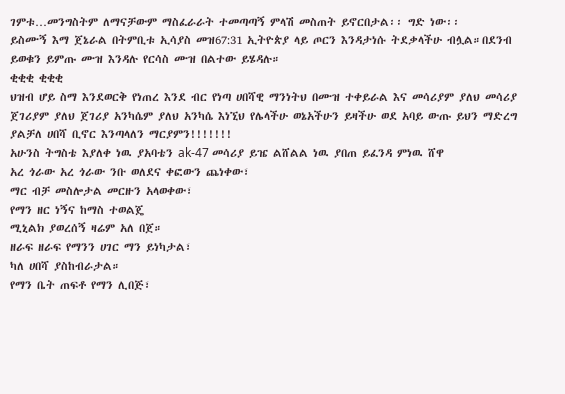ገምቱ…መንግስትም ለማናቻውም ማስፈራራት ተመጣጣኝ ምላሽ መስጠት ይኖርበታል፡፡ ግድ ነው፡፡
ይስሙኝ እማ ጀኔራል በትምቢቱ ኢሳያስ መዝ67:31 ኢትዮጵያ ላይ ጦርን እንዳታነሱ ትደቃላችሁ ብሏል።በደንብ ይወቁን ይምጡ ሙዝ እንዳሉ የርሳስ ሙዝ በልተው ይሄዳሉ።
ቂቂቂ ቂቂቂ
ህዝብ ሆይ ስማ እንደወርቅ የነጠረ እንደ ብር የነጣ ሀበሻዊ ማንነትህ በሙዝ ተቀይራል እና መሳሪያም ያለህ መሳሪያ ጀገሪያም ያለህ ጀገሪያ አንካሴም ያለህ አንካሴ እነኚህ የሌላችሁ ወኔአችሁን ይዛችሁ ወደ አባይ ውጡ ይህን ማድረግ ያልቻለ ሀበሻ ቢኖር እንጣላለን ማርያምን!!!!!!!
አሁንስ ትግስቴ እያለቀ ነዉ ያአባቴን ak-47 መሳሪያ ይዤ ልሸልል ነዉ ያበጠ ይፈንዳ ምነዉ ሸዋ
አረ ጎራው አረ ጎራው ንቡ ወለደና ቀፎውን ጨነቀው፣
ማር ብቻ መስሎታል መርዙን አላወቀው፣
የማን ዘር ነኝና ከማስ ተወልጄ
ሚኒልክ ያወረሰኝ ዛሬም አለ በጀ።
ዘራፍ ዘራፍ የማንን ሀገር ማን ይነካታል፣
ካለ ሀበሻ ያስከብራታል።
የማን ቤት ጠፍቶ የማን ሊበጅ፣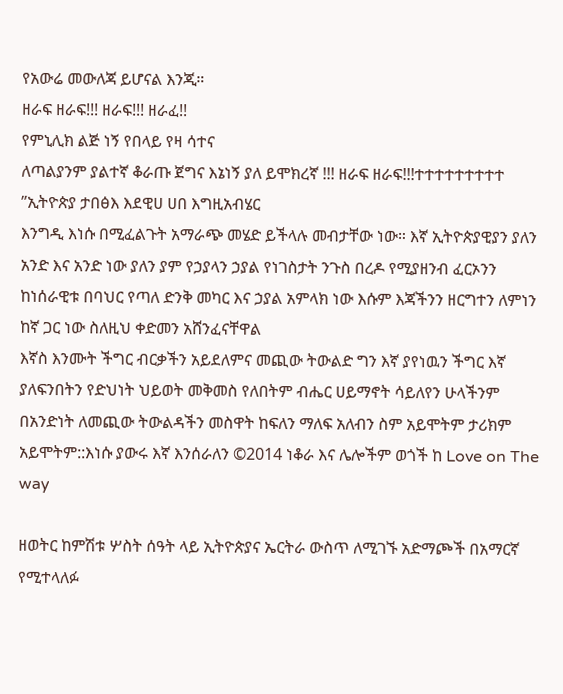የአውሬ መውለጃ ይሆናል እንጂ።
ዘራፍ ዘራፍ!!! ዘራፍ!!! ዘራፈ!!
የምኒሊክ ልጅ ነኝ የበላይ የዛ ሳተና
ለጣልያንም ያልተኛ ቆራጡ ጀግና እኔነኝ ያለ ይሞክረኛ !!! ዘራፍ ዘራፍ!!!ተተተተተተተተተ ”ኢትዮጵያ ታበፅእ እደዊሀ ሀበ እግዚአብሄር
እንግዲ እነሱ በሚፈልጉት አማራጭ መሄድ ይችላሉ መብታቸው ነው። እኛ ኢትዮጵያዊያን ያለን አንድ እና አንድ ነው ያለን ያም የኃያላን ኃያል የነገስታት ንጉስ በረዶ የሚያዘንብ ፈርኦንን ከነሰራዊቱ በባህር የጣለ ድንቅ መካር እና ኃያል አምላክ ነው እሱም እጃችንን ዘርግተን ለምነን ከኛ ጋር ነው ስለዚህ ቀድመን አሸንፈናቸዋል
እኛስ እንሙት ችግር ብርቃችን አይደለምና መጪው ትውልድ ግን እኛ ያየነዉን ችግር እኛ ያለፍንበትን የድህነት ህይወት መቅመስ የለበትም ብሔር ሀይማኖት ሳይለየን ሁላችንም በአንድነት ለመጪው ትውልዳችን መስዋት ከፍለን ማለፍ አለብን ስም አይሞትም ታሪክም አይሞትም::እነሱ ያውሩ እኛ እንሰራለን ©2014 ነቆራ እና ሌሎችም ወጎች ከ Love on The way

ዘወትር ከምሽቱ ሦስት ሰዓት ላይ ኢትዮጵያና ኤርትራ ውስጥ ለሚገኙ አድማጮች በአማርኛ የሚተላለፉ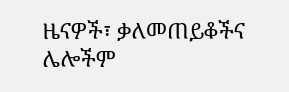ዜናዎች፣ ቃለመጠይቆችና ሌሎችም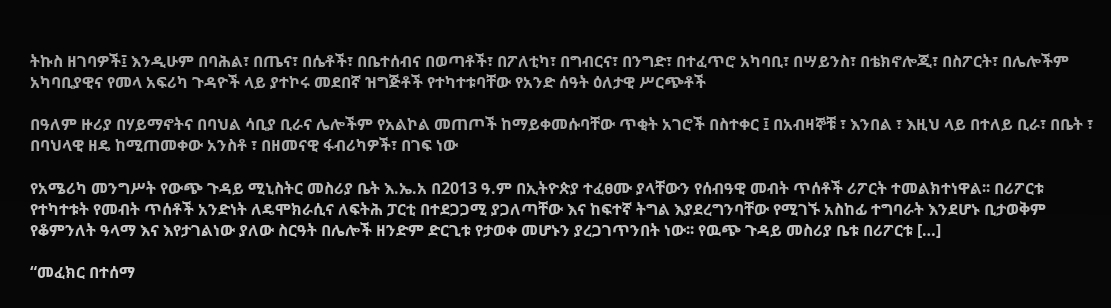ትኩስ ዘገባዎች፤ እንዲሁም በባሕል፣ በጤና፣ በሴቶች፣ በቤተሰብና በወጣቶች፣ በፖለቲካ፣ በግብርና፣ በንግድ፣ በተፈጥሮ አካባቢ፣ በሣይንስ፣ በቴክኖሎጂ፣ በስፖርት፣ በሌሎችም አካባቢያዊና የመላ አፍሪካ ጉዳዮች ላይ ያተኮሩ መደበኛ ዝግጅቶች የተካተቱባቸው የአንድ ሰዓት ዕለታዊ ሥርጭቶች

በዓለም ዙሪያ በሃይማኖትና በባህል ሳቢያ ቢራና ሌሎችም የአልኮል መጠጦች ከማይቀመሱባቸው ጥቂት አገሮች በስተቀር ፤ በአብዛኞቹ ፣ እንበል ፣ እዚህ ላይ በተለይ ቢራ፣ በቤት ፣ በባህላዊ ዘዴ ከሚጠመቀው አንስቶ ፣ በዘመናዊ ፋብሪካዎች፣ በገፍ ነው

የአሜሪካ መንግሥት የውጭ ጉዳይ ሚኒስትር መስሪያ ቤት እ.ኤ.አ በ2013 ዓ.ም በኢትዮጵያ ተፈፀሙ ያላቸውን የሰብዓዊ መብት ጥሰቶች ሪፖርት ተመልክተነዋል፡፡ በሪፖርቱ የተካተቱት የመብት ጥሰቶች አንድነት ለዴሞክራሲና ለፍትሕ ፓርቲ በተደጋጋሚ ያጋለጣቸው እና ከፍተኛ ትግል እያደረግንባቸው የሚገኙ አስከፊ ተግባራት እንደሆኑ ቢታወቅም የቆምንለት ዓላማ እና እየታገልነው ያለው ስርዓት በሌሎች ዘንድም ድርጊቱ የታወቀ መሆኑን ያረጋገጥንበት ነው፡፡ የዉጭ ጉዳይ መስሪያ ቤቱ በሪፖርቱ […]

“መፈክር በተሰማ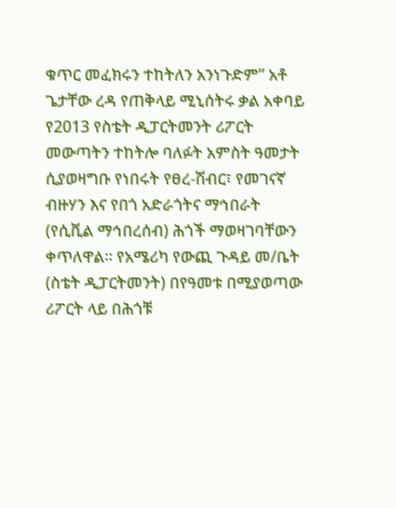ቁጥር መፈክሩን ተከትለን አንነጉድም” አቶ ጌታቸው ረዳ የጠቅላይ ሚኒሰትሩ ቃል አቀባይ የ2013 የስቴት ዲፓርትመንት ሪፖርት መውጣትን ተከትሎ ባለፉት አምስት ዓመታት ሲያወዛግቡ የነበሩት የፀረ-ሽብር፣ የመገናኛ ብዙሃን እና የበጎ አድራጎትና ማኅበራት (የሲቪል ማኅበረሰብ) ሕጎች ማወዛገባቸውን ቀጥለዋል። የአሜሪካ የውጪ ጉዳይ መ/ቤት (ስቴት ዲፓርትመንት) በየዓመቱ በሚያወጣው ሪፖርት ላይ በሕጎቹ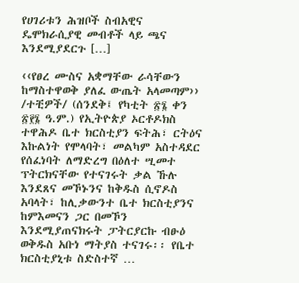የሀገሪቱን ሕዝቦች ስብአዊና ዴሞክራሲያዊ መብቶች ላይ ጫና እንደሚያደርጉ […]

‹‹የፀረ ሙስና አቋማቸው ራሳቸውን ከማስተዋወቅ ያለፈ ውጤት አላመጣም›› /ተቺዎች/ (ሰንደቅ፤ የካቲት ፳፮ ቀን ፳፻፮ ዓ.ም.) የኢትዮጵያ ኦርቶዶክስ ተዋሕዶ ቤተ ክርስቲያን ፍትሕ፣ ርትዕና እኩልነት የሞላባት፣ መልካም አስተዳደር የሰፈነባት ለማድረግ በዕለተ ሢመተ ፕትርክናቸው የተናገሩት ቃል ኹሉ እንደጸና መኾኑንና ከቅዱስ ሲኖዶስ አባላት፣ ከሊቃውንተ ቤተ ክርስቲያንና ከምእመናን ጋር በመኾን እንደሚያጠናክሩት ፓትርያርኩ ብፁዕ ወቅዱስ አቡነ ማትያስ ተናገሩ፡፡ የቤተ ክርስቲያኒቱ ስድስተኛ …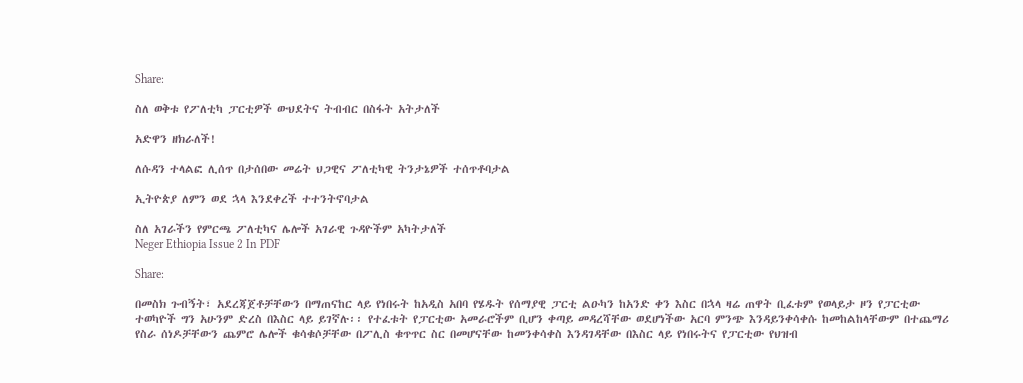Share:

ስለ ወቅቱ የፖለቲካ ፓርቲዎች ውህደትና ትብብር በስፋት አትታለች

አድዋን ዘክራለች!

ለሱዳን ተላልፎ ሊሰጥ በታሰበው መሬት ህጋዊና ፖለቲካዊ ትንታኔዎች ተሰጥቶባታል

ኢትዮጵያ ለምን ወደ ኋላ እንደቀረች ተተንትኖባታል

ስለ አገራችን የምርጫ ፖለቲካና ሌሎች አገራዊ ጉዳዮችም አካትታለች
Neger Ethiopia Issue 2 In PDF

Share:

በመስክ ጉብኝት፣ አደረጃጀቶቻቸውን በማጠናከር ላይ የነበሩት ከአዲስ አበባ የሄዱት የሰማያዊ ፓርቲ ልዑካን ከአንድ ቀን እስር በኋላ ዛሬ ጠዋት ቢፈቱም የወላይታ ዞን የፓርቲው ተወካዮች ግን አሁንም ድረስ በእስር ላይ ይገኛሉ፡፡ የተፈቱት የፓርቲው አመራሮችም ቢሆን ቀጣይ መዳረሻቸው ወደሆነችው አርባ ምንጭ እንዳይንቀሳቀሱ ከመከልከላቸውም በተጨማሪ የስራ ሰነዶቻቸውን ጨምሮ ሌሎች ቁሳቁሶቻቸው በፖሊስ ቁጥጥር ስር በመሆናቸው ከመንቀሳቀስ እንዳገዳቸው በእስር ላይ የነበሩትና የፓርቲው የህዝብ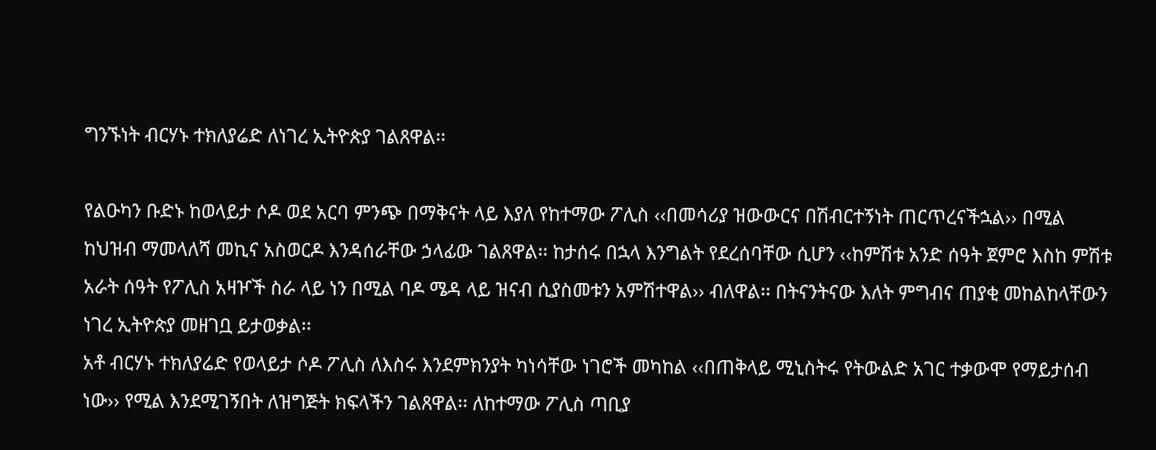ግንኙነት ብርሃኑ ተክለያሬድ ለነገረ ኢትዮጵያ ገልጸዋል፡፡

የልዑካን ቡድኑ ከወላይታ ሶዶ ወደ አርባ ምንጭ በማቅናት ላይ እያለ የከተማው ፖሊስ ‹‹በመሳሪያ ዝውውርና በሽብርተኝነት ጠርጥረናችኋል›› በሚል ከህዝብ ማመላለሻ መኪና አስወርዶ እንዳሰራቸው ኃላፊው ገልጸዋል፡፡ ከታሰሩ በኋላ እንግልት የደረሰባቸው ሲሆን ‹‹ከምሽቱ አንድ ሰዓት ጀምሮ እስከ ምሽቱ አራት ሰዓት የፖሊስ አዛዦች ስራ ላይ ነን በሚል ባዶ ሜዳ ላይ ዝናብ ሲያስመቱን አምሽተዋል›› ብለዋል፡፡ በትናንትናው እለት ምግብና ጠያቂ መከልከላቸውን ነገረ ኢትዮጵያ መዘገቧ ይታወቃል፡፡
አቶ ብርሃኑ ተክለያሬድ የወላይታ ሶዶ ፖሊስ ለእስሩ እንደምክንያት ካነሳቸው ነገሮች መካከል ‹‹በጠቅላይ ሚኒስትሩ የትውልድ አገር ተቃውሞ የማይታሰብ ነው›› የሚል እንደሚገኝበት ለዝግጅት ክፍላችን ገልጸዋል፡፡ ለከተማው ፖሊስ ጣቢያ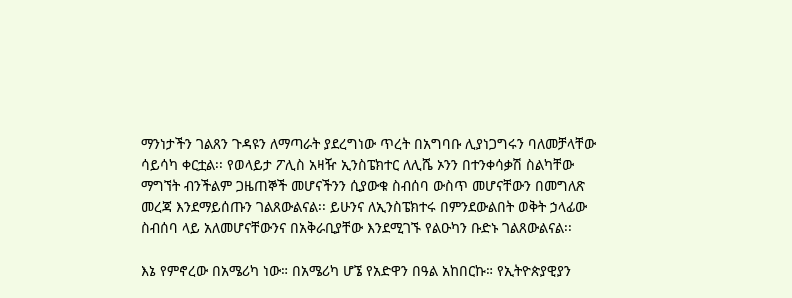ማንነታችን ገልጸን ጉዳዩን ለማጣራት ያደረግነው ጥረት በአግባቡ ሊያነጋግሩን ባለመቻላቸው ሳይሳካ ቀርቷል፡፡ የወላይታ ፖሊስ አዛዥ ኢንስፔክተር ለሊሼ ኦንን በተንቀሳቃሽ ስልካቸው ማግኘት ብንችልም ጋዜጠኞች መሆናችንን ሲያውቁ ስብሰባ ውስጥ መሆናቸውን በመግለጽ መረጃ እንደማይሰጡን ገልጸውልናል፡፡ ይሁንና ለኢንስፔክተሩ በምንደውልበት ወቅት ኃላፊው ስብሰባ ላይ አለመሆናቸውንና በአቅራቢያቸው እንደሚገኙ የልዑካን ቡድኑ ገልጸውልናል፡፡

እኔ የምኖረው በአሜሪካ ነው። በአሜሪካ ሆኜ የአድዋን በዓል አከበርኩ። የኢትዮጵያዊያን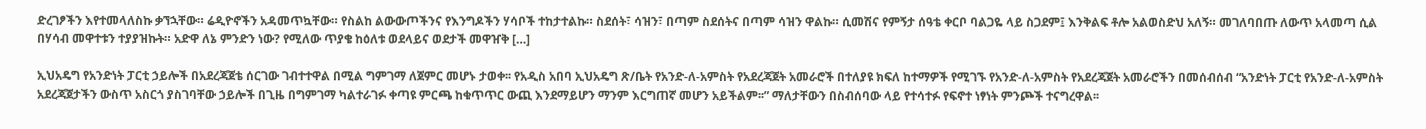ድረገፆችን እየተመላለስኩ ቃኘኋቸው። ሬዲዮኖችን አዳመጥኳቸው። የስልከ ልውውጦችንና የእንግዶችን ሃሳቦች ተከታተልኩ። ስደሰት፣ ሳዝን፣ በጣም ስደሰትና በጣም ሳዝን ዋልኩ። ሲመሽና የምኝታ ሰዓቴ ቀርቦ ባልጋዬ ላይ ስጋደም፤ እንቅልፍ ቶሎ አልወስድህ አለኝ። መገለባበጡ ለውጥ አላመጣ ሲል በሃሳብ መዋተቱን ተያያዝኩት። አድዋ ለኔ ምንድን ነው? የሚለው ጥያቄ ከዕለቱ ወደላይና ወደታች መዋዠቅ […]

ኢህአዴግ የአንድነት ፓርቲ ኃይሎች በአደረጃጀቴ ሰርገው ገብተተዋል በሚል ግምገማ ለጀምር መሆኑ ታወቀ፡፡ የአዲስ አበባ ኢህአዴግ ጽ/ቤት የአንድ-ለ-አምስት የአደረጃጀት አመራሮች በተለያዩ ክፍለ ከተማዎች የሚገኙ የአንድ-ለ-አምስት የአደረጃጀት አመራሮችን በመሰብሰብ “አንድነት ፓርቲ የአንድ-ለ-አምስት አደረጃጀታችን ውስጥ አስርጎ ያስገባቸው ኃይሎች በጊዜ በግምገማ ካልተራገፉ ቀጣዩ ምርጫ ከቁጥጥር ውጪ እንደማይሆን ማንም እርግጠኛ መሆን አይችልም፡፡” ማለታቸውን በስብሰባው ላይ የተሳተፉ የፍኖተ ነፃነት ምንጮች ተናግረዋል፡፡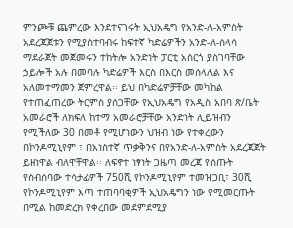ምንጮቹ ጨምረው እንደተናገሩት ኢህአዴግ የአንድ-ለ-አምስት አደረጃጀቱን የሚያስተባብሩ ከፍተኛ ካድሬዎችን አንድ-ለ-ሰላሳ ማደራጀት መጀመሩን ተከትሎ አንድነት ፓርቲ አስርጎ ያስገባቸው ኃይሎች አሉ በመባሉ ካድሬዎች እርስ በእርስ መሰላለል እና አለመተማመን ጀምረዋል፡፡ ይህ በካድሬዎቻቸው መካከል የተጠፈጠረው ትርምስ ያሰጋቸው የኢህአዴግ የአዲስ አበባ ጽ/ቤት አመራሮች ለክፍለ ከተማ አመራሮቻቸው አንድነት ሊይዝብን የሚችለው 30 በመቶ የሚሆነውን ህዝብ ነው የተቀረውን በኮንዶሚኒየም ፣ በአነስተኛ ጥቃቅንና በየአንድ-ለ-አምስት አደረጃጀት ይዘነዋል ብለዋቸዋል፡፡ ለፍኖተ ነፃነት ጋዜጣ መረጃ የሰጡት የስብሰባው ተሳታፊዎች 750ሺ የኮንዶሚኒየም ተመዝጋቢ፣ 30ሺ የኮንዶሚኒየም እጣ ተጠባባቂዎች ኢህአዴግን ነው የሚመርጡት በሚል ከመድረክ የቀረበው መደምደሚያ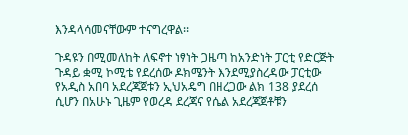እንዳላሳመናቸውም ተናግረዋል፡፡

ጉዳዩን በሚመለከት ለፍኖተ ነፃነት ጋዜጣ ከአንድነት ፓርቲ የድርጅት ጉዳይ ቋሚ ኮሚቴ የደረሰው ዶክሜንት እንደሚያስረዳው ፓርቲው የአዲስ አበባ አደረጃጀቱን ኢህአዴግ በዘረጋው ልክ 138 ያደረሰ ሲሆን በአሁኑ ጊዜም የወረዳ ደረጃና የሴል አደረጃጀቶቹን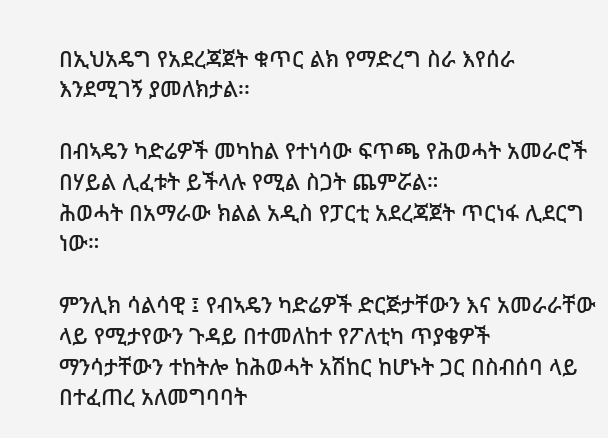በኢህአዴግ የአደረጃጀት ቁጥር ልክ የማድረግ ስራ እየሰራ እንደሚገኝ ያመለክታል፡፡

በብኣዴን ካድሬዎች መካከል የተነሳው ፍጥጫ የሕወሓት አመራሮች በሃይል ሊፈቱት ይችላሉ የሚል ስጋት ጨምሯል።
ሕወሓት በአማራው ክልል አዲስ የፓርቲ አደረጃጀት ጥርነፋ ሊደርግ ነው።

ምንሊክ ሳልሳዊ ፤ የብኣዴን ካድሬዎች ድርጅታቸውን እና አመራራቸው ላይ የሚታየውን ጉዳይ በተመለከተ የፖለቲካ ጥያቄዎች ማንሳታቸውን ተከትሎ ከሕወሓት አሽከር ከሆኑት ጋር በስብሰባ ላይ በተፈጠረ አለመግባባት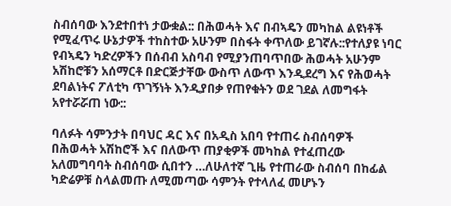ስብሰባው እንደተበተነ ታውቋል:: በሕወሓት እና በብኣዴን መካከል ልዩነቶች የሚፈጥሩ ሁኔታዎች ተከስተው አሁንም በስፋት ቀጥለው ይገኛሉ::የተለያዩ ነባር የብኣዴን ካድረዎችን በሰብብ አስባብ የሚያንጠባጥበው ሕወሓት አሁንም አሽከሮቹን አሰማርቶ በድርጅታቸው ውስጥ ለውጥ እንዲደረግ እና የሕወሓት ደባልነትና ፖለቲካ ጥገኝነት እንዲያበቃ የጠየቁትን ወደ ገደል ለመግፋት አየተሯሯጠ ነው::

ባለፉት ሳምንታት በባህር ዳር እና በአዲስ አበባ የተጠሩ ስብሰባዎች በሕወሓት አሽከሮች እና በለውጥ ጠያቂዎች መካከል የተፈጠረው አለመግባባት ስብሰባው ሲበተን …ለሁለተኛ ጊዜ የተጠራው ስብሰባ በከፊል ካድሬዎቹ ስላልመጡ ለሚመጣው ሳምንት የተላለፈ መሆኑን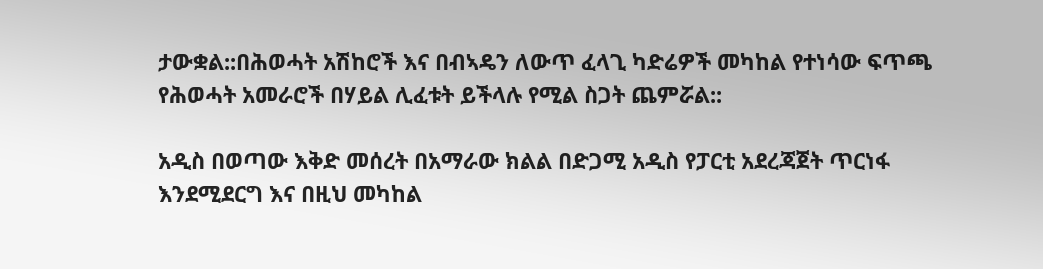ታውቋል::በሕወሓት አሽከሮች እና በብኣዴን ለውጥ ፈላጊ ካድሬዎች መካከል የተነሳው ፍጥጫ የሕወሓት አመራሮች በሃይል ሊፈቱት ይችላሉ የሚል ስጋት ጨምሯል::

አዲስ በወጣው እቅድ መሰረት በአማራው ክልል በድጋሚ አዲስ የፓርቲ አደረጃጀት ጥርነፋ እንደሚደርግ እና በዚህ መካከል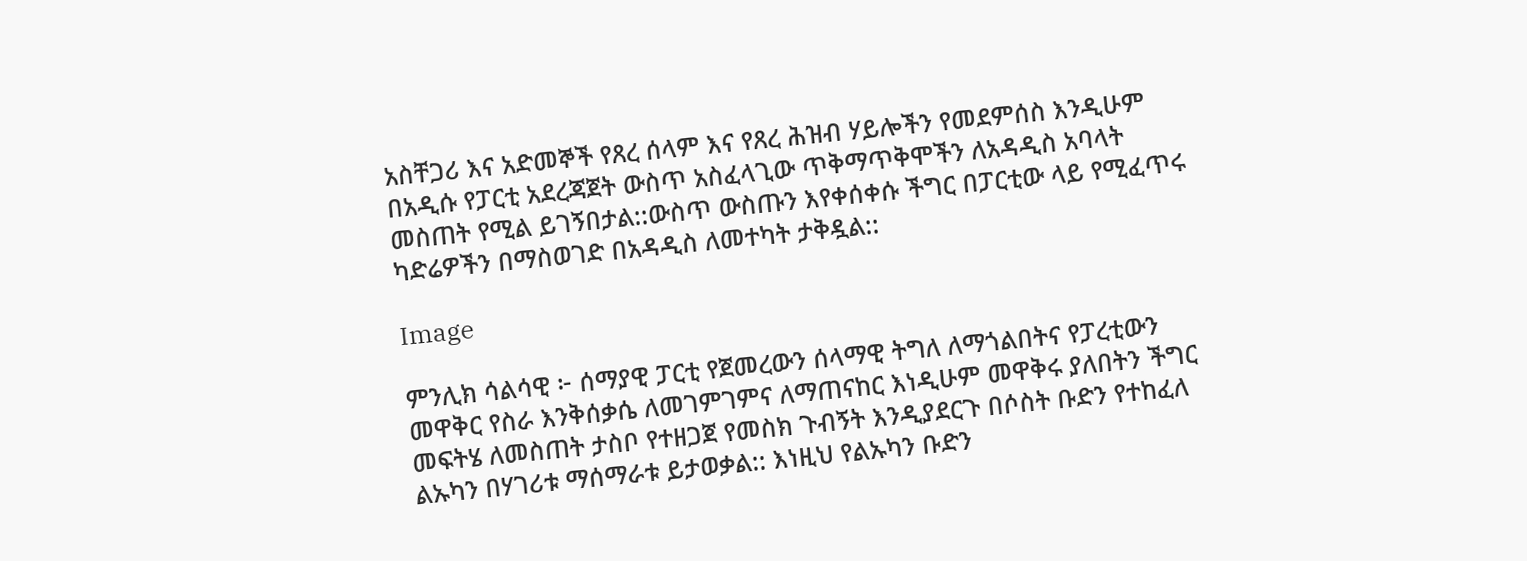አስቸጋሪ እና አድመኞች የጸረ ሰላም እና የጸረ ሕዝብ ሃይሎችን የመደምሰስ እንዲሁም በአዲሱ የፓርቲ አደረጃጀት ውስጥ አስፈላጊው ጥቅማጥቅሞችን ለአዳዲስ አባላት መስጠት የሚል ይገኝበታል::ውስጥ ውስጡን እየቀሰቀሱ ችግር በፓርቲው ላይ የሚፈጥሩ ካድሬዎችን በማስወገድ በአዳዲስ ለመተካት ታቅዷል::

Image

ምንሊክ ሳልሳዊ ፦ ሰማያዊ ፓርቲ የጀመረውን ሰላማዊ ትግለ ለማጎልበትና የፓረቲውን መዋቅር የስራ እንቅሰቃሴ ለመገምገምና ለማጠናከር እነዲሁም መዋቅሩ ያለበትን ችግር መፍትሄ ለመስጠት ታስቦ የተዘጋጀ የመስክ ጉብኝት እንዲያደርጉ በሶስት ቡድን የተከፈለ ልኡካን በሃገሪቱ ማሰማራቱ ይታወቃል:: እነዚህ የልኡካን ቡድን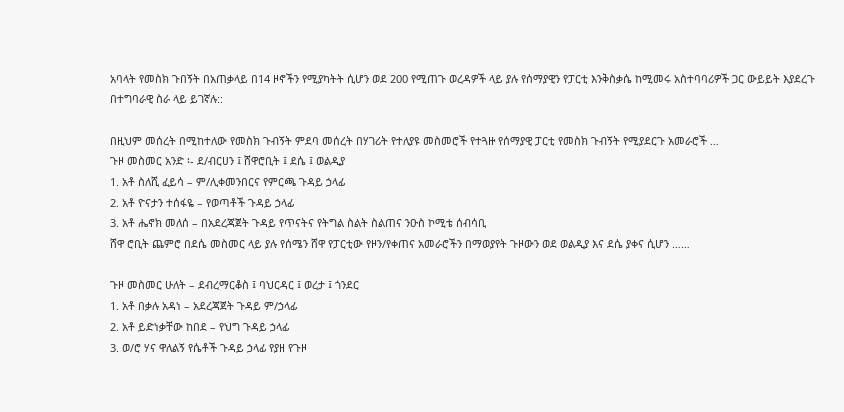አባላት የመስክ ጉበኝት በአጠቃላይ በ14 ዞኖችን የሚያካትት ሲሆን ወደ 200 የሚጠጉ ወረዳዎች ላይ ያሉ የሰማያዊን የፓርቲ እንቅስቃሴ ከሚመሩ አስተባባሪዎች ጋር ውይይት እያደረጉ በተግባራዊ ስራ ላይ ይገኛሉ::

በዚህም መሰረት በሚከተለው የመስክ ጉብኝት ምደባ መሰረት በሃገሪት የተለያዩ መስመሮች የተጓዙ የሰማያዊ ፓርቲ የመስክ ጉብኝት የሚያደርጉ አመራሮች …
ጉዞ መስመር አንድ ፡- ደ/ብርሀን ፤ ሸዋሮቢት ፤ ደሴ ፤ ወልዲያ
1. አቶ ስለሺ ፈይሳ – ም/ሊቀመንበርና የምርጫ ጉዳይ ኃላፊ
2. አቶ ዮናታን ተሰፋዬ – የወጣቶች ጉዳይ ኃላፊ
3. አቶ ሔኖክ መለሰ – በአደረጃጀት ጉዳይ የጥናትና የትግል ስልት ስልጠና ንዑስ ኮሚቴ ሰብሳቢ
ሸዋ ሮቢት ጨምሮ በደሴ መስመር ላይ ያሉ የሰሜን ሸዋ የፓርቲው የዞን/የቀጠና አመራሮችን በማወያየት ጉዞውን ወደ ወልዲያ እና ደሴ ያቀና ሲሆን ……

ጉዞ መስመር ሁለት – ደብረማርቆስ ፤ ባህርዳር ፤ ወረታ ፤ ጎንደር
1. አቶ በቃሉ አዳነ – አደረጃጀት ጉዳይ ም/ኃላፊ
2. አቶ ይድነቃቸው ከበደ – የህግ ጉዳይ ኃላፊ
3. ወ/ሮ ሃና ዋለልኝ የሴቶች ጉዳይ ኃላፊ የያዘ የጉዞ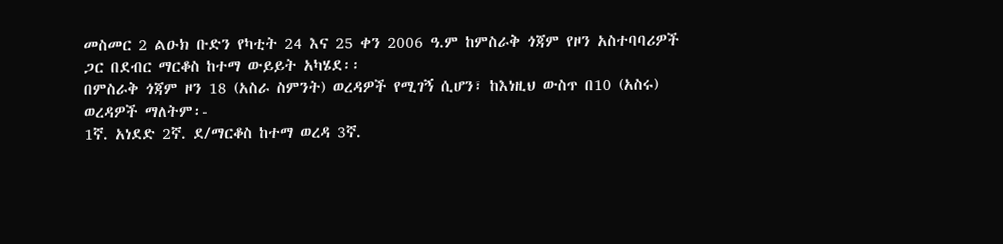መስመር 2 ልዑክ ቡድን የካቲት 24 እና 25 ቀን 2006 ዓ.ም ከምስራቅ ጎጃም የዞን አስተባባሪዎች ጋር በደብር ማርቆስ ከተማ ውይይት አካሄደ፡፡
በምስራቅ ጎጃም ዞን 18 (አስራ ስምንት) ወረዳዎች የሚገኝ ሲሆን፣ ከእነዚህ ውስጥ በ10 (አስሩ) ወረዳዎች ማለትም፡-
1ኛ. አነደድ 2ኛ. ደ/ማርቆስ ከተማ ወረዳ 3ኛ.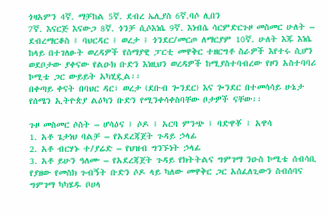ጎዛአምን 4ኛ. ማቻከል 5ኛ. ደብረ ኤሊያስ 6ኛ.ባሶ ሊበን
7ኛ. እናርጅ እናውጋ 8ኛ. ጎንቻ ሲሶእነሴ 9ኛ. እነብሴ ሳርምድርጉዞ መስመር ሁለት – ደብረማርቆስ ፤ ባህርዳር ፤ ወረታ ፤ ጎንደር/መርጦ ለማርያም 10ኛ. ሁለት እጁ እነሴ
ከላይ በተገለፁት ወረዳዎች የሰማያዊ ፓርቲ መዋቅር ተዘርግቶ ስራዎች እየተሩ ሲሆን ወደቦታው ያቀናው የልዑክ ቡድን እነዚህን ወረዳዎች ከሚያስተባብረው የዞን አስተባባሪ ኮሚቴ ጋር ውይይት አካሂዷል፡፡
በቀጣይ ቀናት በባህር ዳር፣ ወረታ (ደቡብ ጐንደር) እና ጐንደር በተመሳሳይ ሁኔታ የሰሜን ኢትዮጵያ ልዕካን ቡድን የሚንቀሳቀስባቸው ቦታዎች ናቸው፡፡

ጉዞ መስመር ሶስት – ሆሳዕና ፤ ሶዶ ፤ አርባ ምንጭ ፤ ባድዋቾ ፤ አዋሳ
1. አቶ ጌታነህ ባልቻ – የአደረጃጀት ጉዳይ ኃላፊ
2. አቶ ብርሃኑ ተ/ያሬድ – የህዝብ ግንኙነት ኃላፊ
3. አቶ ይሁን ዓለሙ – የአደረጃጀት ጉዳይ የክትትልና ግምገማ ንዑስ ኮሚቴ ሰብሳቢ የያዘው የመስክ ጉብኝት ቡድን ሶዶ ላይ ካለው መዋቅር ጋር አሰፈለጊውን ስብሰባና ግምገማ ካካሄዱ ቦሀላ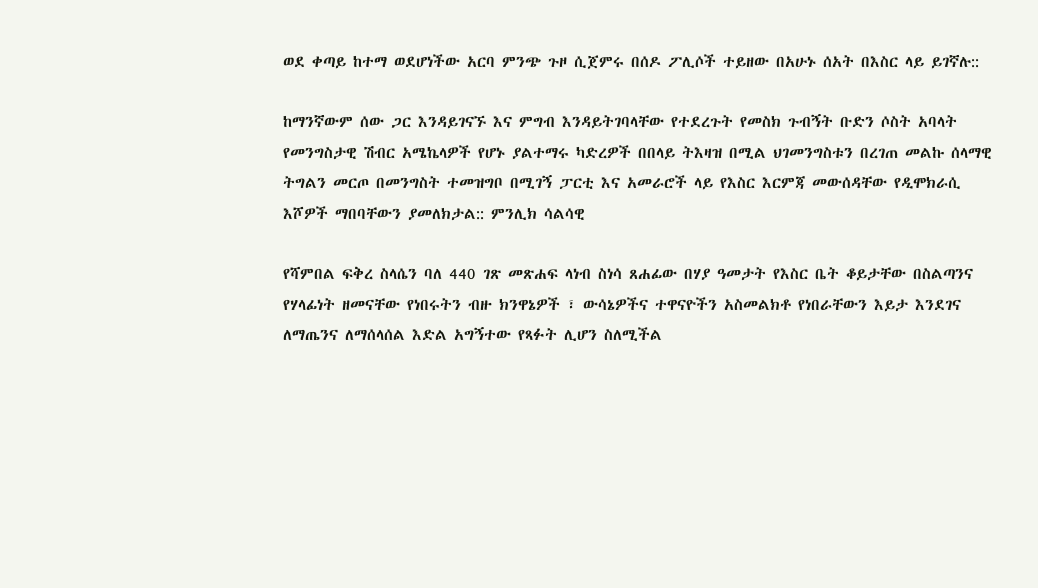ወደ ቀጣይ ከተማ ወደሆነችው አርባ ምንጭ ጉዞ ሲጀምሩ በሰዶ ፖሊሶች ተይዘው በአሁኑ ሰአት በእስር ላይ ይገኛሉ::

ከማንኛውም ሰው ጋር እንዳይገናኙ እና ምግብ እንዳይትገባላቸው የተደረጉት የመስክ ጉብኝት ቡድን ሶስት አባላት የመንግስታዊ ሽብር አሜኬላዎች የሆኑ ያልተማሩ ካድረዎች በበላይ ትእዛዝ በሚል ህገመንግስቱን በረገጠ መልኩ ሰላማዊ ትግልን መርጦ በመንግስት ተመዝግቦ በሚገኝ ፓርቲ እና አመራሮች ላይ የእስር እርምጃ መውሰዳቸው የዲሞክራሲ እሾዎች ማበባቸውን ያመለክታል:: ምንሊክ ሳልሳዊ

የሻምበል ፍቅረ ስላሴን ባለ 440 ገጽ መጽሐፍ ላነብ ስነሳ ጸሐፊው በሃያ ዓመታት የእስር ቤት ቆይታቸው በስልጣንና የሃላፊነት ዘመናቸው የነበሩትን ብዙ ክንዋኔዎች ፣ ውሳኔዎችና ተዋናዮችን አስመልክቶ የነበራቸውን እይታ እንደገና ለማጤንና ለማሰላሰል እድል አግኝተው የጻፉት ሊሆን ስለሚችል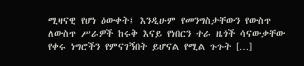ሚዛናዊ የሆነ ዕውቀት፤ እንዲሁም የመንግስታቸውን የውስጥ ለውስጥ ሥራዎች ከሩቅ እናይ የነበርን ተራ ዜጎች ሳናውቃቸው የቀሩ ነግሮችን የምናገኝበት ይሆናል የሚል ጉጉት […]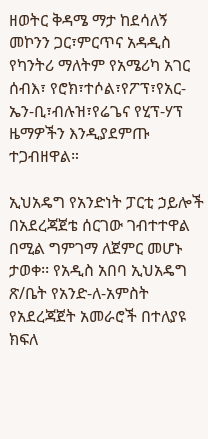ዘወትር ቅዳሜ ማታ ከደሳለኝ መኮንን ጋር፣ምርጥና አዳዲስ የካንትሪ ማለትም የአሜሪካ አገር ሰብእ፣ የሮክ፣ተሶል፣የፖፕ፣የአር-ኤን-ቢ፣ብሉዝ፣የሬጌና የሂፕ-ሃፕ ዜማዎችን እንዲያደምጡ ተጋብዘዋል።

ኢህአዴግ የአንድነት ፓርቲ ኃይሎች በአደረጃጀቴ ሰርገው ገብተተዋል በሚል ግምገማ ለጀምር መሆኑ ታወቀ፡፡ የአዲስ አበባ ኢህአዴግ ጽ/ቤት የአንድ-ለ-አምስት የአደረጃጀት አመራሮች በተለያዩ ክፍለ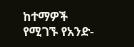ከተማዎች የሚገኙ የአንድ-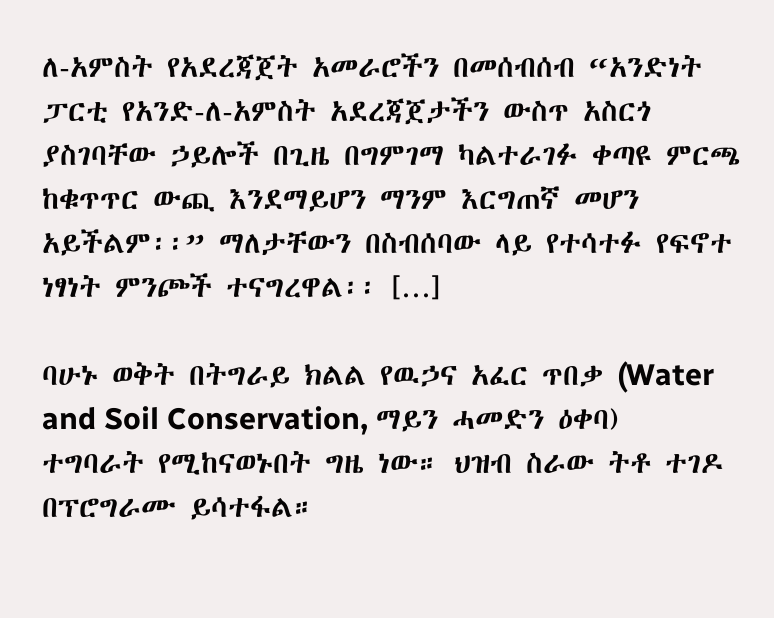ለ-አምስት የአደረጃጀት አመራሮችን በመሰብሰብ “አንድነት ፓርቲ የአንድ-ለ-አምስት አደረጃጀታችን ውስጥ አስርጎ ያስገባቸው ኃይሎች በጊዜ በግምገማ ካልተራገፉ ቀጣዩ ምርጫ ከቁጥጥር ውጪ እንደማይሆን ማንም እርግጠኛ መሆን አይችልም፡፡” ማለታቸውን በስብሰባው ላይ የተሳተፉ የፍኖተ ነፃነት ምንጮች ተናግረዋል፡፡ […]

ባሁኑ ወቅት በትግራይ ክልል የዉኃና አፈር ጥበቃ (Water and Soil Conservation, ማይን ሓመድን ዕቀባ) ተግባራት የሚከናወኑበት ግዜ ነው። ህዝብ ስራው ትቶ ተገዶ በፕሮግራሙ ይሳተፋል።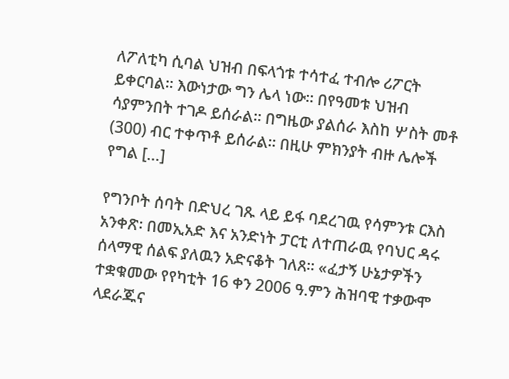ለፖለቲካ ሲባል ህዝብ በፍላጎቱ ተሳተፈ ተብሎ ሪፖርት ይቀርባል። እውነታው ግን ሌላ ነው። በየዓመቱ ህዝብ ሳያምንበት ተገዶ ይሰራል። በግዜው ያልሰራ እስከ ሦስት መቶ (300) ብር ተቀጥቶ ይሰራል። በዚሁ ምክንያት ብዙ ሌሎች የግል […]

የግንቦት ሰባት በድህረ ገጹ ላይ ይፋ ባደረገዉ የሳምንቱ ርእስ አንቀጽ፡ በመኢአድ እና አንድነት ፓርቲ ለተጠራዉ የባህር ዳሩ ሰላማዊ ሰልፍ ያለዉን አድናቆት ገለጸ። «ፈታኝ ሁኔታዎችን ተቋቁመው የየካቲት 16 ቀን 2006 ዓ.ምን ሕዝባዊ ተቃውሞ ላደራጁና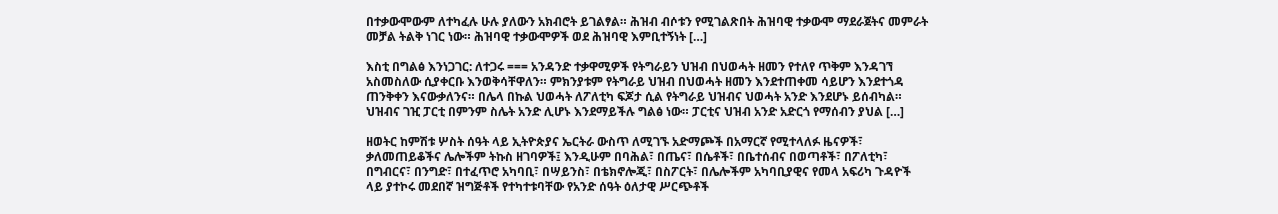በተቃውሞውም ለተካፈሉ ሁሉ ያለውን አክብሮት ይገልፃል። ሕዝብ ብሶቱን የሚገልጽበት ሕዝባዊ ተቃውሞ ማደራጀትና መምራት መቻል ትልቅ ነገር ነው። ሕዝባዊ ተቃውሞዎች ወደ ሕዝባዊ እምቢተኝነት […]

እስቲ በግልፅ እንነጋገር: ለተጋሩ === አንዳንድ ተቃዋሚዎች የትግራይን ህዝብ በህወሓት ዘመን የተለየ ጥቅም እንዳገኘ አስመስለው ሲያቀርቡ እንወቅሳቸዋለን። ምክንያቱም የትግራይ ህዝብ በህወሓት ዘመን እንደተጠቀመ ሳይሆን እንደተጎዳ ጠንቅቀን እናውቃለንና። በሌላ በኩል ህወሓት ለፖለቲካ ፍጆታ ሲል የትግራይ ህዝብና ህወሓት አንድ እንደሆኑ ይሰብካል። ህዝብና ገዢ ፓርቲ በምንም ስሌት አንድ ሊሆኑ እንደማይችሉ ግልፅ ነው። ፓርቲና ህዝብ አንድ አድርጎ የማሰብን ያህል […]

ዘወትር ከምሽቱ ሦስት ሰዓት ላይ ኢትዮጵያና ኤርትራ ውስጥ ለሚገኙ አድማጮች በአማርኛ የሚተላለፉ ዜናዎች፣ ቃለመጠይቆችና ሌሎችም ትኩስ ዘገባዎች፤ እንዲሁም በባሕል፣ በጤና፣ በሴቶች፣ በቤተሰብና በወጣቶች፣ በፖለቲካ፣ በግብርና፣ በንግድ፣ በተፈጥሮ አካባቢ፣ በሣይንስ፣ በቴክኖሎጂ፣ በስፖርት፣ በሌሎችም አካባቢያዊና የመላ አፍሪካ ጉዳዮች ላይ ያተኮሩ መደበኛ ዝግጅቶች የተካተቱባቸው የአንድ ሰዓት ዕለታዊ ሥርጭቶች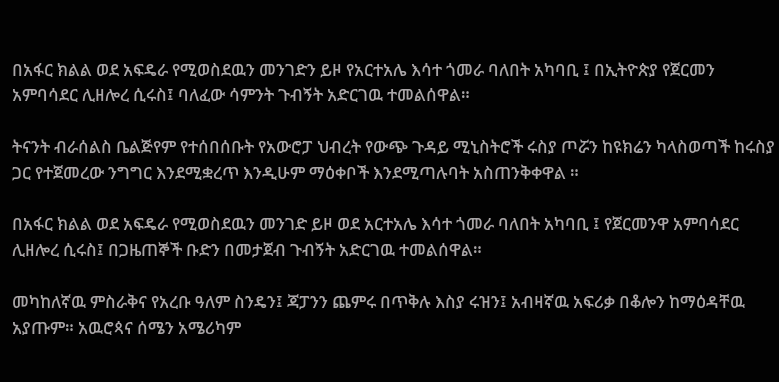በአፋር ክልል ወደ አፍዴራ የሚወስደዉን መንገድን ይዞ የአርተአሌ እሳተ ጎመራ ባለበት አካባቢ ፤ በኢትዮጵያ የጀርመን አምባሳደር ሊዘሎረ ሲሩስ፤ ባለፈው ሳምንት ጉብኝት አድርገዉ ተመልሰዋል።

ትናንት ብራሰልስ ቤልጅየም የተሰበሰቡት የአውሮፓ ህብረት የውጭ ጉዳይ ሚኒስትሮች ሩስያ ጦሯን ከዩክሬን ካላስወጣች ከሩስያ ጋር የተጀመረው ንግግር እንደሚቋረጥ እንዲሁም ማዕቀቦች እንደሚጣሉባት አስጠንቅቀዋል ።

በአፋር ክልል ወደ አፍዴራ የሚወስደዉን መንገድ ይዞ ወደ አርተአሌ እሳተ ጎመራ ባለበት አካባቢ ፤ የጀርመንዋ አምባሳደር ሊዘሎረ ሲሩስ፤ በጋዜጠኞች ቡድን በመታጀብ ጉብኝት አድርገዉ ተመልሰዋል።

መካከለኛዉ ምስራቅና የአረቡ ዓለም ስንዴን፤ ጃፓንን ጨምሩ በጥቅሉ እስያ ሩዝን፤ አብዛኛዉ አፍሪቃ በቆሎን ከማዕዳቸዉ አያጡም። አዉሮጳና ሰሜን አሜሪካም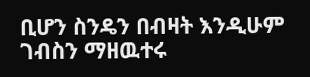ቢሆን ስንዴን በብዛት እንዲሁም ገብስን ማዘዉተሩ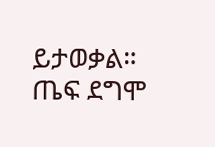ይታወቃል። ጤፍ ደግሞ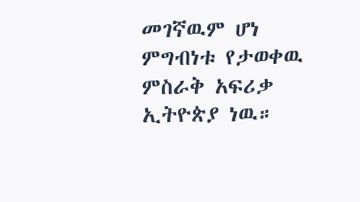መገኛዉም ሆነ ምግብነቱ የታወቀዉ ምስራቅ አፍሪቃ ኢትዮጵያ ነዉ።